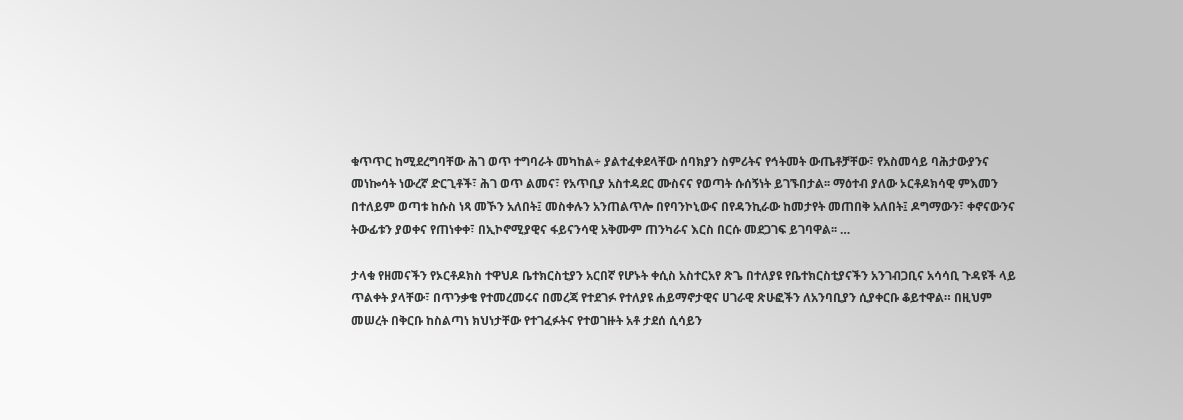ቁጥጥር ከሚደረግባቸው ሕገ ወጥ ተግባራት መካከል÷ ያልተፈቀደላቸው ሰባክያን ስምሪትና የኅትመት ውጤቶቻቸው፣ የአስመሳይ ባሕታውያንና መነኰሳት ነውረኛ ድርጊቶች፣ ሕገ ወጥ ልመና፣ የአጥቢያ አስተዳደር ሙስናና የወጣት ሱሰኝነት ይገኙበታል፡፡ ማዕተብ ያለው ኦርቶዶክሳዊ ምእመን በተለይም ወጣቱ ከሱስ ነጻ መኾን አለበት፤ መስቀሉን አንጠልጥሎ በየባንኮኒውና በየዳንኪራው ከመታየት መጠበቅ አለበት፤ ዶግማውን፣ ቀኖናውንና ትውፊቱን ያወቀና የጠነቀቀ፣ በኢኮኖሚያዊና ፋይናንሳዊ አቅሙም ጠንካራና እርስ በርሱ መደጋገፍ ይገባዋል፡፡ …

ታላቁ የዘመናችን የኦርቶዶክስ ተዋህዶ ቤተክርስቲያን አርበኛ የሆኑት ቀሲስ አስተርአየ ጽጌ በተለያዩ የቤተክርስቲያናችን አንገብጋቢና አሳሳቢ ጉዳዩች ላይ ጥልቀት ያላቸው፣ በጥንቃቄ የተመረመሩና በመረጃ የተደገፉ የተለያዩ ሐይማኖታዊና ሀገራዊ ጽሁፎችን ለአንባቢያን ሲያቀርቡ ቆይተዋል። በዚህም መሠረት በቅርቡ ከስልጣነ ክህነታቸው የተገፈፉትና የተወገዙት አቶ ታደሰ ሲሳይን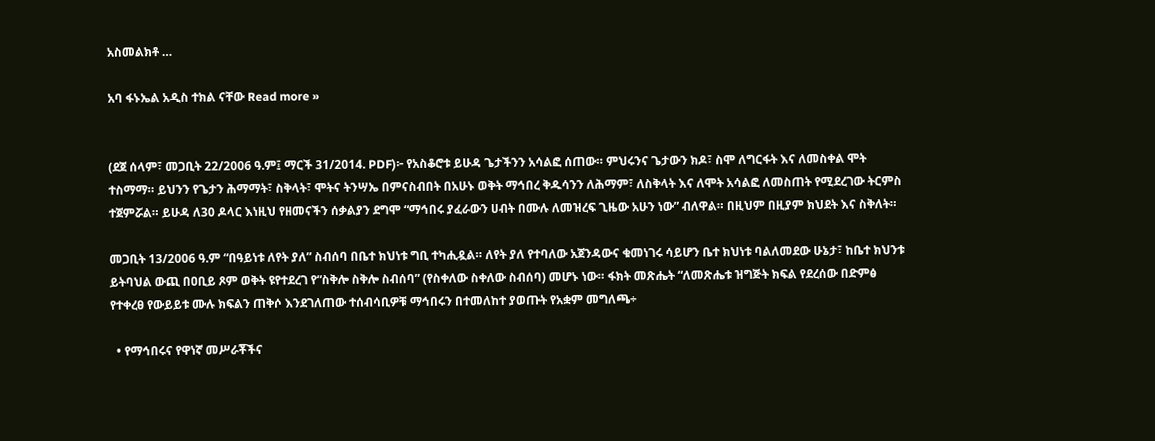አስመልክቶ …

አባ ፋኑኤል አዲስ ተክል ናቸው Read more »


(ደጀ ሰላም፣ መጋቢት 22/2006 ዓ.ም፤ ማርች 31/2014. PDF)፦ የአስቆሮቱ ይሁዳ ጌታችንን አሳልፎ ሰጠው። ምህሩንና ጌታውን ክዶ፣ ስሞ ለግርፋት እና ለመስቀል ሞት ተስማማ። ይህንን የጌታን ሕማማት፣ ስቅላት፣ ሞትና ትንሣኤ በምናስብበት በአሁኑ ወቅት ማኅበረ ቅዱሳንን ለሕማም፣ ለስቅላት እና ለሞት አሳልፎ ለመስጠት የሚደረገው ትርምስ ተጀምሯል። ይሁዳ ለ30 ዶላር እነዚህ የዘመናችን ሰቃልያን ደግሞ “ማኅበሩ ያፈራውን ሀብት በሙሉ ለመዝረፍ ጊዜው አሁን ነው” ብለዋል። በዚህም በዚያም ክህደት እና ስቅለት።

መጋቢት 13/2006 ዓ.ም “በዓይነቱ ለየት ያለ” ስብሰባ በቤተ ክህነቱ ግቢ ተካሒዷል። ለየት ያለ የተባለው አጀንዳውና ቁመነገሩ ሳይሆን ቤተ ክህነቱ ባልለመደው ሁኔታ፣ ከቤተ ክህንቱ ይትባህል ውጪ በዐቢይ ጾም ወቅት ዩየተደረገ የ“ስቅሎ ስቅሎ ስብሰባ” (የስቀለው ስቀለው ስብሰባ) መሆኑ ነው። ፋክት መጽሔት “ለመጽሔቱ ዝግጅት ክፍል የደረሰው በድምፅ የተቀረፀ የውይይቱ ሙሉ ክፍልን ጠቅሶ እንደገለጠው ተሰብሳቢዎቹ ማኅበሩን በተመለከተ ያወጡት የአቋም መግለጫ÷

  • የማኅበሩና የዋነኛ መሥራቾችና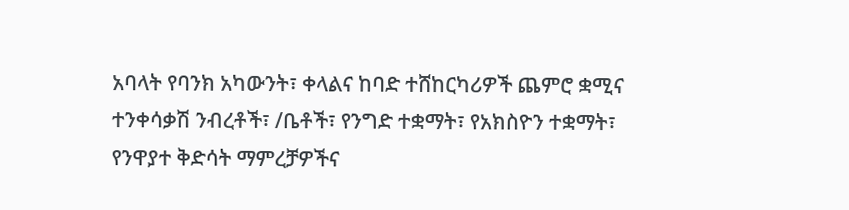አባላት የባንክ አካውንት፣ ቀላልና ከባድ ተሸከርካሪዎች ጨምሮ ቋሚና ተንቀሳቃሽ ንብረቶች፣ /ቤቶች፣ የንግድ ተቋማት፣ የአክስዮን ተቋማት፣ የንዋያተ ቅድሳት ማምረቻዎችና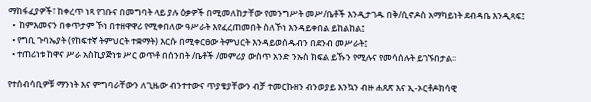ማከፋፈያዎች፣ ከቀረጥ ነጻ የገቡና በመግባት ላይ ያሉ ዕቃዎች በሚመለከታቸው የመንግሥት መሥ/ቤቶች እንዲታገዱ በቅ/ሲኖዶስ አማካይነት ደብዳቤ እንዲጻፍ፤
  •  ከምእመናን በቀጥታም ኾነ በተዘዋዋሪ የሚቀበለው ዓሥራት እየፈረጠመበት ስለኾነ እንዳይቀበል ይከልከል፤
  • የግቢ ጉባኤያት (የከፍተኛ ትምህርት ተቋማት) እርሱ በሚቀርፀው ትምህርት እንዳይወሰዱብን በደንብ መሥራት፤
  • ተጠሪነቱ ከዋና ሥራ አስኪያጅነቱ ሥር ወጥቶ በሰንበት /ቤቶች /መምሪያ ውስጥ አንድ ንኡስ ክፍል ይኹን የሚሉና የመሳሰሉት ይገኙበታል፡፡

የተሰብሳቢዎቹ ማንነት እና ምግባራቸውን ለጊዜው ብንተተውና ጥያቄያቸውን ብቻ ተመርኩዘን ብንወያይ እንኳን ብዙ ሐጸጽ እና ኢ-ኦርቶዶክሳዊ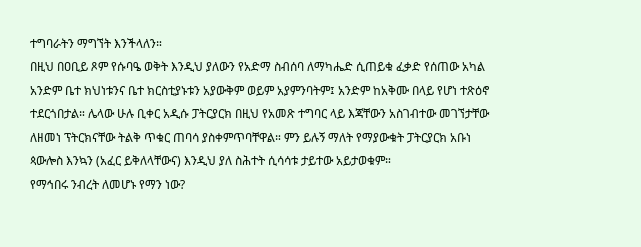ተግባራትን ማግኘት እንችላለን።
በዚህ በዐቢይ ጾም የሱባዔ ወቅት እንዲህ ያለውን የአድማ ስብሰባ ለማካሔድ ሲጠይቁ ፈቃድ የሰጠው አካል አንድም ቤተ ክህነቱንና ቤተ ክርስቲያኑቱን አያውቅም ወይም አያምንባትም፤ አንድም ከአቅሙ በላይ የሆነ ተጽዕኖ ተደርጎበታል። ሌላው ሁሉ ቢቀር አዲሱ ፓትርያርክ በዚህ የአመጽ ተግባር ላይ እጃቸውን አስገብተው መገኘታቸው ለዘመነ ፕትርክናቸው ትልቅ ጥቁር ጠባሳ ያስቀምጥባቸዋል። ምን ይሉኝ ማለት የማያውቁት ፓትርያርክ አቡነ ጳውሎስ እንኳን (አፈር ይቅለላቸውና) እንዲህ ያለ ስሕተት ሲሳሳቱ ታይተው አይታወቁም።
የማኅበሩ ንብረት ለመሆኑ የማን ነው?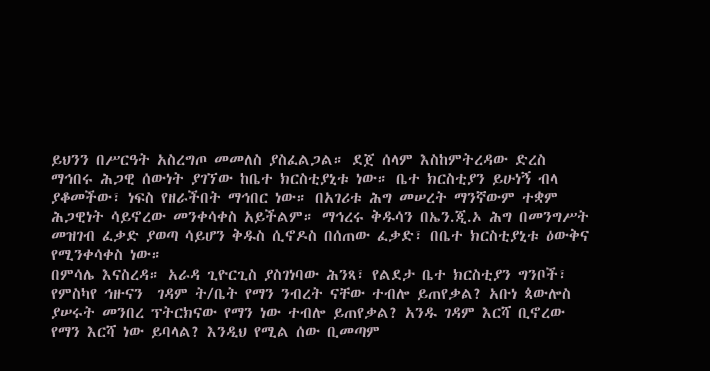ይህንን በሥርዓት አስረግጦ መመለስ ያስፈልጋል። ደጀ ሰላም እስከምትረዳው ድረስ ማኅበሩ ሕጋዊ ሰውነት ያገኘው ከቤተ ክርስቲያኒቱ ነው። ቤተ ክርስቲያን ይሁነኝ ብላ ያቆመችው፣ ነፍስ የዘራችበት ማኅበር ነው። በአገሪቱ ሕግ መሠረት ማንኛውም ተቋም ሕጋዊነት ሳይኖረው መንቀሳቀስ አይችልም። ማኅረሩ ቅዱሳን በኤን.ጂ.ኦ ሕግ በመንግሥት መዝገብ ፈቃድ ያወጣ ሳይሆን ቅዱስ ሲኖዶስ በሰጠው ፈቃድ፣ በቤተ ክርስቲያኒቱ ዕውቅና የሚንቀሳቀስ ነው።
በምሳሌ እናስረዳ። አራዳ ጊዮርጊስ ያስገነባው ሕንጻ፣ የልደታ ቤተ ክርስቲያን ግንቦች፣ የምስካየ ኅዙናን  ገዳም ት/ቤት የማን ንብረት ናቸው ተብሎ ይጠየቃል? አቡነ ጳውሎስ ያሠሩት መንበረ ፕትርክናው የማን ነው ተብሎ ይጠየቃል? አንዱ ገዳም እርሻ ቢኖረው የማን እርሻ ነው ይባላል? እንዲህ የሚል ሰው ቢመጣም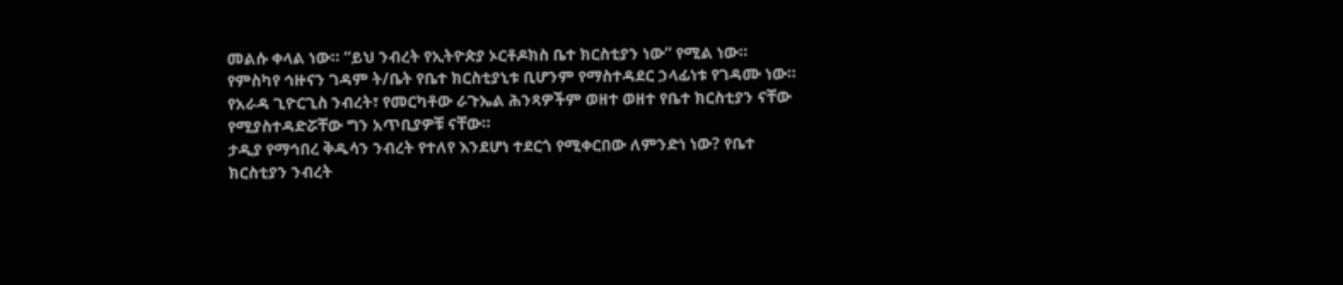መልሱ ቀላል ነው። “ይህ ንብረት የኢትዮጵያ ኦርቶዶክስ ቤተ ክርስቲያን ነው” የሚል ነው።
የምስካየ ኅዙናን ገዳም ት/ቤት የቤተ ክርስቲያኒቱ ቢሆንም የማስተዳደር ኃላፊነቱ የገዳሙ ነው። የአራዳ ጊዮርጊስ ንብረት፣ የመርካቶው ራጉኤል ሕንጻዎችም ወዘተ ወዘተ የቤተ ክርስቲያን ናቸው የሚያስተዳድሯቸው ግን አጥቢያዎቹ ናቸው።
ታዲያ የማኅበረ ቅዱሳን ንብረት የተለየ እንደሆነ ተደርጎ የሚቀርበው ለምንድነ ነው? የቤተ ክርስቲያን ንብረት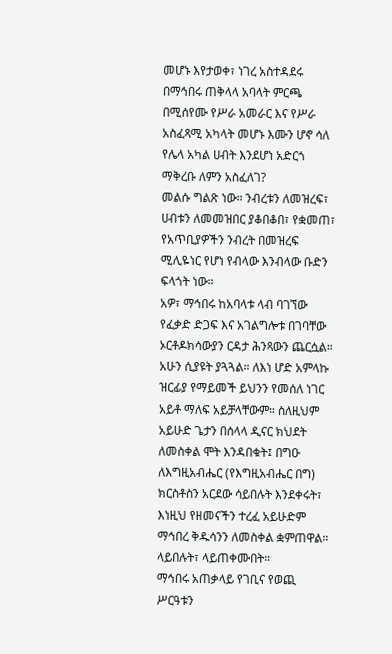መሆኑ እየታወቀ፣ ነገረ አስተዳደሩ በማኅበሩ ጠቅላላ አባላት ምርጫ በሚሰየሙ የሥራ አመራር እና የሥራ አስፈጻሚ አካላት መሆኑ እሙን ሆኖ ሳለ የሌላ አካል ሀብት እንደሆነ አድርጎ ማቅረቡ ለምን አስፈለገ?
መልሱ ግልጽ ነው። ንብረቱን ለመዝረፍ፣ ሀብቱን ለመመዝበር ያቆበቆበ፣ የቋመጠ፣ የአጥቢያዎችን ንብረት በመዝረፍ ሚሊዬነር የሆነ የብላው እንብላው ቡድን ፍላጎት ነው።
አዎ፣ ማኅበሩ ከአባላቱ ላብ ባገኘው የፈቃድ ድጋፍ እና አገልግሎቱ በገባቸው ኦርቶዶክሳውያን ርዳታ ሕንጻውን ጨርሷል። አሁን ሲያዩት ያጓጓል። ለእነ ሆድ አምላኩ ዝርፊያ የማይመች ይህንን የመሰለ ነገር አይቶ ማለፍ አይቻላቸውም። ስለዚህም አይሁድ ጌታን በሰላላ ዲናር ክህደት ለመስቀል ሞት እንዳበቁት፤ በግዑ ለእግዚአብሔር (የእግዚአብሔር በግ) ክርስቶስን አርደው ሳይበሉት እንደቀሩት፣ እነዚህ የዘመናችን ተረፈ አይሁድም ማኅበረ ቅዱሳንን ለመስቀል ቋምጠዋል። ላይበሉት፣ ላይጠቀሙበት።
ማኅበሩ አጠቃላይ የገቢና የወጪ ሥርዓቱን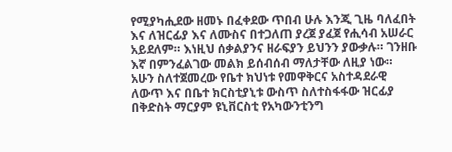የሚያካሒደው ዘመኑ በፈቀደው ጥበብ ሁሉ እንጂ ጊዜ ባለፈበት እና ለዝርፊያ እና ለሙስና በተጋለጠ ያረጀ ያፈጀ የሒሳብ አሠራር አይደለም። እነዚህ ሰቃልያንና ዘራፍያን ይህንን ያውቃሉ። ገንዘቡ እኛ በምንፈልገው መልክ ይሰብሰብ ማለታቸው ለዚያ ነው።
አሁን ስለተጀመረው የቤተ ክህነቱ የመዋቅርና አስተዳደራዊ ለውጥ እና በቤተ ክርስቲያኒቱ ውስጥ ስለተስፋፋው ዝርፊያ በቅድስት ማርያም ዩኒቨርስቲ የአካውንቲንግ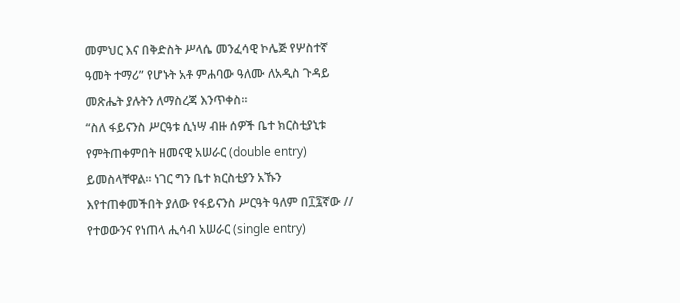መምህር እና በቅድስት ሥላሴ መንፈሳዊ ኮሌጅ የሦስተኛ ዓመት ተማሪ” የሆኑት አቶ ምሐባው ዓለሙ ለአዲስ ጉዳይ መጽሔት ያሉትን ለማስረጃ እንጥቀስ።
“ስለ ፋይናንስ ሥርዓቱ ሲነሣ ብዙ ሰዎች ቤተ ክርስቲያኒቱ የምትጠቀምበት ዘመናዊ አሠራር (double entry) ይመስላቸዋል፡፡ ነገር ግን ቤተ ክርስቲያን አኹን እየተጠቀመችበት ያለው የፋይናንስ ሥርዓት ዓለም በ፲፯ኛው // የተወውንና የነጠላ ሒሳብ አሠራር (single entry)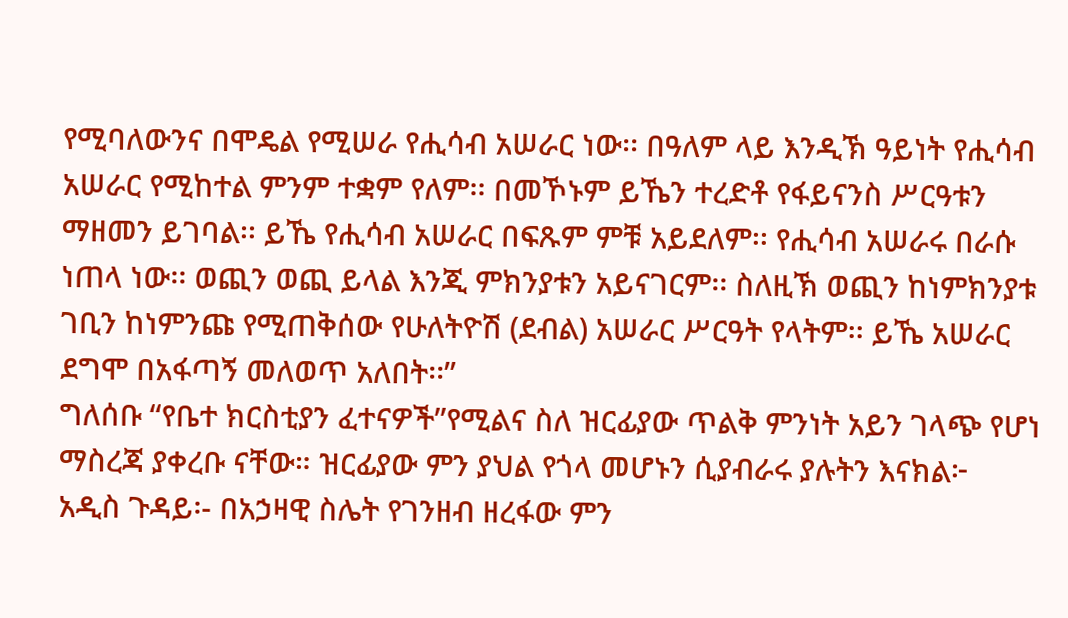የሚባለውንና በሞዴል የሚሠራ የሒሳብ አሠራር ነው፡፡ በዓለም ላይ እንዲኽ ዓይነት የሒሳብ አሠራር የሚከተል ምንም ተቋም የለም፡፡ በመኾኑም ይኼን ተረድቶ የፋይናንስ ሥርዓቱን ማዘመን ይገባል፡፡ ይኼ የሒሳብ አሠራር በፍጹም ምቹ አይደለም፡፡ የሒሳብ አሠራሩ በራሱ ነጠላ ነው፡፡ ወጪን ወጪ ይላል እንጂ ምክንያቱን አይናገርም፡፡ ስለዚኽ ወጪን ከነምክንያቱ ገቢን ከነምንጩ የሚጠቅሰው የሁለትዮሽ (ደብል) አሠራር ሥርዓት የላትም፡፡ ይኼ አሠራር ደግሞ በአፋጣኝ መለወጥ አለበት፡፡”
ግለሰቡ “የቤተ ክርስቲያን ፈተናዎች”የሚልና ስለ ዝርፊያው ጥልቅ ምንነት አይን ገላጭ የሆነ ማስረጃ ያቀረቡ ናቸው። ዝርፊያው ምን ያህል የጎላ መሆኑን ሲያብራሩ ያሉትን እናክል፦
አዲስ ጉዳይ፡- በአኃዛዊ ስሌት የገንዘብ ዘረፋው ምን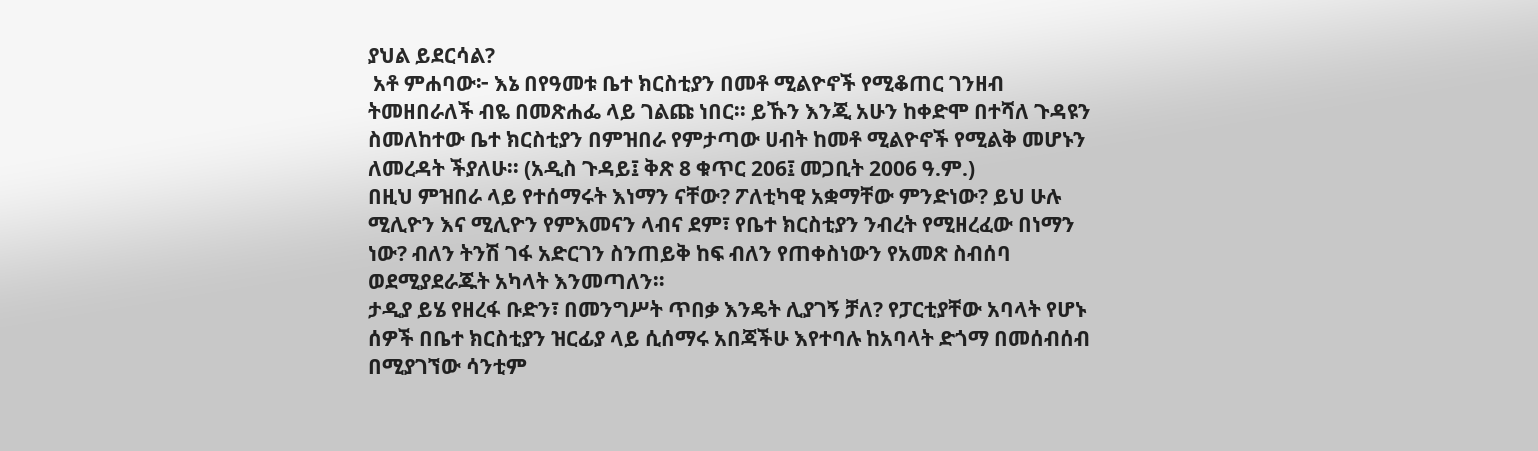ያህል ይደርሳል?
 አቶ ምሐባው፦ እኔ በየዓመቱ ቤተ ክርስቲያን በመቶ ሚልዮኖች የሚቆጠር ገንዘብ ትመዘበራለች ብዬ በመጽሐፌ ላይ ገልጩ ነበር፡፡ ይኹን እንጂ አሁን ከቀድሞ በተሻለ ጉዳዩን ስመለከተው ቤተ ክርስቲያን በምዝበራ የምታጣው ሀብት ከመቶ ሚልዮኖች የሚልቅ መሆኑን ለመረዳት ችያለሁ፡፡ (አዲስ ጉዳይ፤ ቅጽ 8 ቁጥር 206፤ መጋቢት 2006 ዓ.ም.)
በዚህ ምዝበራ ላይ የተሰማሩት እነማን ናቸው? ፖለቲካዊ አቋማቸው ምንድነው? ይህ ሁሉ ሚሊዮን እና ሚሊዮን የምእመናን ላብና ደም፣ የቤተ ክርስቲያን ንብረት የሚዘረፈው በነማን ነው? ብለን ትንሽ ገፋ አድርገን ስንጠይቅ ከፍ ብለን የጠቀስነውን የአመጽ ስብሰባ ወደሚያደራጁት አካላት እንመጣለን።
ታዲያ ይሄ የዘረፋ ቡድን፣ በመንግሥት ጥበቃ እንዴት ሊያገኝ ቻለ? የፓርቲያቸው አባላት የሆኑ ሰዎች በቤተ ክርስቲያን ዝርፊያ ላይ ሲሰማሩ አበጃችሁ እየተባሉ ከአባላት ድጎማ በመሰብሰብ በሚያገኘው ሳንቲም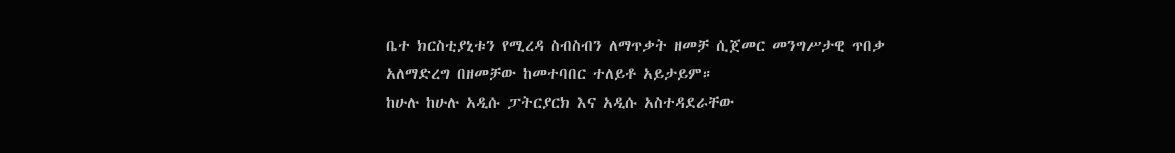ቤተ ክርስቲያኒቱን የሚረዳ ስብስብን ለማጥቃት ዘመቻ ሲጀመር መንግሥታዊ ጥበቃ አለማድረግ በዘመቻው ከመተባበር ተለይቶ አይታይም።
ከሁሉ ከሁሉ አዲሱ ፓትርያርክ እና አዲሱ አስተዳደራቸው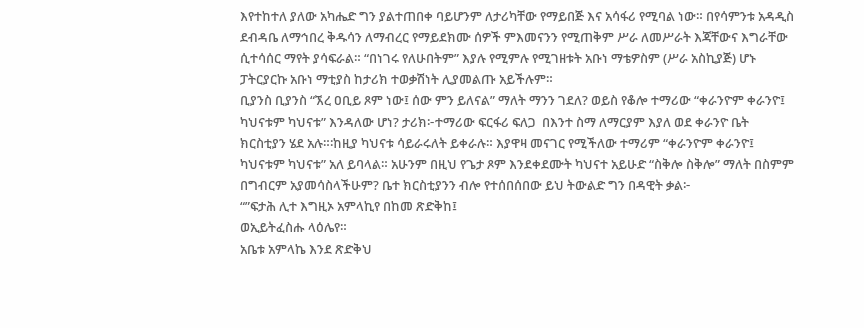እየተከተለ ያለው አካሔድ ግን ያልተጠበቀ ባይሆንም ለታሪካቸው የማይበጅ እና አሳፋሪ የሚባል ነው። በየሳምንቱ አዳዲስ ደብዳቤ ለማኅበረ ቅዱሳን ለማብረር የማይደክሙ ሰዎች ምእመናንን የሚጠቅም ሥራ ለመሥራት እጃቸውና እግራቸው ሲተሳሰር ማየት ያሳፍራል። “በነገሩ የለሁበትም” እያሉ የሚምሉ የሚገዘቱት አቡነ ማቴዎስም (ሥራ አስኪያጅ) ሆኑ ፓትርያርኩ አቡነ ማቲያስ ከታሪክ ተወቃሽነት ሊያመልጡ አይችሉም።
ቢያንስ ቢያንስ “ኧረ ዐቢይ ጾም ነው፤ ሰው ምን ይለናል” ማለት ማንን ገደለ? ወይስ የቆሎ ተማሪው “ቀራንዮም ቀራንዮ፤ ካህናቱም ካህናቱ” እንዳለው ሆነ? ታሪክ፦ተማሪው ፍርፋሪ ፍለጋ  በእንተ ስማ ለማርያም እያለ ወደ ቀራንዮ ቤት ክርስቲያን ሄደ አሉ።፡ከዚያ ካህናቱ ሳይራሩለት ይቀራሉ። እያዋዛ መናገር የሚችለው ተማሪም “ቀራንዮም ቀራንዮ፤ ካህናቱም ካህናቱ” አለ ይባላል። አሁንም በዚህ የጌታ ጾም እንደቀደሙት ካህናተ አይሁድ “ስቅሎ ስቅሎ” ማለት በስምም በግብርም አያመሳስላችሁም? ቤተ ክርስቲያንን ብሎ የተሰበሰበው ይህ ትውልድ ግን በዳዊት ቃል፦
“”ፍታሕ ሊተ እግዚኦ አምላኪየ በከመ ጽድቅከ፤
ወኢይትፈስሑ ላዕሌየ።
አቤቱ አምላኬ እንደ ጽድቅህ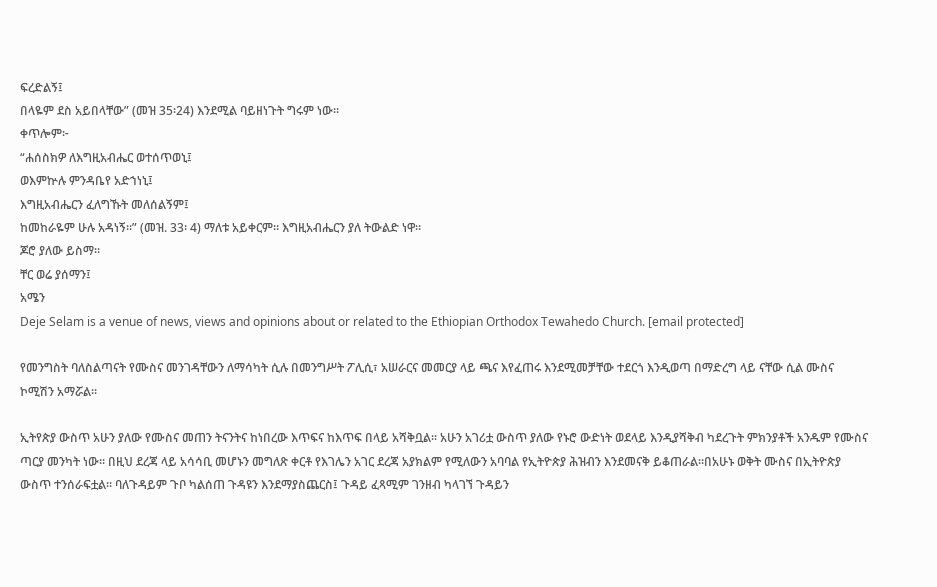ፍረድልኝ፤
በላዬም ደስ አይበላቸው” (መዝ 35፡24) እንደሚል ባይዘነጉት ግሩም ነው።
ቀጥሎም፦
“ሐሰስክዎ ለእግዚአብሔር ወተሰጥወኒ፤
ወእምኵሉ ምንዳቤየ አድኀነኒ፤
እግዚአብሔርን ፈለግኹት መለሰልኝም፤
ከመከራዬም ሁሉ አዳነኝ።” (መዝ. 33፡ 4) ማለቱ አይቀርም። እግዚአብሔርን ያለ ትውልድ ነዋ።
ጆሮ ያለው ይስማ።
ቸር ወሬ ያሰማን፤
አሜን
Deje Selam is a venue of news, views and opinions about or related to the Ethiopian Orthodox Tewahedo Church. [email protected]

የመንግስት ባለስልጣናት የሙስና መንገዳቸውን ለማሳካት ሲሉ በመንግሥት ፖሊሲ፣ አሠራርና መመርያ ላይ ጫና እየፈጠሩ እንደሚመቻቸው ተደርጎ እንዲወጣ በማድረግ ላይ ናቸው ሲል ሙስና ኮሚሽን አማሯል።

ኢትየጵያ ውስጥ አሁን ያለው የሙስና መጠን ትናንትና ከነበረው እጥፍና ከእጥፍ በላይ አሻቅቧል፡፡ አሁን አገሪቷ ውስጥ ያለው የኑሮ ውድነት ወደላይ እንዲያሻቅብ ካደረጉት ምክንያቶች አንዱም የሙስና ጣርያ መንካት ነው፡፡ በዚህ ደረጃ ላይ አሳሳቢ መሆኑን መግለጽ ቀርቶ የእገሌን አገር ደረጃ አያክልም የሚለውን አባባል የኢትዮጵያ ሕዝብን እንደመናቅ ይቆጠራል፡፡በአሁኑ ወቅት ሙስና በኢትዮጵያ ውስጥ ተንሰራፍቷል፡፡ ባለጉዳይም ጉቦ ካልሰጠ ጉዳዩን እንደማያስጨርስ፤ ጉዳይ ፈጻሚም ገንዘብ ካላገኘ ጉዳይን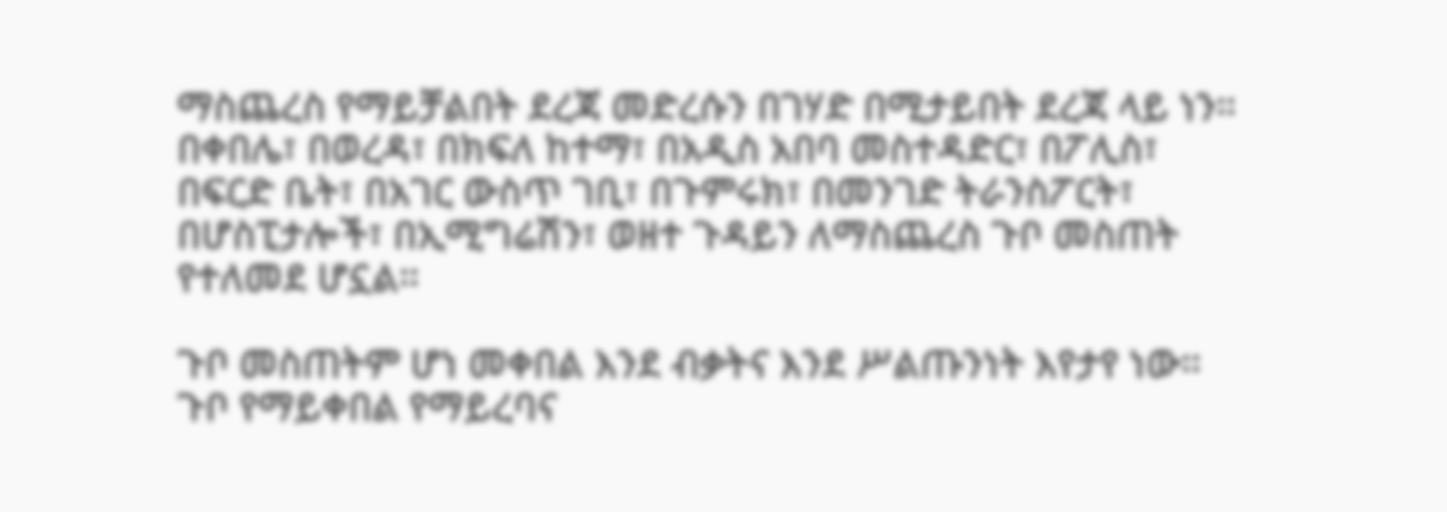ማስጨረስ የማይቻልበት ደረጃ መድረሱን በገሃድ በሚታይበት ደረጃ ላይ ነን፡፡ በቀበሌ፣ በወረዳ፣ በክፍለ ከተማ፣ በአዲስ አበባ መስተዳድር፣ በፖሊስ፣ በፍርድ ቤት፣ በአገር ውስጥ ገቢ፣ በጉምሩክ፣ በመንገድ ትራንስፖርት፣ በሆስፒታሎች፣ በኢሚግሬሽን፣ ወዘተ ጉዳይን ለማስጨረስ ጉቦ መስጠት የተለመደ ሆኗል፡፡

ጉቦ መስጠትም ሆነ መቀበል እንደ ብቃትና እንደ ሥልጡንነት እየታየ ነው፡፡ ጉቦ የማይቀበል የማይረባና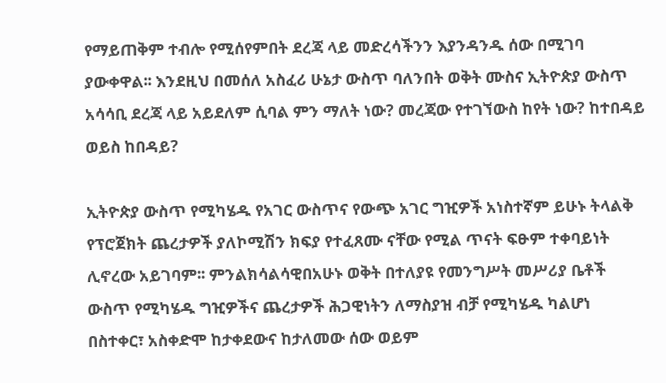የማይጠቅም ተብሎ የሚሰየምበት ደረጃ ላይ መድረሳችንን እያንዳንዱ ሰው በሚገባ ያውቀዋል፡፡ እንደዚህ በመሰለ አስፈሪ ሁኔታ ውስጥ ባለንበት ወቅት ሙስና ኢትዮጵያ ውስጥ አሳሳቢ ደረጃ ላይ አይደለም ሲባል ምን ማለት ነው? መረጃው የተገኘውስ ከየት ነው? ከተበዳይ ወይስ ከበዳይ?

ኢትዮጵያ ውስጥ የሚካሄዱ የአገር ውስጥና የውጭ አገር ግዢዎች አነስተኛም ይሁኑ ትላልቅ የፕሮጀክት ጨረታዎች ያለኮሚሽን ክፍያ የተፈጸሙ ናቸው የሚል ጥናት ፍፁም ተቀባይነት ሊኖረው አይገባም፡፡ ምንልክሳልሳዊበአሁኑ ወቅት በተለያዩ የመንግሥት መሥሪያ ቤቶች ውስጥ የሚካሄዱ ግዢዎችና ጨረታዎች ሕጋዊነትን ለማስያዝ ብቻ የሚካሄዱ ካልሆነ በስተቀር፣ አስቀድሞ ከታቀደውና ከታለመው ሰው ወይም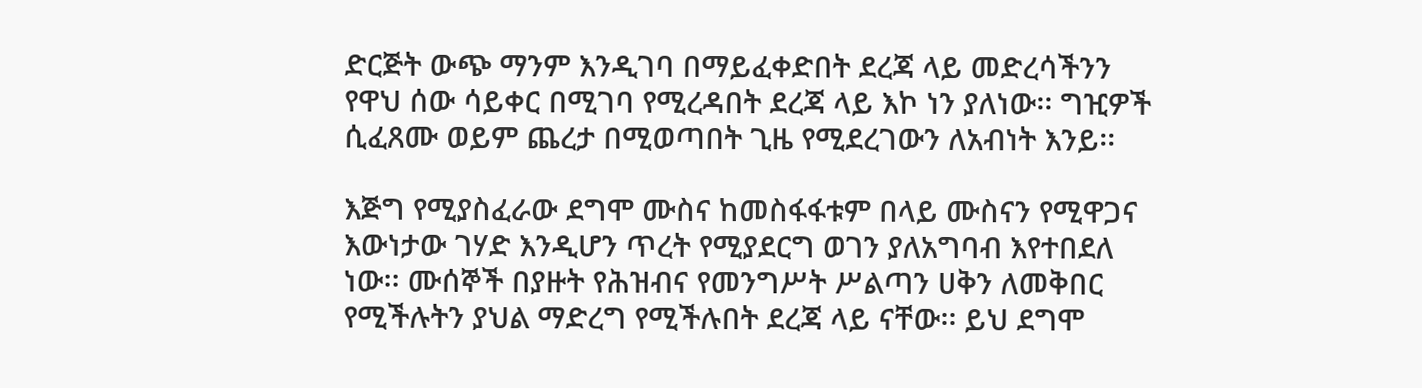ድርጅት ውጭ ማንም እንዲገባ በማይፈቀድበት ደረጃ ላይ መድረሳችንን የዋህ ሰው ሳይቀር በሚገባ የሚረዳበት ደረጃ ላይ እኮ ነን ያለነው፡፡ ግዢዎች ሲፈጸሙ ወይም ጨረታ በሚወጣበት ጊዜ የሚደረገውን ለአብነት እንይ፡፡

እጅግ የሚያስፈራው ደግሞ ሙስና ከመስፋፋቱም በላይ ሙስናን የሚዋጋና እውነታው ገሃድ እንዲሆን ጥረት የሚያደርግ ወገን ያለአግባብ እየተበደለ ነው፡፡ ሙሰኞች በያዙት የሕዝብና የመንግሥት ሥልጣን ሀቅን ለመቅበር የሚችሉትን ያህል ማድረግ የሚችሉበት ደረጃ ላይ ናቸው፡፡ ይህ ደግሞ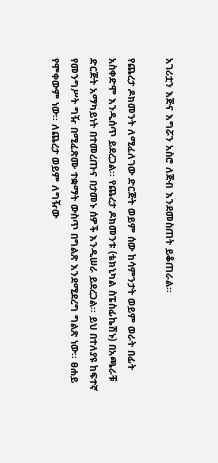አገሪቷን እጅና እግሯን አስሮ ለጅብ እንደመስጠት ይቆጠራል፡፡

የጨረታ ዶክመንት ለሚፈለገው ድርጅት ወይም ሰው ከሳምንታት ወይም ወራት በፊት አስቀድሞ እንዲሰጥ ይደረጋል፡፡ የጨረታ ዶክመንቱ (ቴክኒካል ስፔስፊኬሽኑ) በአጫራቹ ድርጅት አማካይነት በተመረጡና በታመኑ ሰዎች እንዲሠራ ይደረጋል፡፡ ይህ በተለያዩ ከፍተኛ የመንግሥት ግዥ በሚፈጽሙ ተቋማት ውስጥ በግልጽ እንደሚደረግ ግልጽ ነው፡፡ ፀሐይ የሞቀውም ነው፡፡ ለጨረታ ወይም ለግዥው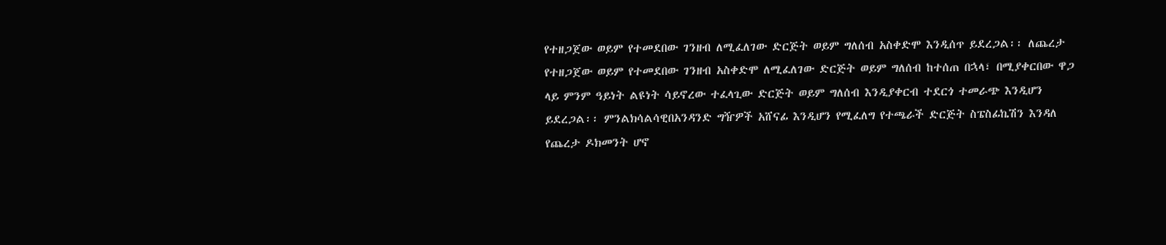የተዘጋጀው ወይም የተመደበው ገንዘብ ለሚፈለገው ድርጅት ወይም ግለሰብ አስቀድሞ እንዲሰጥ ይደረጋል፡፡ ለጨረታ የተዘጋጀው ወይም የተመደበው ገንዘብ አስቀድሞ ለሚፈለገው ድርጅት ወይም ግለሰብ ከተሰጠ በኋላ፣ በሚያቀርበው ዋጋ ላይ ምንም ዓይነት ልዩነት ሳይኖረው ተፈላጊው ድርጅት ወይም ግለሰብ እንዲያቀርብ ተደርጎ ተመራጭ እንዲሆን ይደረጋል፡፡ ምንልክሳልሳዊበአንዳንድ ግዥዎች አሸናፊ እንዲሆን የሚፈለግ የተጫራች ድርጅት ስፔስፊኬሽን እንዳለ የጨረታ ዶክመንት ሆኖ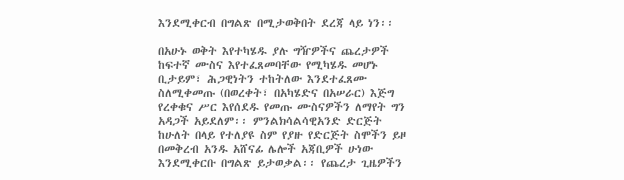እንደሚቀርብ በግልጽ በሚታወቅበት ደረጃ ላይ ነን፡፡

በአሁኑ ወቅት እየተካሄዱ ያሉ ግዥዎችና ጨረታዎች ከፍተኛ ሙስና እየተፈጸመባቸው የሚካሄዱ መሆኑ ቢታይም፣ ሕጋዊነትን ተከትለው እንደተፈጸሙ ስለሚቀመጡ (በወረቀት፣ በአካሄድና በአሠራር) እጅግ የረቀቁና ሥር እየሰደዱ የመጡ ሙስናዎችን ለማየት ግን አዳጋች አይደለም፡፡ ምንልክሳልሳዊአንድ ድርጅት ከሁለት በላይ የተለያዩ ስም የያዙ የድርጅት ስሞችን ይዞ በመቅረብ አንዱ አሸናፊ ሌሎች አጃቢዎች ሁነው እንደሚቀርቡ በግልጽ ይታወቃል፡፡ የጨረታ ጊዜዎችን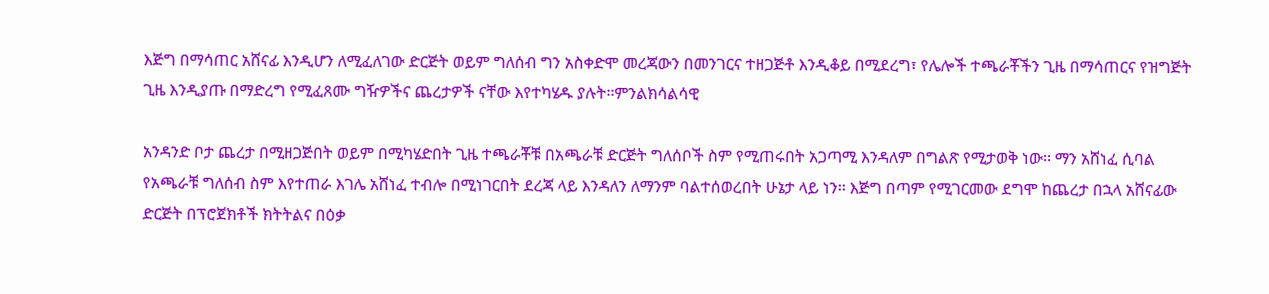እጅግ በማሳጠር አሸናፊ እንዲሆን ለሚፈለገው ድርጅት ወይም ግለሰብ ግን አስቀድሞ መረጃውን በመንገርና ተዘጋጅቶ እንዲቆይ በሚደረግ፣ የሌሎች ተጫራቾችን ጊዜ በማሳጠርና የዝግጅት ጊዜ እንዲያጡ በማድረግ የሚፈጸሙ ግዥዎችና ጨረታዎች ናቸው እየተካሄዱ ያሉት፡፡ምንልክሳልሳዊ

አንዳንድ ቦታ ጨረታ በሚዘጋጅበት ወይም በሚካሄድበት ጊዜ ተጫራቾቹ በአጫራቹ ድርጅት ግለሰቦች ስም የሚጠሩበት አጋጣሚ እንዳለም በግልጽ የሚታወቅ ነው፡፡ ማን አሸነፈ ሲባል የአጫራቹ ግለሰብ ስም እየተጠራ እገሌ አሸነፈ ተብሎ በሚነገርበት ደረጃ ላይ እንዳለን ለማንም ባልተሰወረበት ሁኔታ ላይ ነን፡፡ እጅግ በጣም የሚገርመው ደግሞ ከጨረታ በኋላ አሸናፊው ድርጅት በፕሮጀክቶች ክትትልና በዕቃ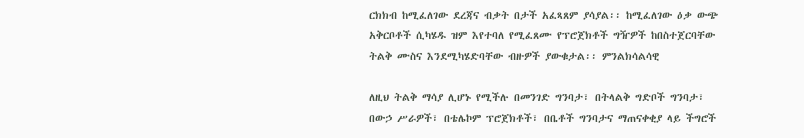ርክክብ ከሚፈለገው ደረጃና ብቃት በታች አፈጻጸም ያሳያል፡፡ ከሚፈለገው ዕቃ ውጭ አቅርቦቶች ሲካሄዱ ዝም እየተባለ የሚፈጸሙ የፕሮጀክቶች ግዥዎች ከበስተጀርባቸው ትልቅ ሙስና እንደሚካሄድባቸው ብዙዎች ያውቁታል፡፡ ምንልክሳልሳዊ

ለዚህ ትልቅ ማሳያ ሊሆኑ የሚችሉ በመንገድ ግንባታ፣ በትላልቅ ግድቦች ግንባታ፣ በውኃ ሥራዎች፣ በቴሌኮም ፕሮጀክቶች፣ በቤቶች ግንባታና ማጠናቀቂያ ላይ ችግሮች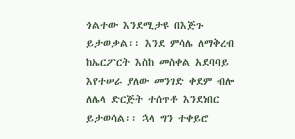ጎልተው እንደሚታዩ በእጅጉ ይታወቃል፡፡ እንደ ምሳሌ ለማቅረብ ከኤርፖርት እስከ መስቀል አደባባይ እየተሠራ ያለው መንገድ ቀደም ብሎ ለሌላ ድርጅት ተሰጥቶ እንደነበር ይታወሳል፡፡ ኋላ ግን ተቀይሮ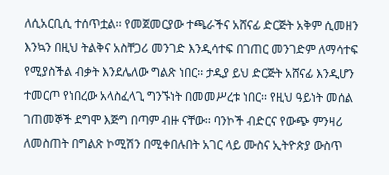ለሲአርቢሲ ተሰጥቷል፡፡ የመጀመርያው ተጫራችና አሸናፊ ድርጅት አቅም ሲመዘን እንኳን በዚህ ትልቅና አስቸጋሪ መንገድ እንዲሳተፍ በገጠር መንገድም ለማሳተፍ የሚያስችል ብቃት እንደሌለው ግልጽ ነበር፡፡ ታዲያ ይህ ድርጅት አሸናፊ እንዲሆን ተመርጦ የነበረው አላስፈላጊ ግንኙነት በመመሥረቱ ነበር፡፡ የዚህ ዓይነት መሰል ገጠመኞች ደግሞ እጅግ በጣም ብዙ ናቸው፡፡ ባንኮች ብድርና የውጭ ምንዛሪ ለመስጠት በግልጽ ኮሚሽን በሚቀበሉበት አገር ላይ ሙስና ኢትዮጵያ ውስጥ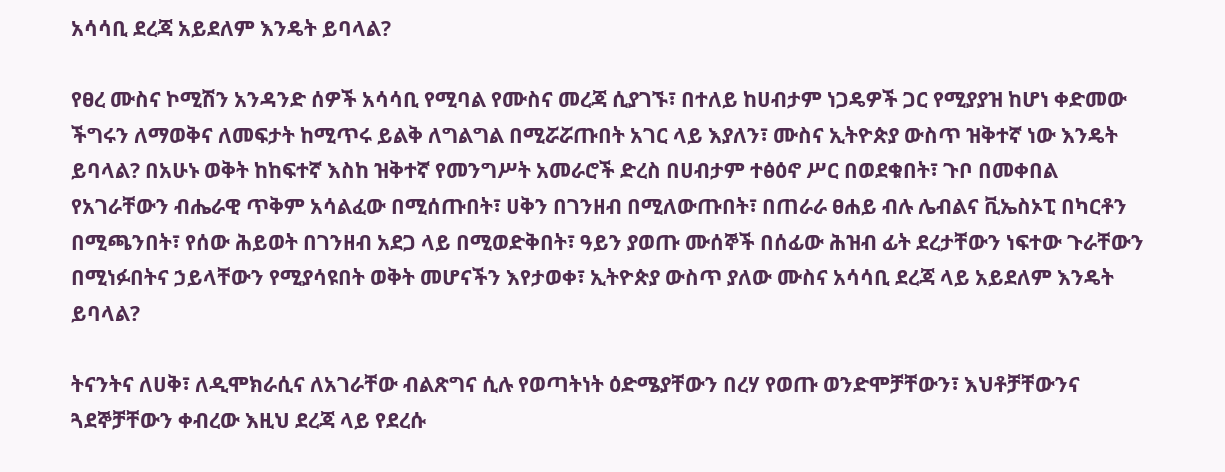አሳሳቢ ደረጃ አይደለም እንዴት ይባላል?

የፀረ ሙስና ኮሚሽን አንዳንድ ሰዎች አሳሳቢ የሚባል የሙስና መረጃ ሲያገኙ፣ በተለይ ከሀብታም ነጋዴዎች ጋር የሚያያዝ ከሆነ ቀድመው ችግሩን ለማወቅና ለመፍታት ከሚጥሩ ይልቅ ለግልግል በሚሯሯጡበት አገር ላይ እያለን፣ ሙስና ኢትዮጵያ ውስጥ ዝቅተኛ ነው እንዴት ይባላል? በአሁኑ ወቅት ከከፍተኛ እስከ ዝቅተኛ የመንግሥት አመራሮች ድረስ በሀብታም ተፅዕኖ ሥር በወደቁበት፣ ጉቦ በመቀበል የአገራቸውን ብሔራዊ ጥቅም አሳልፈው በሚሰጡበት፣ ሀቅን በገንዘብ በሚለውጡበት፣ በጠራራ ፀሐይ ብሉ ሌብልና ቪኤስኦፒ በካርቶን በሚጫንበት፣ የሰው ሕይወት በገንዘብ አደጋ ላይ በሚወድቅበት፣ ዓይን ያወጡ ሙሰኞች በሰፊው ሕዝብ ፊት ደረታቸውን ነፍተው ጉራቸውን በሚነፉበትና ኃይላቸውን የሚያሳዩበት ወቅት መሆናችን እየታወቀ፣ ኢትዮጵያ ውስጥ ያለው ሙስና አሳሳቢ ደረጃ ላይ አይደለም እንዴት ይባላል?

ትናንትና ለሀቅ፣ ለዲሞክራሲና ለአገራቸው ብልጽግና ሲሉ የወጣትነት ዕድሜያቸውን በረሃ የወጡ ወንድሞቻቸውን፣ እህቶቻቸውንና ጓደኞቻቸውን ቀብረው እዚህ ደረጃ ላይ የደረሱ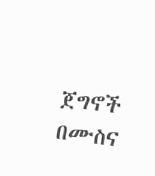ጀግኖች በሙስና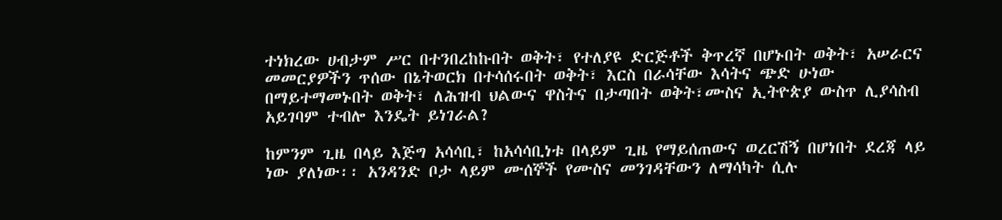ተነክረው ሀብታም ሥር በተንበረከኩበት ወቅት፣ የተለያዩ ድርጅቶች ቅጥረኛ በሆኑበት ወቅት፣ አሠራርና መመርያዎችን ጥሰው በኔትወርክ በተሳሰሩበት ወቅት፣ እርስ በራሳቸው እሳትና ጭድ ሁነው በማይተማመኑበት ወቅት፣ ለሕዝብ ህልውና ዋስትና በታጣበት ወቅት፣ሙስና ኢትዮጵያ ውስጥ ሊያሳስብ አይገባም ተብሎ እንዴት ይነገራል?

ከምንም ጊዜ በላይ እጅግ አሳሳቢ፣ ከአሳሳቢነቱ በላይም ጊዜ የማይሰጠውና ወረርሽኝ በሆነበት ደረጃ ላይ ነው ያለነው፡፡ አንዳንድ ቦታ ላይም ሙሰኞች የሙስና መንገዳቸውን ለማሳካት ሲሉ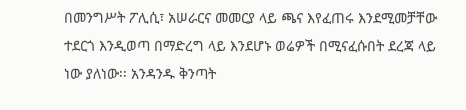በመንግሥት ፖሊሲ፣ አሠራርና መመርያ ላይ ጫና እየፈጠሩ እንደሚመቻቸው ተደርጎ እንዲወጣ በማድረግ ላይ እንደሆኑ ወሬዎች በሚናፈሱበት ደረጃ ላይ ነው ያለነው፡፡ አንዳንዱ ቅንጣት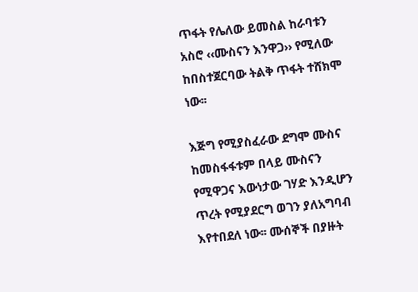ጥፋት የሌለው ይመስል ከራባቱን አስሮ ‹‹ሙስናን እንዋጋ›› የሚለው ከበስተጀርባው ትልቅ ጥፋት ተሸክሞ ነው፡፡

እጅግ የሚያስፈራው ደግሞ ሙስና ከመስፋፋቱም በላይ ሙስናን የሚዋጋና እውነታው ገሃድ እንዲሆን ጥረት የሚያደርግ ወገን ያለአግባብ እየተበደለ ነው፡፡ ሙሰኞች በያዙት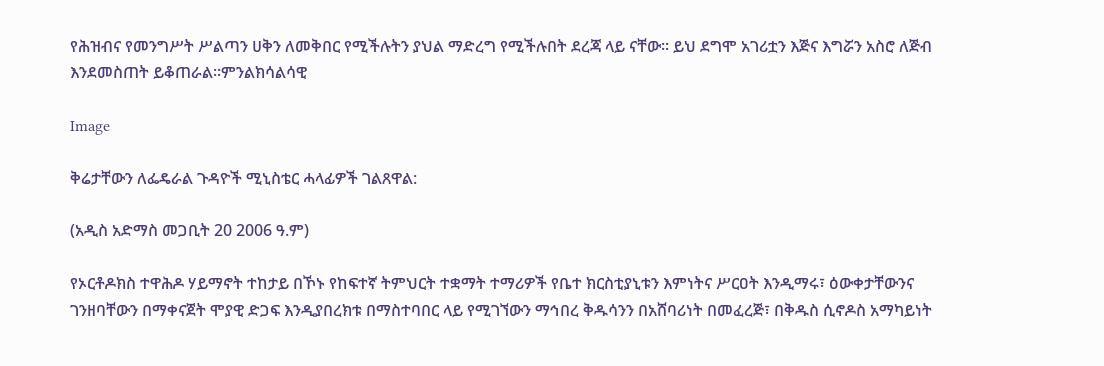የሕዝብና የመንግሥት ሥልጣን ሀቅን ለመቅበር የሚችሉትን ያህል ማድረግ የሚችሉበት ደረጃ ላይ ናቸው፡፡ ይህ ደግሞ አገሪቷን እጅና እግሯን አስሮ ለጅብ እንደመስጠት ይቆጠራል፡፡ምንልክሳልሳዊ

Image

ቅሬታቸውን ለፌዴራል ጉዳዮች ሚኒስቴር ሓላፊዎች ገልጸዋል:

(አዲስ አድማስ መጋቢት 20 2006 ዓ.ም)

የኦርቶዶክስ ተዋሕዶ ሃይማኖት ተከታይ በኾኑ የከፍተኛ ትምህርት ተቋማት ተማሪዎች የቤተ ክርስቲያኒቱን እምነትና ሥርዐት እንዲማሩ፣ ዕውቀታቸውንና ገንዘባቸውን በማቀናጀት ሞያዊ ድጋፍ እንዲያበረክቱ በማስተባበር ላይ የሚገኘውን ማኅበረ ቅዱሳንን በአሸባሪነት በመፈረጅ፣ በቅዱስ ሲኖዶስ አማካይነት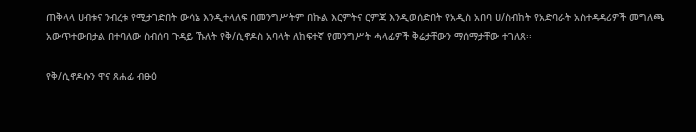ጠቅላላ ሀብቱና ንብረቱ የሚታገድበት ውሳኔ እንዲተላለፍ በመንግሥትም በኩል እርምትና ርምጃ እንዲወሰድበት የአዲስ አበባ ሀ/ስብከት የአድባራት አስተዳዳሪዎች መግለጫ አውጥተውበታል በተባለው ስብሰባ ጉዳይ ኹለት የቅ/ሲኖዶስ አባላት ለከፍተኛ የመንግሥት ሓላፊዎች ቅሬታቸውን ማሰማታቸው ተገለጸ፡፡

የቅ/ሲኖዶሱን ዋና ጸሐፊ ብፁዕ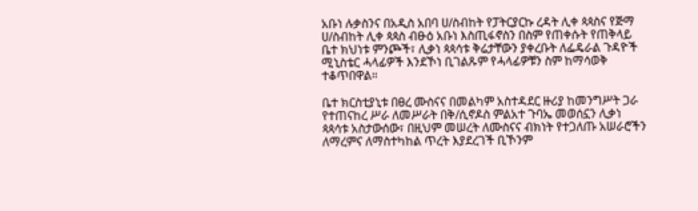አቡነ ሉቃስንና በአዲስ አበባ ሀ/ስብከት የፓትርያርኩ ረዳት ሊቀ ጳጳስና የጅማ ሀ/ስብከት ሊቀ ጳጳስ ብፁዕ አቡነ እስጢፋኖስን በስም የጠቀሱት የጠቅላይ ቤተ ክህነቱ ምንጮች፣ ሊቃነ ጳጳሳቱ ቅሬታቸውን ያቀረቡት ለፌዴራል ጉዳዮች ሚኒስቴር ሓላፊዎች እንደኾነ ቢገልጹም የሓላፊዎቹን ስም ከማሳወቅ ተቆጥበዋል።

ቤተ ክርስቲያኒቱ በፀረ ሙስናና በመልካም አስተዳደር ዙሪያ ከመንግሥት ጋራ የተጠናከረ ሥራ ለመሥራት በቅ/ሲኖዶስ ምልአተ ጉባኤ መወሰኗን ሊቃነ ጳጳሳቱ አስታውሰው፣ በዚህም መሠረት ለሙስናና ብክነት የተጋለጡ አሠራሮችን ለማረምና ለማስተካከል ጥረት እያደረገች ቢኾንም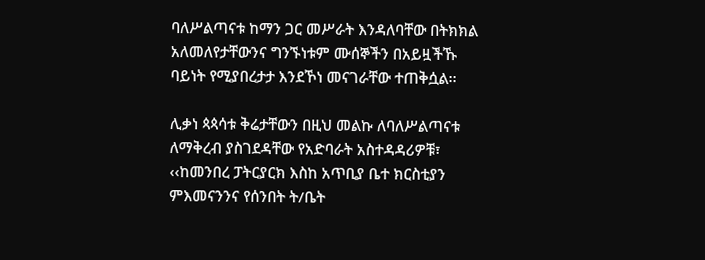ባለሥልጣናቱ ከማን ጋር መሥራት እንዳለባቸው በትክክል አለመለየታቸውንና ግንኙነቱም ሙሰኞችን በአይዟችኹ ባይነት የሚያበረታታ እንደኾነ መናገራቸው ተጠቅሷል፡፡

ሊቃነ ጳጳሳቱ ቅሬታቸውን በዚህ መልኩ ለባለሥልጣናቱ ለማቅረብ ያስገደዳቸው የአድባራት አስተዳዳሪዎቹ፣ ‹‹ከመንበረ ፓትርያርክ እስከ አጥቢያ ቤተ ክርስቲያን ምእመናንንና የሰንበት ት/ቤት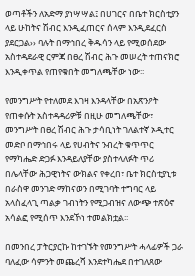ወጣቶችን ለአድማ ያነሣሣል፤ በሀገርና በቤተ ክርስቲያን ላይ ሁከትና ሽብር እንዲፈጠርና ሰላም እንዲደፈርስ ያደርጋል›› ባሉት በማኅበረ ቅዱሳን ላይ የሚወሰደው አስተዳደራዊ ርምጃ በፀረ ሽብር ሕጉ መሠረት ተጠናክሮ እንዲቀጥል የጠየቁበት መግለጫቸው ነው፡፡

የመንግሥት የተለመደ እገዛ እንዳላቸው በአጽንዖት የጠቀሱት አስተዳዳሪዎቹ በዚሁ መግለጫቸው፣ መንግሥት በፀረ ሽብር ሕጉ ታሳቢነት ገለልተኛ ኦዲተር መድቦ በማኅበሩ ላይ የሀብትና ንብረት ቁጥጥር የማካሔድ ድጋፉ እንዳይለያቸው ያስተላለፉት ጥሪ በሌላቸው ሕጋዊነትና ውክልና የቀረበ፣ ቤተ ክርስቲያኒቱ በራስዋ መንገድ ማከናወን በሚገባት ተግባር ላይ አላስፈላጊ ጣልቃ ገብነትን የሚጋብዝና ለውጭ ተጽዕኖ አሳልፎ የሚሰጥ እንደኾነ ተመልክቷል፡፡

በመንበረ ፓትርያርኩ ከተገኙት የመንግሥት ሓላፊዎች ጋራ ባለፈው ሳምንት መጨረሻ እንደተካሔደ በተገለጸው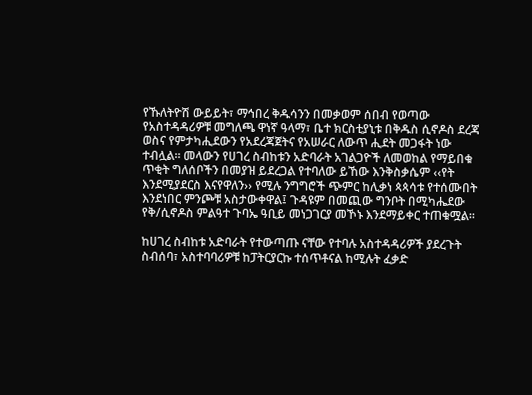የኹለትዮሽ ውይይት፣ ማኅበረ ቅዱሳንን በመቃወም ሰበብ የወጣው የአስተዳዳሪዎቹ መግለጫ ዋነኛ ዓላማ፣ ቤተ ክርስቲያኒቱ በቅዱስ ሲኖዶስ ደረጃ ወስና የምታካሒደውን የአደረጃጀትና የአሠራር ለውጥ ሒደት መጋፋት ነው ተብሏል፡፡ መላውን የሀገረ ስብከቱን አድባራት አገልጋዮች ለመወከል የማይበቁ ጥቂት ግለሰቦችን በመያዝ ይደረጋል የተባለው ይኸው እንቅስቃሴም ‹‹የት እንደሚያደርስ እናየዋለን›› የሚሉ ንግግሮች ጭምር ከሊቃነ ጳጳሳቱ የተሰሙበት እንደነበር ምንጮቹ አስታውቀዋል፤ ጉዳዩም በመጪው ግንቦት በሚካሔደው የቅ/ሲኖዶስ ምልዓተ ጉባኤ ዓቢይ መነጋገርያ መኾኑ እንደማይቀር ተጠቁሟል፡፡

ከሀገረ ስብከቱ አድባራት የተውጣጡ ናቸው የተባሉ አስተዳዳሪዎች ያደረጉት ስብሰባ፣ አስተባባሪዎቹ ከፓትርያርኩ ተሰጥቶናል ከሚሉት ፈቃድ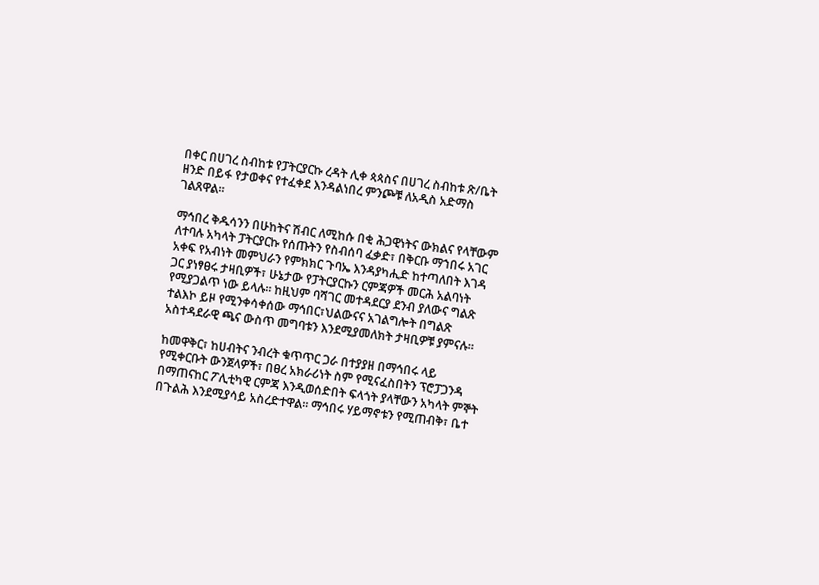በቀር በሀገረ ስብከቱ የፓትርያርኩ ረዳት ሊቀ ጳጳስና በሀገረ ስብከቱ ጽ/ቤት ዘንድ በይፋ የታወቀና የተፈቀደ እንዳልነበረ ምንጮቹ ለአዲስ አድማስ ገልጸዋል፡፡

ማኅበረ ቅዱሳንን በሁከትና ሽብር ለሚከሱ በቂ ሕጋዊነትና ውክልና የላቸውም ለተባሉ አካላት ፓትርያርኩ የሰጡትን የስብሰባ ፈቃድ፣ በቅርቡ ማኀበሩ አገር አቀፍ የአብነት መምህራን የምክክር ጉባኤ እንዳያካሒድ ከተጣለበት እገዳ ጋር ያነፃፀሩ ታዛቢዎች፣ ሁኔታው የፓትርያርኩን ርምጃዎች መርሕ አልባነት የሚያጋልጥ ነው ይላሉ፡፡ ከዚህም ባሻገር መተዳደርያ ደንብ ያለውና ግልጽ ተልእኮ ይዞ የሚንቀሳቀሰው ማኅበር፣ህልውናና አገልግሎት በግልጽ አስተዳደራዊ ጫና ውስጥ መግባቱን እንደሚያመለክት ታዛቢዎቹ ያምናሉ፡፡

ከመዋቅር፣ ከሀብትና ንብረት ቁጥጥር ጋራ በተያያዘ በማኅበሩ ላይ የሚቀርቡት ውንጀላዎች፣ በፀረ አክራሪነት ስም የሚናፈስበትን ፕሮፓጋንዳ በማጠናከር ፖሊቲካዊ ርምጃ እንዲወሰድበት ፍላጎት ያላቸውን አካላት ምኞት በጉልሕ እንደሚያሳይ አስረድተዋል፡፡ ማኅበሩ ሃይማኖቱን የሚጠብቅ፣ ቤተ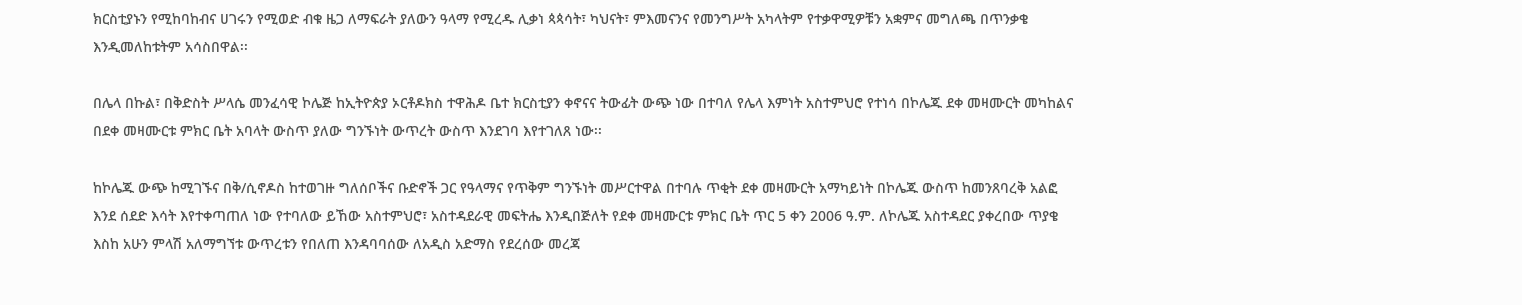ክርስቲያኑን የሚከባከብና ሀገሩን የሚወድ ብቁ ዜጋ ለማፍራት ያለውን ዓላማ የሚረዱ ሊቃነ ጳጳሳት፣ ካህናት፣ ምእመናንና የመንግሥት አካላትም የተቃዋሚዎቹን አቋምና መግለጫ በጥንቃቄ እንዲመለከቱትም አሳስበዋል፡፡

በሌላ በኩል፣ በቅድስት ሥላሴ መንፈሳዊ ኮሌጅ ከኢትዮጵያ ኦርቶዶክስ ተዋሕዶ ቤተ ክርስቲያን ቀኖናና ትውፊት ውጭ ነው በተባለ የሌላ እምነት አስተምህሮ የተነሳ በኮሌጁ ደቀ መዛሙርት መካከልና በደቀ መዛሙርቱ ምክር ቤት አባላት ውስጥ ያለው ግንኙነት ውጥረት ውስጥ እንደገባ እየተገለጸ ነው፡፡

ከኮሌጁ ውጭ ከሚገኙና በቅ/ሲኖዶስ ከተወገዙ ግለሰቦችና ቡድኖች ጋር የዓላማና የጥቅም ግንኙነት መሥርተዋል በተባሉ ጥቂት ደቀ መዛሙርት አማካይነት በኮሌጁ ውስጥ ከመንጸባረቅ አልፎ እንደ ሰደድ እሳት እየተቀጣጠለ ነው የተባለው ይኸው አስተምህሮ፣ አስተዳደራዊ መፍትሔ እንዲበጅለት የደቀ መዛሙርቱ ምክር ቤት ጥር 5 ቀን 2006 ዓ.ም. ለኮሌጁ አስተዳደር ያቀረበው ጥያቄ እስከ አሁን ምላሽ አለማግኘቱ ውጥረቱን የበለጠ እንዳባባሰው ለአዲስ አድማስ የደረሰው መረጃ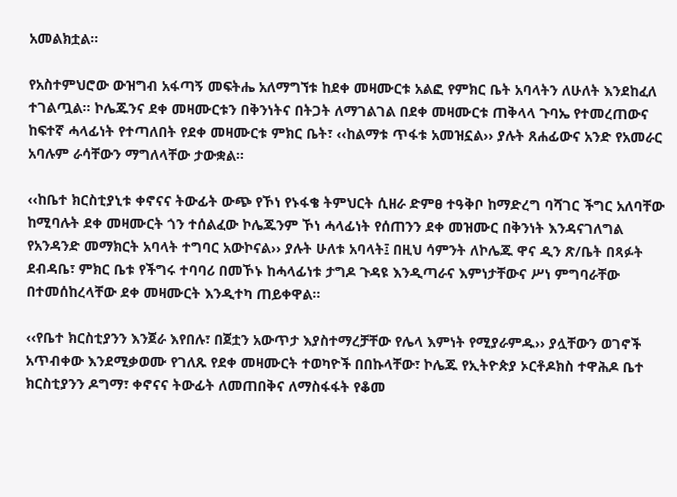አመልክቷል፡፡

የአስተምህሮው ውዝግብ አፋጣኝ መፍትሔ አለማግኘቱ ከደቀ መዛሙርቱ አልፎ የምክር ቤት አባላትን ለሁለት እንደከፈለ ተገልጧል፡፡ ኮሌጁንና ደቀ መዛሙርቱን በቅንነትና በትጋት ለማገልገል በደቀ መዛሙርቱ ጠቅላላ ጉባኤ የተመረጠውና ከፍተኛ ሓላፊነት የተጣለበት የደቀ መዛሙርቱ ምክር ቤት፣ ‹‹ከልማቱ ጥፋቱ አመዝኗል›› ያሉት ጸሐፊውና አንድ የአመራር አባሉም ራሳቸውን ማግለላቸው ታውቋል፡፡

‹‹ከቤተ ክርስቲያኒቱ ቀኖናና ትውፊት ውጭ የኾነ የኑፋቄ ትምህርት ሲዘራ ድምፀ ተዓቅቦ ከማድረግ ባሻገር ችግር አለባቸው ከሚባሉት ደቀ መዛሙርት ጎን ተሰልፈው ኮሌጁንም ኾነ ሓላፊነት የሰጠንን ደቀ መዝሙር በቅንነት እንዳናገለግል የአንዳንድ መማክርት አባላት ተግባር አውኮናል›› ያሉት ሁለቱ አባላት፤ በዚህ ሳምንት ለኮሌጁ ዋና ዲን ጽ/ቤት በጻፉት ደብዳቤ፣ ምክር ቤቱ የችግሩ ተባባሪ በመኾኑ ከሓላፊነቱ ታግዶ ጉዳዩ እንዲጣራና እምነታቸውና ሥነ ምግባራቸው በተመሰከረላቸው ደቀ መዛሙርት እንዲተካ ጠይቀዋል፡፡

‹‹የቤተ ክርስቲያንን እንጀራ እየበሉ፣ በጀቷን አውጥታ እያስተማረቻቸው የሌላ እምነት የሚያራምዱ›› ያሏቸውን ወገኖች አጥብቀው እንደሚቃወሙ የገለጹ የደቀ መዛሙርት ተወካዮች በበኩላቸው፣ ኮሌጁ የኢትዮጵያ ኦርቶዶክስ ተዋሕዶ ቤተ ክርስቲያንን ዶግማ፣ ቀኖናና ትውፊት ለመጠበቅና ለማስፋፋት የቆመ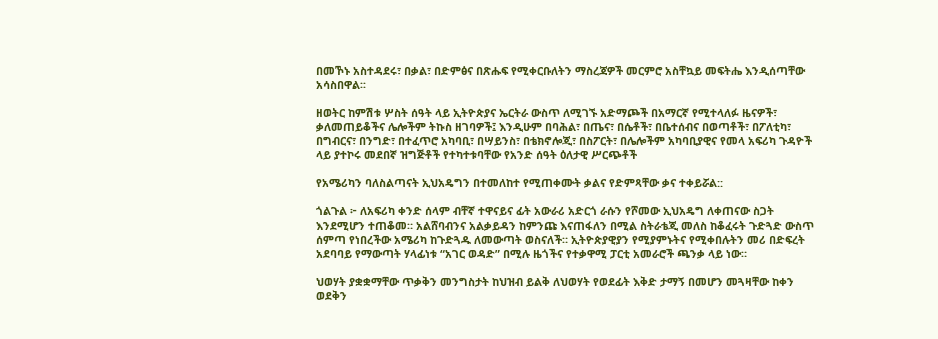በመኾኑ አስተዳደሩ፣ በቃል፣ በድምፅና በጽሑፍ የሚቀርቡለትን ማስረጃዎች መርምሮ አስቸኳይ መፍትሔ እንዲሰጣቸው አሳስበዋል፡፡

ዘወትር ከምሽቱ ሦስት ሰዓት ላይ ኢትዮጵያና ኤርትራ ውስጥ ለሚገኙ አድማጮች በአማርኛ የሚተላለፉ ዜናዎች፣ ቃለመጠይቆችና ሌሎችም ትኩስ ዘገባዎች፤ እንዲሁም በባሕል፣ በጤና፣ በሴቶች፣ በቤተሰብና በወጣቶች፣ በፖለቲካ፣ በግብርና፣ በንግድ፣ በተፈጥሮ አካባቢ፣ በሣይንስ፣ በቴክኖሎጂ፣ በስፖርት፣ በሌሎችም አካባቢያዊና የመላ አፍሪካ ጉዳዮች ላይ ያተኮሩ መደበኛ ዝግጅቶች የተካተቱባቸው የአንድ ሰዓት ዕለታዊ ሥርጭቶች

የአሜሪካን ባለስልጣናት ኢህአዴግን በተመለከተ የሚጠቀሙት ቃልና የድምጻቸው ቃና ተቀይሯል::

ጎልጉል ፦ ለአፍሪካ ቀንድ ሰላም ብቸኛ ተዋናይና ፊት አውራሪ አድርጎ ራሱን የሾመው ኢህአዴግ ለቀጠናው ስጋት እንደሚሆን ተጠቆመ። አልሸባብንና አልቃይዳን ከምንጩ እናጠፋለን በሚል ስትራቴጂ መለስ ከቆፈሩት ጉድጓድ ውስጥ ሰምጣ የነበረችው አሜሪካ ከጉድጓዱ ለመውጣት ወስናለች። ኢትዮጵያዊያን የሚያምኑትና የሚቀበሉትን መሪ በድፍረት አደባባይ የማውጣት ሃላፊነቱ “አገር ወዳድ” በሚሉ ዜጎችና የተቃዋሚ ፓርቲ አመራሮች ጫንቃ ላይ ነው።

ህወሃት ያቋቋማቸው ጥቃቅን መንግስታት ከህዝብ ይልቅ ለህወሃት የወደፊት እቅድ ታማኝ በመሆን መጓዛቸው ከቀን ወደቅን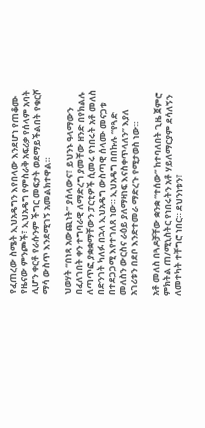የፈጠረው ስሜት ኢህአዴግን እየበላው እንደሆነ የጠቆሙ የዜናው ምንጮች፣ ኢህአዴግ የምስራቅ አፍሪቃ የሰላም አባት ሊሆን ቀርቶ የራሱንም ችግር መፍታት ወደማይችልበት የቁርሾ ማሳ ውስጥ እንደሚገኝ አመልክተዋል።

ህወሃት “በነጻ አውጪነት” ያሰላውና፣ ይህንኑ ዓላማውን በፈለገበት ቀን ተግባራዊ ለማድረግ ያመቸው ዘንድ በየክልሉ ለጣጥፎ ያቋቋማቸውን ፓርቲዎች ሲመሩ የነበሩት አቶ መለስ በድንገት ካለፉ በኋላ ኢህአዴግ ውስጣዊ ሰላሙ መናጋቱ በተደጋጋሚ እየተገለጸ ነው። ኢህአዴግ በበኩሉ “የጓድ መለስን ውርስና ራዕይ ያለማዛነፍ እናስቀጥላለን” እያለ አገሪቱን በደቦ እንድተመራ ማድረጉ የሚታወስ ነው።

አቶ መለስ በጓዶቻቸው ቋንቋ “ተሰው” ከተባለበት ጊዜ ጀምሮ ምክትል ጠ/ሚኒስትር የነበሩትን አቶ ሃይለማርያም ደሳለኝን ለመተካት ተቸግሮ ነበር። ደህንነቱን፣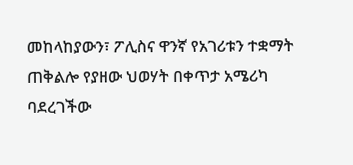መከላከያውን፣ ፖሊስና ዋንኛ የአገሪቱን ተቋማት ጠቅልሎ የያዘው ህወሃት በቀጥታ አሜሪካ ባደረገችው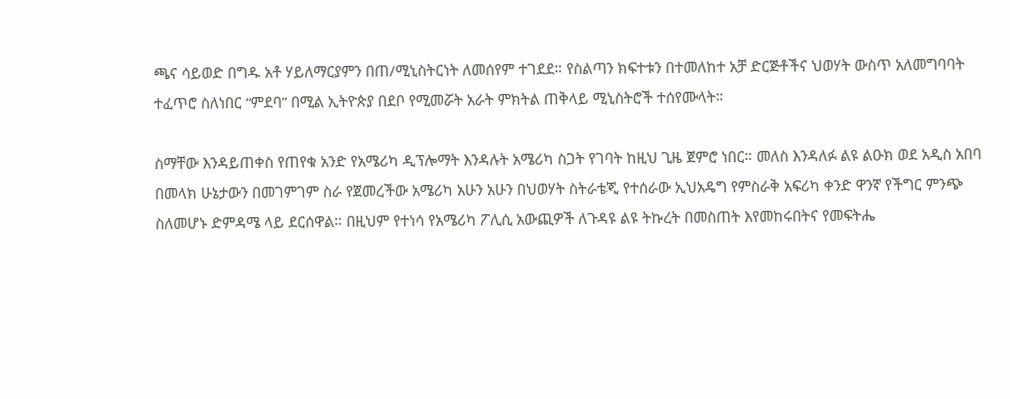ጫና ሳይወድ በግዱ አቶ ሃይለማርያምን በጠ/ሚኒስትርነት ለመሰየም ተገደደ። የስልጣን ክፍተቱን በተመለከተ አቻ ድርጅቶችና ህወሃት ውስጥ አለመግባባት ተፈጥሮ ስለነበር “ምደባ” በሚል ኢትዮጵያ በደቦ የሚመሯት አራት ምክትል ጠቅላይ ሚኒስትሮች ተሰየሙላት።

ስማቸው እንዳይጠቀስ የጠየቁ አንድ የአሜሪካ ዲፕሎማት እንዳሉት አሜሪካ ስጋት የገባት ከዚህ ጊዜ ጀምሮ ነበር። መለስ እንዳለፉ ልዩ ልዑክ ወደ አዲስ አበባ በመላክ ሁኔታውን በመገምገም ስራ የጀመረችው አሜሪካ አሁን አሁን በህወሃት ስትራቴጂ የተሰራው ኢህአዴግ የምስራቅ አፍሪካ ቀንድ ዋንኛ የችግር ምንጭ ስለመሆኑ ድምዳሜ ላይ ደርሰዋል። በዚህም የተነሳ የአሜሪካ ፖሊሲ አውጪዎች ለጉዳዩ ልዩ ትኩረት በመስጠት እየመከሩበትና የመፍትሔ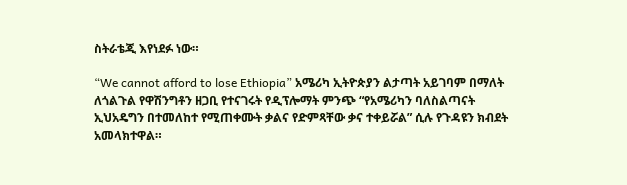ስትራቴጂ እየነደፉ ነው።

“We cannot afford to lose Ethiopia” አሜሪካ ኢትዮጵያን ልታጣት አይገባም በማለት ለጎልጉል የዋሽንግቶን ዘጋቢ የተናገሩት የዲፕሎማት ምንጭ “የአሜሪካን ባለስልጣናት ኢህአዴግን በተመለከተ የሚጠቀሙት ቃልና የድምጻቸው ቃና ተቀይሯል” ሲሉ የጉዳዩን ክብደት አመላክተዋል።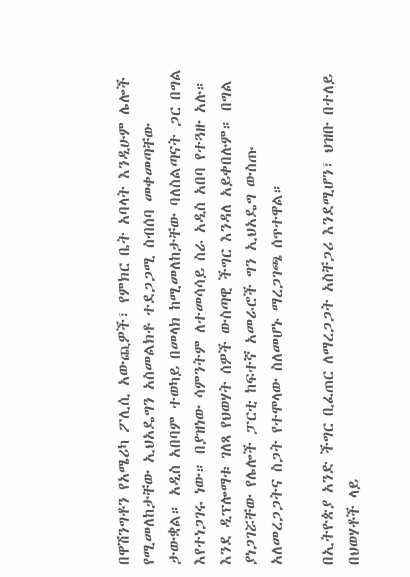በዋሽንግቶን የአሜሪካ ፖሊሲ አውጪዎች፣ የምክር ቤት አባላት እንዲሁም ሌሎች የሚመለከታቸው ኢህአዴግን አስመልክቶ ተደጋጋሚ ስብሰባ መቀመጣቸው ታውቋል። አዲስ አበባም ተወካይ በመላክ ከሚመለከታቸው ባለስልጣናት ጋር በግል እየተነጋገሩ ነው። በያዝነው ሳምንትም ለተመሳሳይ ስራ አዲስ አበባ የተጓዙ አሉ። እንደ ዲፕሎማቱ ገለጻ የህወሃት ሰዎች ውስጣዊ ችግር እንዳለ አይቀበሉም። በግል ያነጋገሯቸው የሌሎች ፓርቲ ከፍተኛ አመራሮች ግን ኢህአዴግ ውስጡ አለመረጋጋትና ስጋት የተሞላው ስለመሆኑ ማረጋገጫ ሰጥተዋል።

በኢትዮጵያ አንድ ችግር ቢፈጠር ለማረጋጋት አስቸጋሪ እንደሚሆን፣ ህዝቡ በተለይ በህወሃቶች ላይ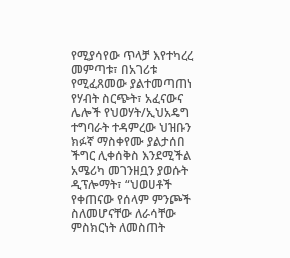የሚያሳየው ጥላቻ እየተካረረ መምጣቱ፣ በአገሪቱ የሚፈጸመው ያልተመጣጠነ የሃብት ስርጭት፣ አፈናውና ሌሎች የህወሃት/ኢህአዴግ ተግባራት ተዳምረው ህዝቡን ክፉኛ ማስቀየሙ ያልታሰበ ችግር ሊቀሰቅስ እንደሚችል አሜሪካ መገንዘቧን ያወሱት ዲፕሎማት፣ “ህወሀቶች የቀጠናው የሰላም ምንጮች ስለመሆናቸው ለራሳቸው ምስክርነት ለመስጠት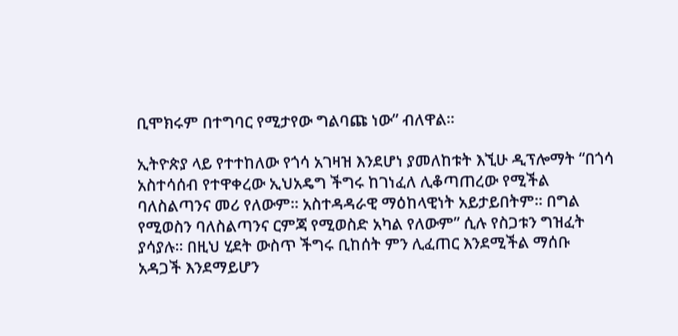ቢሞክሩም በተግባር የሚታየው ግልባጩ ነው” ብለዋል።

ኢትዮጵያ ላይ የተተከለው የጎሳ አገዛዝ እንደሆነ ያመለከቱት እኚሁ ዲፕሎማት “በጎሳ አስተሳሰብ የተዋቀረው ኢህአዴግ ችግሩ ከገነፈለ ሊቆጣጠረው የሚችል ባለስልጣንና መሪ የለውም። አስተዳዳራዊ ማዕከላዊነት አይታይበትም። በግል የሚወስን ባለስልጣንና ርምጃ የሚወስድ አካል የለውም” ሲሉ የስጋቱን ግዝፈት ያሳያሉ። በዚህ ሂደት ውስጥ ችግሩ ቢከሰት ምን ሊፈጠር እንደሚችል ማሰቡ አዳጋች እንደማይሆን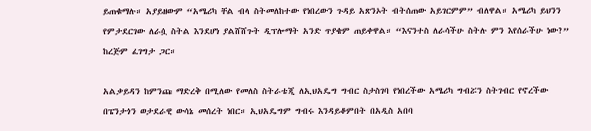ይጠቁማሉ። አያይዘውም “አሜሪካ ቸል ብላ ስትመለከተው የነበረውን ጉዳይ አጽንኦት ብትሰጠው አይገርምም” ብለዋል። አሜሪካ ይህንን የምታደርገው ለራሷ ስትል እንደሆነ ያልሸሸጉት ዲፕሎማት አንድ ጥያቄም ጠይቀዋል። “እናንተስ ለራሳችሁ ስትሉ ምን እየሰራችሁ ነው?” ከረጅም ፈገግታ ጋር።

አልቃይዳን ከምንጩ ማድረቅ በሚለው የመለስ ስትራቴጂ ለኢህአዴግ ግብር ስታስገባ የነበረችው አሜሪካ ግብሯን ስትገብር የኖረችው በፔንታጎን ወታደራዊ ውሳኔ መሰረት ነበር። ኢህአዴግም ግብሩ እንዳይቆምበት በአዲስ አበባ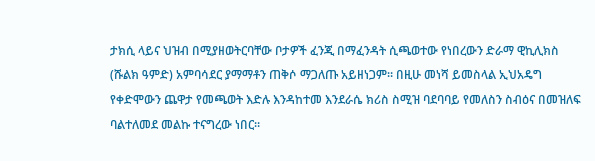ታክሲ ላይና ህዝብ በሚያዘወትርባቸው ቦታዎች ፈንጂ በማፈንዳት ሲጫወተው የነበረውን ድራማ ዊኪሊክስ (ሹልክ ዓምድ) አምባሳደር ያማማቶን ጠቅሶ ማጋለጡ አይዘነጋም። በዚሁ መነሻ ይመስላል ኢህአዴግ የቀድሞውን ጨዋታ የመጫወት እድሉ እንዳከተመ እንደራሴ ክሪስ ስሚዝ ባደባባይ የመለስን ስብዕና በመዝለፍ ባልተለመደ መልኩ ተናግረው ነበር።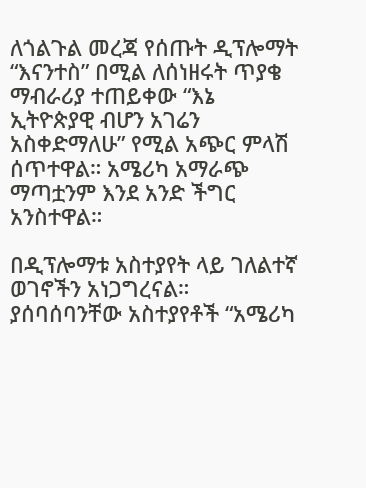ለጎልጉል መረጃ የሰጡት ዲፕሎማት “እናንተስ” በሚል ለሰነዘሩት ጥያቄ ማብራሪያ ተጠይቀው “እኔ ኢትዮጵያዊ ብሆን አገሬን አስቀድማለሁ” የሚል አጭር ምላሽ ሰጥተዋል። አሜሪካ አማራጭ ማጣቷንም እንደ አንድ ችግር አንስተዋል።

በዲፕሎማቱ አስተያየት ላይ ገለልተኛ ወገኖችን አነጋግረናል። ያሰባሰባንቸው አስተያየቶች “አሜሪካ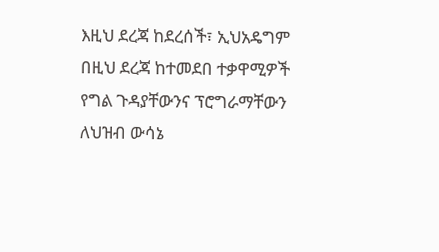እዚህ ደረጃ ከደረሰች፣ ኢህአዴግም በዚህ ደረጃ ከተመደበ ተቃዋሚዎች የግል ጉዳያቸውንና ፕሮግራማቸውን ለህዝብ ውሳኔ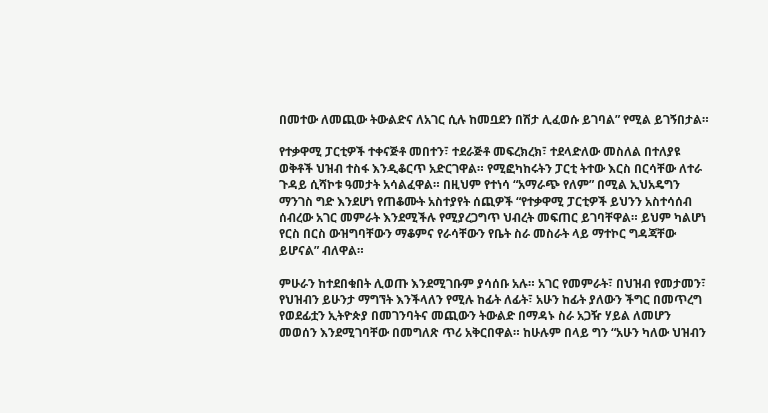በመተው ለመጪው ትውልድና ለአገር ሲሉ ከመቧደን በሽታ ሊፈወሱ ይገባል” የሚል ይገኝበታል።

የተቃዋሚ ፓርቲዎች ተቀናጅቶ መበተን፣ ተደራጅቶ መፍረክረክ፣ ተደላድለው መስለል በተለያዩ ወቅቶች ህዝብ ተስፋ እንዲቆርጥ አድርገዋል። የሚፎካከሩትን ፓርቲ ትተው እርስ በርሳቸው ለተራ ጉዳይ ሲሻኮቱ ዓመታት አሳልፈዋል። በዚህም የተነሳ “አማራጭ የለም” በሚል ኢህአዴግን ማንገስ ግድ እንደሆነ የጠቆሙት አስተያየት ሰጪዎች “የተቃዋሚ ፓርቲዎች ይህንን አስተሳሰብ ሰብረው አገር መምራት እንደሚችሉ የሚያረጋግጥ ህብረት መፍጠር ይገባቸዋል። ይህም ካልሆነ የርስ በርስ ውዝግባቸውን ማቆምና የራሳቸውን የቤት ስራ መስራት ላይ ማተኮር ግዳጃቸው ይሆናል” ብለዋል።

ምሁራን ከተደበቁበት ሊወጡ እንደሚገቡም ያሳሰቡ አሉ። አገር የመምራት፣ በህዝብ የመታመን፣ የህዝብን ይሁንታ ማግኘት እንችላለን የሚሉ ከፊት ለፊት፣ አሁን ከፊት ያለውን ችግር በመጥረግ የወደፊቷን ኢትዮጵያ በመገንባትና መጪውን ትውልድ በማዳኑ ስራ አጋዥ ሃይል ለመሆን መወሰን እንደሚገባቸው በመግለጽ ጥሪ አቅርበዋል። ከሁሉም በላይ ግን “አሁን ካለው ህዝብን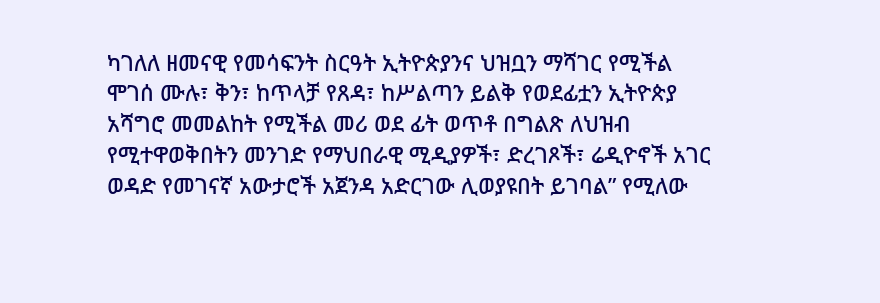ካገለለ ዘመናዊ የመሳፍንት ስርዓት ኢትዮጵያንና ህዝቧን ማሻገር የሚችል ሞገሰ ሙሉ፣ ቅን፣ ከጥላቻ የጸዳ፣ ከሥልጣን ይልቅ የወደፊቷን ኢትዮጵያ አሻግሮ መመልከት የሚችል መሪ ወደ ፊት ወጥቶ በግልጽ ለህዝብ የሚተዋወቅበትን መንገድ የማህበራዊ ሚዲያዎች፣ ድረገጾች፣ ሬዲዮኖች አገር ወዳድ የመገናኛ አውታሮች አጀንዳ አድርገው ሊወያዩበት ይገባል” የሚለው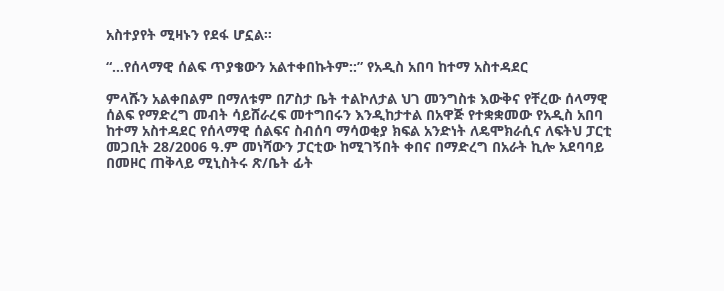አስተያየት ሚዛኑን የደፋ ሆኗል።

“…የሰላማዊ ሰልፍ ጥያቄውን አልተቀበኩትም::” የአዲስ አበባ ከተማ አስተዳደር

ምላሹን አልቀበልም በማለቱም በፖስታ ቤት ተልኮለታል ህገ መንግስቱ እውቅና የቸረው ሰላማዊ ሰልፍ የማድረግ መብት ሳይሸራረፍ መተግበሩን እንዲከታተል በአዋጅ የተቋቋመው የአዲስ አበባ ከተማ አስተዳደር የሰላማዊ ሰልፍና ስብሰባ ማሳወቂያ ክፍል አንድነት ለዴሞክራሲና ለፍትህ ፓርቲ መጋቢት 28/2006 ዓ.ም መነሻውን ፓርቲው ከሚገኝበት ቀበና በማድረግ በአራት ኪሎ አደባባይ በመዞር ጠቅላይ ሚኒስትሩ ጽ/ቤት ፊት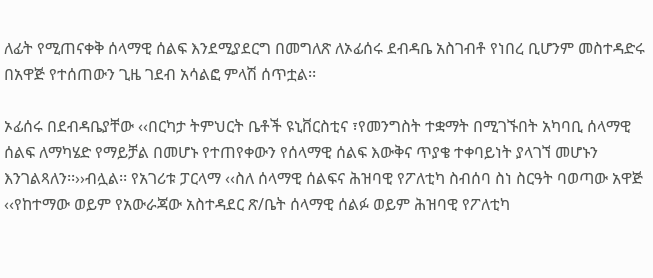ለፊት የሚጠናቀቅ ሰላማዊ ሰልፍ እንደሚያደርግ በመግለጽ ለኦፊሰሩ ደብዳቤ አስገብቶ የነበረ ቢሆንም መስተዳድሩ በአዋጅ የተሰጠውን ጊዜ ገደብ አሳልፎ ምላሽ ሰጥቷል፡፡

ኦፊሰሩ በደብዳቤያቸው ‹‹በርካታ ትምህርት ቤቶች ዩኒቨርስቲና ፣የመንግስት ተቋማት በሚገኙበት አካባቢ ሰላማዊ ሰልፍ ለማካሄድ የማይቻል በመሆኑ የተጠየቀውን የሰላማዊ ሰልፍ እውቅና ጥያቄ ተቀባይነት ያላገኘ መሆኑን እንገልጻለን፡፡››ብሏል፡፡ የአገሪቱ ፓርላማ ‹‹ስለ ሰላማዊ ሰልፍና ሕዝባዊ የፖለቲካ ስብሰባ ስነ ስርዓት ባወጣው አዋጅ ‹‹የከተማው ወይም የአውራጃው አስተዳደር ጽ/ቤት ሰላማዊ ሰልፉ ወይም ሕዝባዊ የፖለቲካ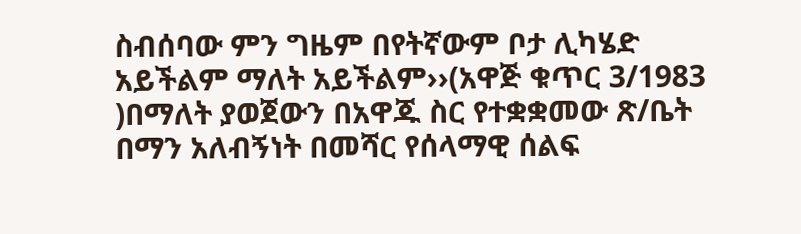ስብሰባው ምን ግዜም በየትኛውም ቦታ ሊካሄድ አይችልም ማለት አይችልም››(አዋጅ ቁጥር 3/1983 )በማለት ያወጀውን በአዋጁ ስር የተቋቋመው ጽ/ቤት በማን አለብኝነት በመሻር የሰላማዊ ሰልፍ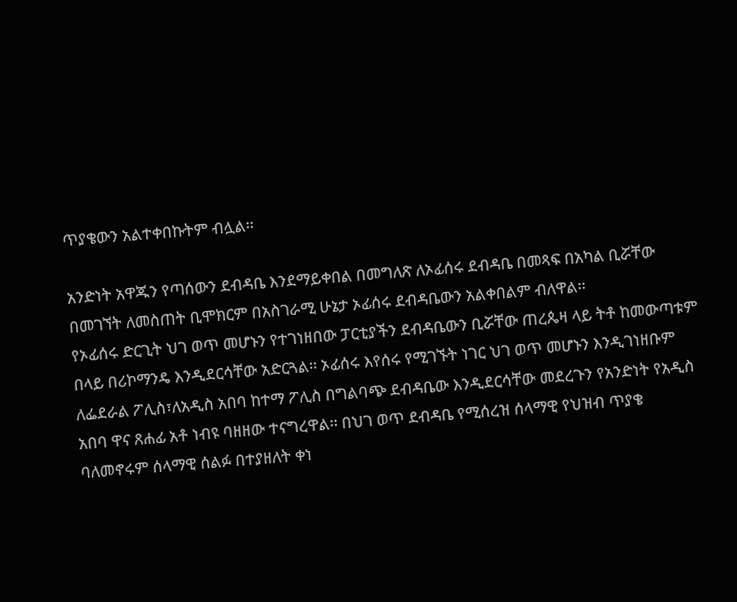ጥያቄውን አልተቀበኩትም ብሏል፡፡

አንድነት አዋጁን የጣሰውን ደብዳቤ እንደማይቀበል በመግለጽ ለኦፊሰሩ ደብዳቤ በመጻፍ በአካል ቢሯቸው በመገኘት ለመስጠት ቢሞክርም በአስገራሚ ሁኔታ ኦፊሰሩ ደብዳቤውን አልቀበልም ብለዋል፡፡
የኦፊሰሩ ድርጊት ህገ ወጥ መሆኑን የተገነዘበው ፓርቲያችን ደብዳቤውን ቢሯቸው ጠረጴዛ ላይ ትቶ ከመውጣቱም በላይ በሪኮማንዴ እንዲደርሳቸው አድርጓል፡፡ ኦፊሰሩ እየሰሩ የሚገኙት ነገር ህገ ወጥ መሆኑን እንዲገነዘቡም ለፌደራል ፖሊስ፣ለአዲስ አበባ ከተማ ፖሊስ በግልባጭ ደብዳቤው እንዲደርሳቸው መደረጉን የአንድነት የአዲስ አበባ ዋና ጸሐፊ አቶ ነብዩ ባዘዘው ተናግረዋል፡፡ በህገ ወጥ ደብዳቤ የሚሰረዝ ሰላማዊ የህዝብ ጥያቄ ባለመኖሩም ሰላማዊ ሰልፉ በተያዘለት ቀነ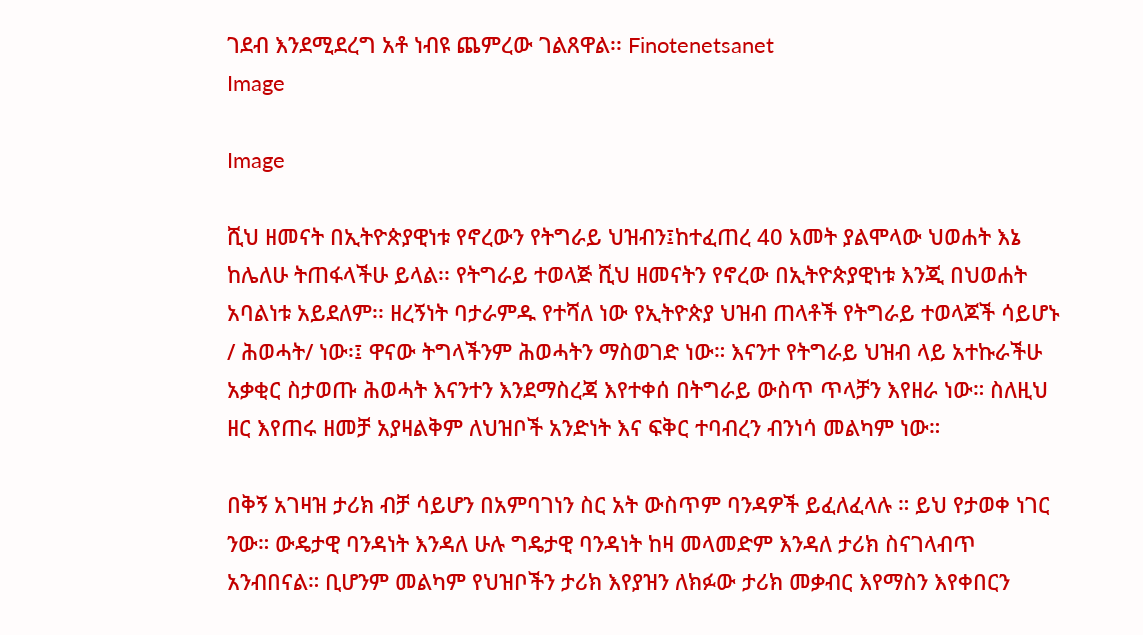ገደብ እንደሚደረግ አቶ ነብዩ ጨምረው ገልጸዋል፡፡ Finotenetsanet
Image

Image

ሺህ ዘመናት በኢትዮጵያዊነቱ የኖረውን የትግራይ ህዝብን፤ከተፈጠረ 40 አመት ያልሞላው ህወሐት እኔ ከሌለሁ ትጠፋላችሁ ይላል፡፡ የትግራይ ተወላጅ ሺህ ዘመናትን የኖረው በኢትዮጵያዊነቱ እንጂ በህወሐት አባልነቱ አይደለም፡፡ ዘረኝነት ባታራምዱ የተሻለ ነው የኢትዮጵያ ህዝብ ጠላቶች የትግራይ ተወላጆች ሳይሆኑ / ሕወሓት/ ነው፡፤ ዋናው ትግላችንም ሕወሓትን ማስወገድ ነው። እናንተ የትግራይ ህዝብ ላይ አተኩራችሁ አቃቂር ስታወጡ ሕወሓት እናንተን እንደማስረጃ እየተቀሰ በትግራይ ውስጥ ጥላቻን እየዘራ ነው። ስለዚህ ዘር እየጠሩ ዘመቻ አያዛልቅም ለህዝቦች አንድነት እና ፍቅር ተባብረን ብንነሳ መልካም ነው።

በቅኝ አገዛዝ ታሪክ ብቻ ሳይሆን በአምባገነን ስር አት ውስጥም ባንዳዎች ይፈለፈላሉ ። ይህ የታወቀ ነገር ንው። ውዴታዊ ባንዳነት እንዳለ ሁሉ ግዴታዊ ባንዳነት ከዛ መላመድም እንዳለ ታሪክ ስናገላብጥ አንብበናል። ቢሆንም መልካም የህዝቦችን ታሪክ እየያዝን ለክፉው ታሪክ መቃብር እየማስን እየቀበርን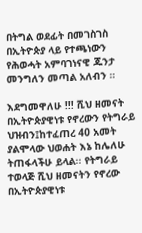በትግል ወደፊት በመገስገስ በኢትዮጵያ ላይ የተጫነውን የሕወሓት አምባገነናዊ ጁንታ መንግለን መጣል አለብን ።

እደግመዋለሁ !!! ሺህ ዘመናት በኢትዮጵያዊነቱ የኖረውን የትግራይ ህዝብን፤ከተፈጠረ 40 አመት ያልሞላው ህወሐት እኔ ከሌለሁ ትጠፋላችሁ ይላል፡፡ የትግራይ ተወላጅ ሺህ ዘመናትን የኖረው በኢትዮጵያዊነቱ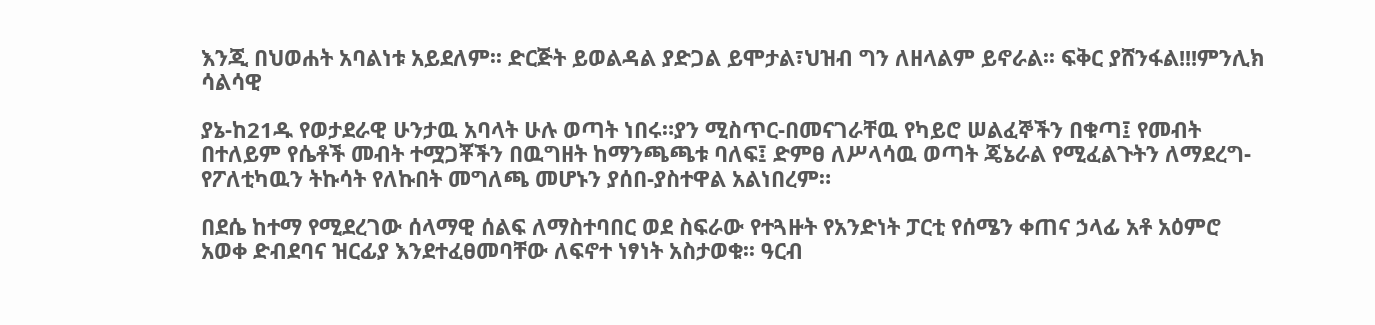እንጂ በህወሐት አባልነቱ አይደለም፡፡ ድርጅት ይወልዳል ያድጋል ይሞታል፣ህዝብ ግን ለዘላልም ይኖራል፡፡ ፍቅር ያሸንፋል!!!ምንሊክ ሳልሳዊ

ያኔ-ከ21ዱ የወታደራዊ ሁንታዉ አባላት ሁሉ ወጣት ነበሩ።ያን ሚስጥር-በመናገራቸዉ የካይሮ ሠልፈኞችን በቁጣ፤ የመብት በተለይም የሴቶች መብት ተሟጋቾችን በዉግዘት ከማንጫጫቱ ባለፍ፤ ድምፀ ለሥላሳዉ ወጣት ጄኔራል የሚፈልጉትን ለማደረግ-የፖለቲካዉን ትኩሳት የለኩበት መግለጫ መሆኑን ያሰበ-ያስተዋል አልነበረም።

በደሴ ከተማ የሚደረገው ሰላማዊ ሰልፍ ለማስተባበር ወደ ስፍራው የተጓዙት የአንድነት ፓርቲ የሰሜን ቀጠና ኃላፊ አቶ አዕምሮ አወቀ ድብደባና ዝርፊያ እንደተፈፀመባቸው ለፍኖተ ነፃነት አስታወቁ፡፡ ዓርብ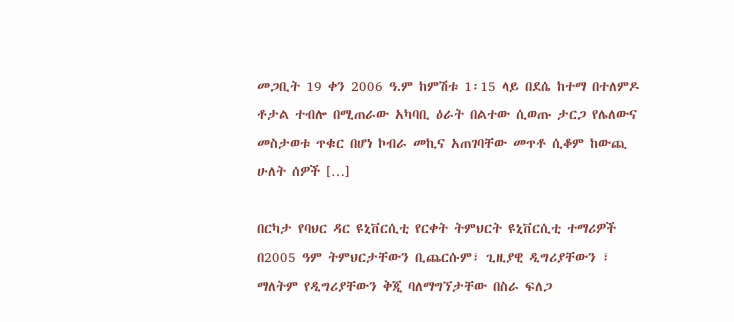መጋቢት 19 ቀን 2006 ዓ.ም ከምሽቱ 1፡15 ላይ በደሴ ከተማ በተለምዶ ቶታል ተብሎ በሚጠራው አካባቢ ዕራት በልተው ሲወጡ ታርጋ የሌለውና መስታወቱ ጥቁር በሆነ ኮብራ መኪና አጠገባቸው መጥቶ ሲቆም ከውጪ ሁለት ሰዎች […]

በርካታ የባህር ዳር ዩኒቨርሲቲ የርቀት ትምህርት ዩኒቨርሲቲ ተማሪዎች በ2005 ዓም ትምህርታቸውን ቢጨርሱም፣ ጊዚያዊ ዲግሪያቸውን ፣ ማለትም የዲግሪያቸውን ቅጂ ባለማግኘታቸው በስራ ፍለጋ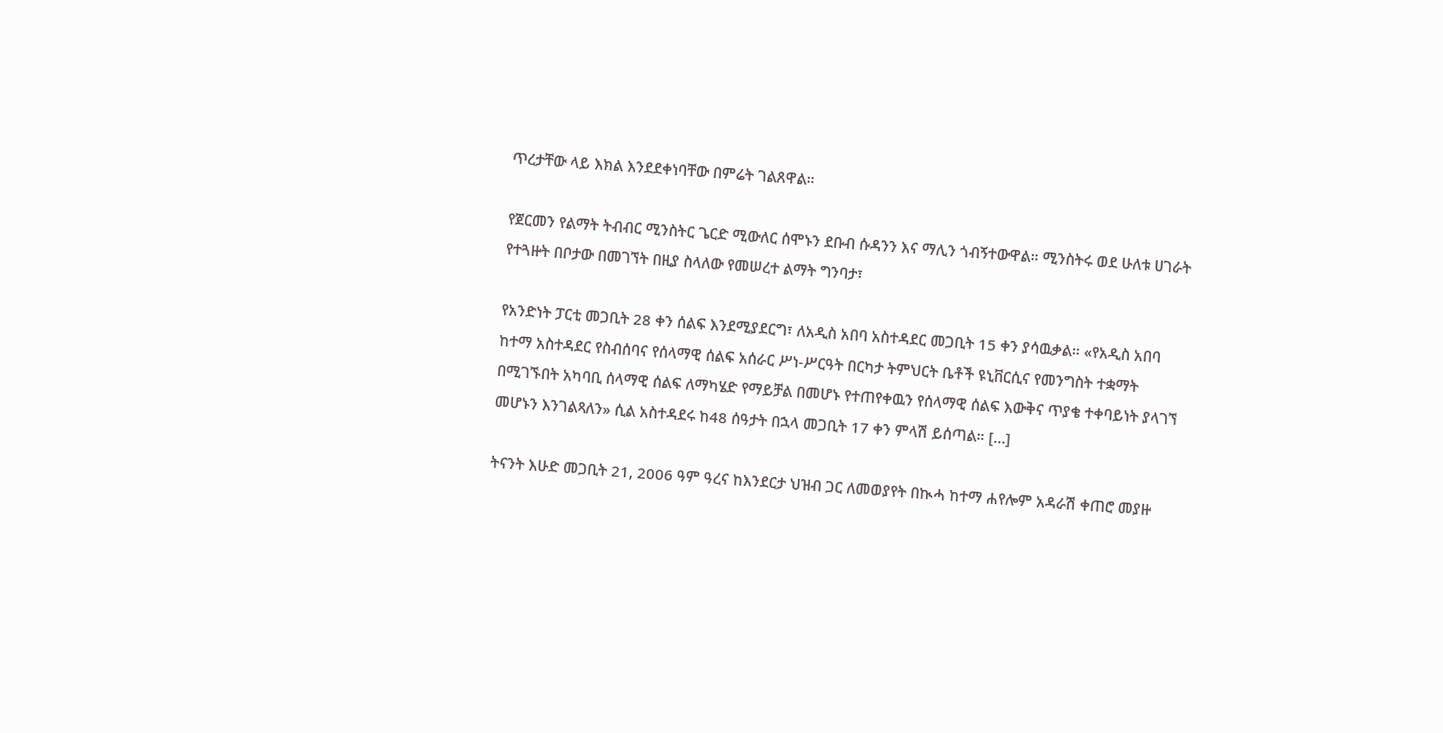ጥረታቸው ላይ እክል እንደደቀነባቸው በምሬት ገልጸዋል።

የጀርመን የልማት ትብብር ሚንስትር ጌርድ ሚውለር ሰሞኑን ደቡብ ሱዳንን እና ማሊን ጎብኝተውዋል። ሚንስትሩ ወደ ሁለቱ ሀገራት የተጓዙት በቦታው በመገኘት በዚያ ስላለው የመሠረተ ልማት ግንባታ፣

የአንድነት ፓርቲ መጋቢት 28 ቀን ሰልፍ እንደሚያደርግ፣ ለአዲስ አበባ አስተዳደር መጋቢት 15 ቀን ያሳዉቃል። «የአዲስ አበባ ከተማ አስተዳደር የስብሰባና የሰላማዊ ሰልፍ አሰራር ሥነ-ሥርዓት በርካታ ትምህርት ቤቶች ዩኒቨርሲና የመንግስት ተቋማት በሚገኙበት አካባቢ ሰላማዊ ሰልፍ ለማካሄድ የማይቻል በመሆኑ የተጠየቀዉን የሰላማዊ ሰልፍ እውቅና ጥያቄ ተቀባይነት ያላገኘ መሆኑን እንገልጻለን» ሲል አስተዳደሩ ከ48 ሰዓታት በኋላ መጋቢት 17 ቀን ምላሽ ይሰጣል። […]

ትናንት እሁድ መጋቢት 21, 2006 ዓም ዓረና ከእንደርታ ህዝብ ጋር ለመወያየት በኲሓ ከተማ ሐየሎም አዳራሽ ቀጠሮ መያዙ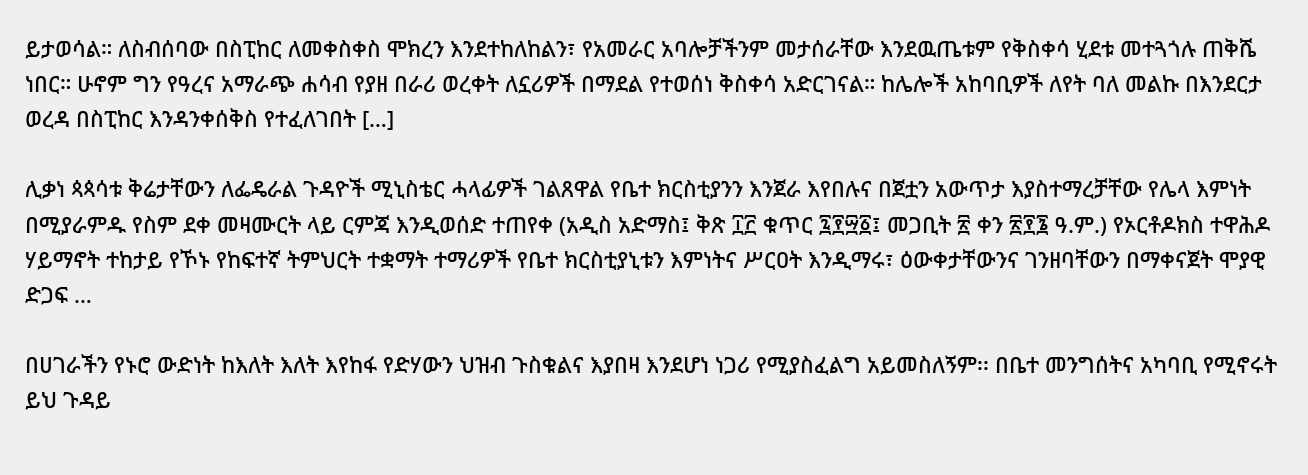ይታወሳል። ለስብሰባው በስፒከር ለመቀስቀስ ሞክረን እንደተከለከልን፣ የአመራር አባሎቻችንም መታሰራቸው እንደዉጤቱም የቅስቀሳ ሂደቱ መተጓጎሉ ጠቅሼ ነበር። ሁኖም ግን የዓረና አማራጭ ሐሳብ የያዘ በራሪ ወረቀት ለኗሪዎች በማደል የተወሰነ ቅስቀሳ አድርገናል። ከሌሎች አከባቢዎች ለየት ባለ መልኩ በእንደርታ ወረዳ በስፒከር እንዳንቀሰቅስ የተፈለገበት […]

ሊቃነ ጳጳሳቱ ቅሬታቸውን ለፌዴራል ጉዳዮች ሚኒስቴር ሓላፊዎች ገልጸዋል የቤተ ክርስቲያንን እንጀራ እየበሉና በጀቷን አውጥታ እያስተማረቻቸው የሌላ እምነት በሚያራምዱ የስም ደቀ መዛሙርት ላይ ርምጃ እንዲወሰድ ተጠየቀ (አዲስ አድማስ፤ ቅጽ ፲፫ ቁጥር ፯፻፵፩፤ መጋቢት ፳ ቀን ፳፻፮ ዓ.ም.) የኦርቶዶክስ ተዋሕዶ ሃይማኖት ተከታይ የኾኑ የከፍተኛ ትምህርት ተቋማት ተማሪዎች የቤተ ክርስቲያኒቱን እምነትና ሥርዐት እንዲማሩ፣ ዕውቀታቸውንና ገንዘባቸውን በማቀናጀት ሞያዊ ድጋፍ …

በሀገራችን የኑሮ ውድነት ከእለት እለት እየከፋ የድሃውን ህዝብ ጉስቁልና እያበዛ እንደሆነ ነጋሪ የሚያስፈልግ አይመስለኝም፡፡ በቤተ መንግሰትና አካባቢ የሚኖሩት ይህ ጉዳይ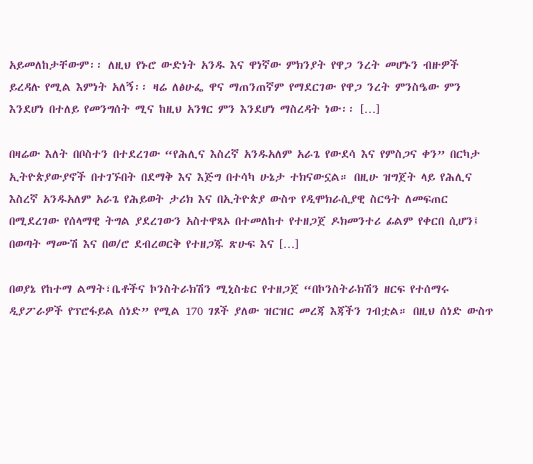አይመለከታቸውም፡፡ ለዚህ የኑሮ ውድነት አንዱ እና ዋነኛው ምክንያት የዋጋ ንረት መሆኑን ብዙዎች ይረዳሉ የሚል እምነት አለኝ፡፡ ዛሬ ለፅሁፌ ዋና ማጠንጠኛም የማደርገው የዋጋ ንረት ምንስዔው ምን እንደሆነ በተለይ የመንግሰት ሚና ከዚህ አንፃር ምን እንደሆነ ማስረዳት ነው፡፡ […]

በዛሬው እለት በቦስተን በተደረገው “የሕሊና እስረኛ አንዱአለም አራጌ የውደሳ እና የምስጋና ቀን” በርካታ ኢትዮጵያውያኖች በተገኙበት በደማቅ እና እጅግ በተሳካ ሁኔታ ተክናውኗል። በዚሁ ዝግጀት ላይ የሕሊና እስረኛ አንዱአለም አራጌ የሕይወት ታሪክ እና በኢትዮጵያ ውስጥ የዲሞክራሲያዊ ስርዓት ለመፍጠር በሚደረገው የሰላማዊ ትግል ያደረገውን አስተዋጻኦ በተመለከተ የተዘጋጀ ዶክመንተሪ ፊልም የቀርበ ሲሆን፤ በወጣት ማሙሽ እና በወ/ሮ ደብረወርቅ የተዘጋጁ ጽሁፍ እና […]

በወያኔ የከተማ ልማት፣ቤቶችና ኮንስትራክሽን ሚኒስቴር የተዘጋጀ “በኮንስትራክሽን ዘርፍ የተሰማሩ ዲያፖራዎች የፕሮፋይል ሰነድ” የሚል 170 ገጾች ያለው ዝርዝር መረጃ እጃችን ገብቷል። በዚህ ሰነድ ውስጥ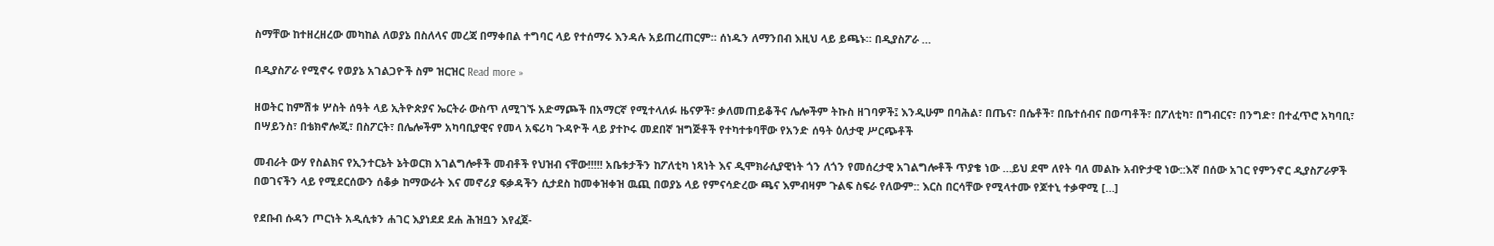ስማቸው ከተዘረዘረው መካከል ለወያኔ በስለላና መረጃ በማቀበል ተግባር ላይ የተሰማሩ እንዳሉ አይጠረጠርም። ሰነዱን ለማንበብ እዚህ ላይ ይጫኑ። በዲያስፖራ …

በዲያስፖራ የሚኖሩ የወያኔ አገልጋዮች ስም ዝርዝር Read more »

ዘወትር ከምሽቱ ሦስት ሰዓት ላይ ኢትዮጵያና ኤርትራ ውስጥ ለሚገኙ አድማጮች በአማርኛ የሚተላለፉ ዜናዎች፣ ቃለመጠይቆችና ሌሎችም ትኩስ ዘገባዎች፤ እንዲሁም በባሕል፣ በጤና፣ በሴቶች፣ በቤተሰብና በወጣቶች፣ በፖለቲካ፣ በግብርና፣ በንግድ፣ በተፈጥሮ አካባቢ፣ በሣይንስ፣ በቴክኖሎጂ፣ በስፖርት፣ በሌሎችም አካባቢያዊና የመላ አፍሪካ ጉዳዮች ላይ ያተኮሩ መደበኛ ዝግጅቶች የተካተቱባቸው የአንድ ሰዓት ዕለታዊ ሥርጭቶች

መብራት ውሃ የስልክና የኢንተርኔት ኔትወርክ አገልግሎቶች መብቶች የህዝብ ናቸው!!!!! አቤቱታችን ከፖለቲካ ነጻነት እና ዲሞክራሲያዊነት ጎን ለጎን የመሰረታዊ አገልግሎቶች ጥያቄ ነው …ይህ ደሞ ለየት ባለ መልኩ አብዮታዊ ነው::እኛ በሰው አገር የምንኖር ዲያስፖራዎች በወገናችን ላይ የሚደርሰውን ሰቆቃ ከማውራት እና መኖሪያ ፍቃዳችን ሲታደስ ከመቀዝቀዝ ዉጪ በወያኔ ላይ የምናሳድረው ጫና እምብዛም ጉልፍ ስፍራ የለውም:: እርስ በርሳቸው የሚላተሙ የጆተኒ ተቃዋሚ […]

የደቡብ ሱዳን ጦርነት አዲሲቱን ሐገር እያነደደ ደሐ ሕዝቧን እየፈጀ-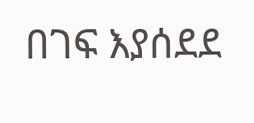በገፍ እያሰደደ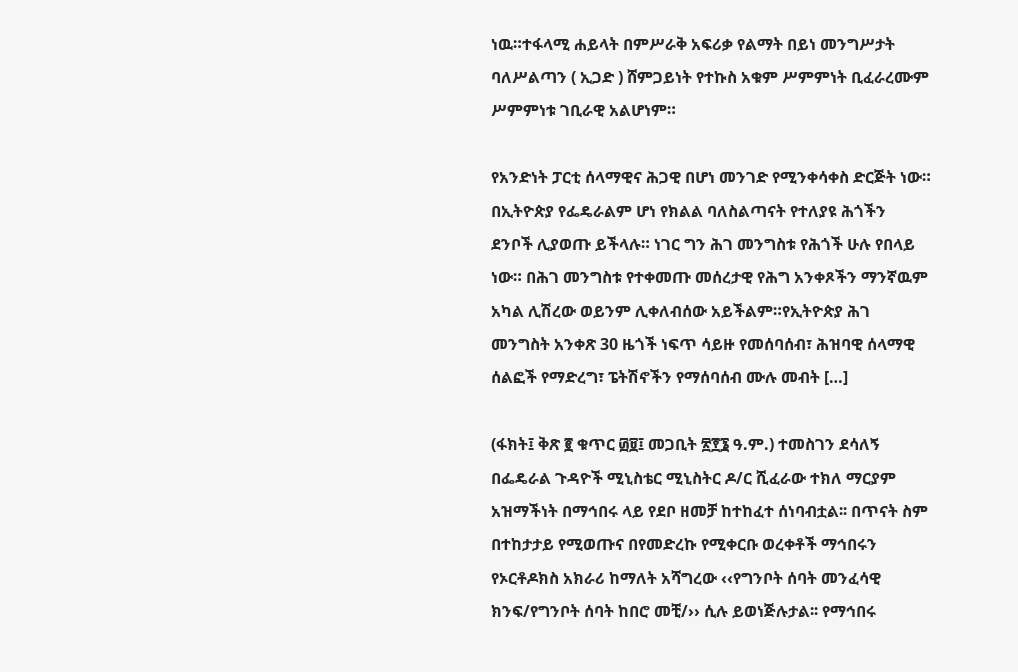ነዉ።ተፋላሚ ሐይላት በምሥራቅ አፍሪቃ የልማት በይነ መንግሥታት ባለሥልጣን ( ኢጋድ ) ሸምጋይነት የተኩስ አቁም ሥምምነት ቢፈራረሙም ሥምምነቱ ገቢራዊ አልሆነም።

የአንድነት ፓርቲ ሰላማዊና ሕጋዊ በሆነ መንገድ የሚንቀሳቀስ ድርጅት ነው። በኢትዮጵያ የፌዴራልም ሆነ የክልል ባለስልጣናት የተለያዩ ሕጎችን ደንቦች ሊያወጡ ይችላሉ። ነገር ግን ሕገ መንግስቱ የሕጎች ሁሉ የበላይ ነው። በሕገ መንግስቱ የተቀመጡ መሰረታዊ የሕግ አንቀጾችን ማንኛዉም አካል ሊሽረው ወይንም ሊቀለብሰው አይችልም።የኢትዮጵያ ሕገ መንግስት አንቀጽ 30 ዜጎች ነፍጥ ሳይዙ የመሰባሰብ፣ ሕዝባዊ ሰላማዊ ሰልፎች የማድረግ፣ ፔትሽኖችን የማሰባሰብ ሙሉ መብት […]

(ፋክት፤ ቅጽ ፪ ቁጥር ፴፱፤ መጋቢት ፳፻፮ ዓ.ም.) ተመስገን ደሳለኝ በፌዴራል ጉዳዮች ሚኒስቴር ሚኒስትር ዶ/ር ሺፈራው ተክለ ማርያም አዝማችነት በማኅበሩ ላይ የደቦ ዘመቻ ከተከፈተ ሰነባብቷል፡፡ በጥናት ስም በተከታታይ የሚወጡና በየመድረኩ የሚቀርቡ ወረቀቶች ማኅበሩን የኦርቶዶክስ አክራሪ ከማለት አሻግረው ‹‹የግንቦት ሰባት መንፈሳዊ ክንፍ/የግንቦት ሰባት ከበሮ መቺ/›› ሲሉ ይወነጅሉታል፡፡ የማኅበሩ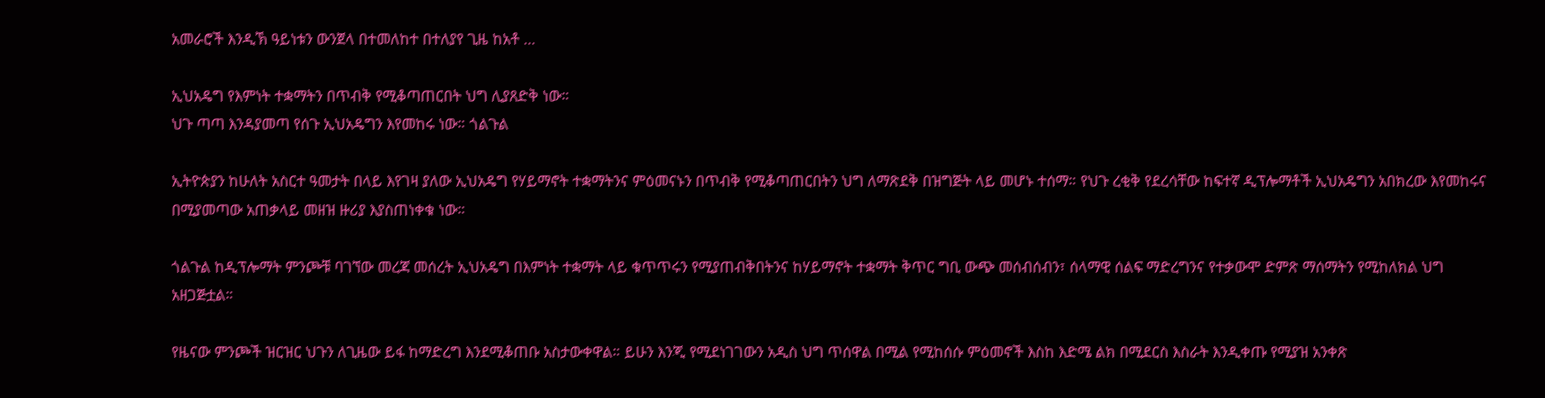አመራሮች እንዲኽ ዓይነቱን ውንጀላ በተመለከተ በተለያየ ጊዜ ከአቶ …

ኢህአዴግ የእምነት ተቋማትን በጥብቅ የሚቆጣጠርበት ህግ ሊያጸድቅ ነው።
ህጉ ጣጣ እንዳያመጣ የሰጉ ኢህአዴግን እየመከሩ ነው። ጎልጉል

ኢትዮጵያን ከሁለት አስርተ ዓመታት በላይ እየገዛ ያለው ኢህአዴግ የሃይማኖት ተቋማትንና ምዕመናኑን በጥብቅ የሚቆጣጠርበትን ህግ ለማጽደቅ በዝግጅት ላይ መሆኑ ተሰማ። የህጉ ረቂቅ የደረሳቸው ከፍተኛ ዲፕሎማቶች ኢህአዴግን አበክረው እየመከሩና በሚያመጣው አጠቃላይ መዘዝ ዙሪያ እያስጠነቀቁ ነው።

ጎልጉል ከዲፕሎማት ምንጮቹ ባገኘው መረጃ መሰረት ኢህአዴግ በእምነት ተቋማት ላይ ቁጥጥሩን የሚያጠብቅበትንና ከሃይማኖት ተቋማት ቅጥር ግቢ ውጭ መሰብሰብን፣ ሰላማዊ ሰልፍ ማድረግንና የተቃውሞ ድምጽ ማሰማትን የሚከለክል ህግ አዘጋጅቷል።

የዜናው ምንጮች ዝርዝር ህጉን ለጊዜው ይፋ ከማድረግ እንደሚቆጠቡ አስታውቀዋል። ይሁን እንጂ የሚደነገገውን አዲስ ህግ ጥሰዋል በሚል የሚከሰሱ ምዕመኖች እስከ እድሜ ልክ በሚደርስ እስራት እንዲቀጡ የሚያዝ አንቀጽ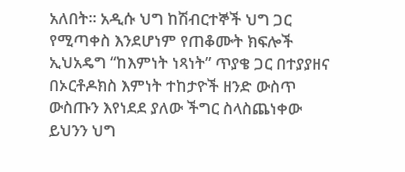አለበት። አዲሱ ህግ ከሽብርተኞች ህግ ጋር የሚጣቀስ እንደሆነም የጠቆሙት ክፍሎች ኢህአዴግ “ከእምነት ነጻነት” ጥያቄ ጋር በተያያዘና በኦርቶዶክስ እምነት ተከታዮች ዘንድ ውስጥ ውስጡን እየነደደ ያለው ችግር ስላስጨነቀው ይህንን ህግ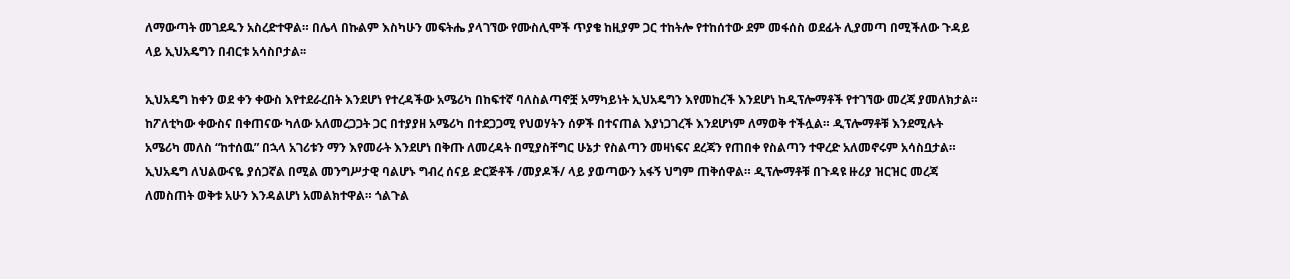ለማውጣት መገደዱን አስረድተዋል። በሌላ በኩልም እስካሁን መፍትሔ ያላገኘው የሙስሊሞች ጥያቄ ከዚያም ጋር ተከትሎ የተከሰተው ደም መፋሰስ ወደፊት ሊያመጣ በሚችለው ጉዳይ ላይ ኢህአዴግን በብርቱ አሳስቦታል፡፡

ኢህአዴግ ከቀን ወደ ቀን ቀውስ እየተደራረበት እንደሆነ የተረዳችው አሜሪካ በከፍተኛ ባለስልጣኖቿ አማካይነት ኢህአዴግን እየመከረች እንደሆነ ከዲፕሎማቶች የተገኘው መረጃ ያመለክታል። ከፖለቲካው ቀውስና በቀጠናው ካለው አለመረጋጋት ጋር በተያያዘ አሜሪካ በተደጋጋሚ የህወሃትን ሰዎች በተናጠል እያነጋገረች እንደሆነም ለማወቅ ተችሏል። ዲፕሎማቶቹ እንደሚሉት አሜሪካ መለስ “ከተሰዉ” በኋላ አገሪቱን ማን እየመራት እንደሆነ በቅጡ ለመረዳት በሚያስቸግር ሁኔታ የስልጣን መዛነፍና ደረጃን የጠበቀ የስልጣን ተዋረድ አለመኖሩም አሳስቧታል። ኢህአዴግ ለህልውናዬ ያሰጋኛል በሚል መንግሥታዊ ባልሆኑ ግብረ ሰናይ ድርጅቶች /መያዶች/ ላይ ያወጣውን አፋኝ ህግም ጠቅሰዋል። ዲፕሎማቶቹ በጉዳዩ ዙሪያ ዝርዝር መረጃ ለመስጠት ወቅቱ አሁን እንዳልሆነ አመልክተዋል። ጎልጉል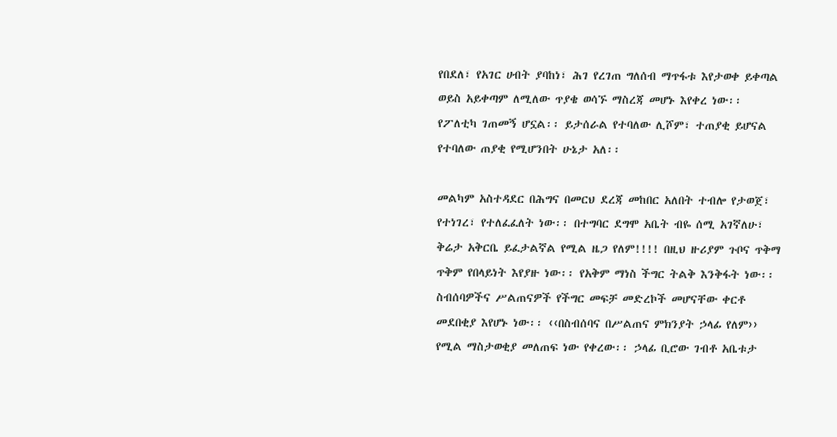የበደለ፣ የአገር ሀብት ያባከነ፣ ሕገ የረገጠ ግለሰብ ማጥፋቱ እየታወቀ ይቀጣል ወይስ አይቀጣም ለሚለው ጥያቄ ወሳኙ ማስረጃ መሆኑ እየቀረ ነው፡፡ የፖለቲካ ገጠመኝ ሆኗል፡፡ ይታሰራል የተባለው ሊሾም፣ ተጠያቂ ይሆናል የተባለው ጠያቂ የሚሆንበት ሁኔታ አለ፡፡

መልካም አስተዳደር በሕግና በመርህ ደረጃ መከበር አለበት ተብሎ የታወጀ፣ የተነገረ፣ የተለፈፈለት ነው፡፡ በተግባር ደግሞ አቤት ብዬ ሰሚ አገኛለሁ፣ ቅሬታ አቅርቤ ይፈታልኛል የሚል ዜጋ የለም!!!! በዚህ ዙሪያም ጉቦና ጥቅማ ጥቅም የበላይነት እየያዙ ነው፡፡ የአቅም ማነስ ችግር ትልቅ እንቅፋት ነው፡፡ ስብሰባዎችና ሥልጠናዎች የችግር መፍቻ መድረኮች መሆናቸው ቀርቶ መደበቂያ እየሆኑ ነው፡፡ ‹‹በስብሰባና በሥልጠና ምክንያት ኃላፊ የለም›› የሚል ማስታወቂያ መለጠፍ ነው የቀረው፡፡ ኃላፊ ቢሮው ገብቶ አቤቱታ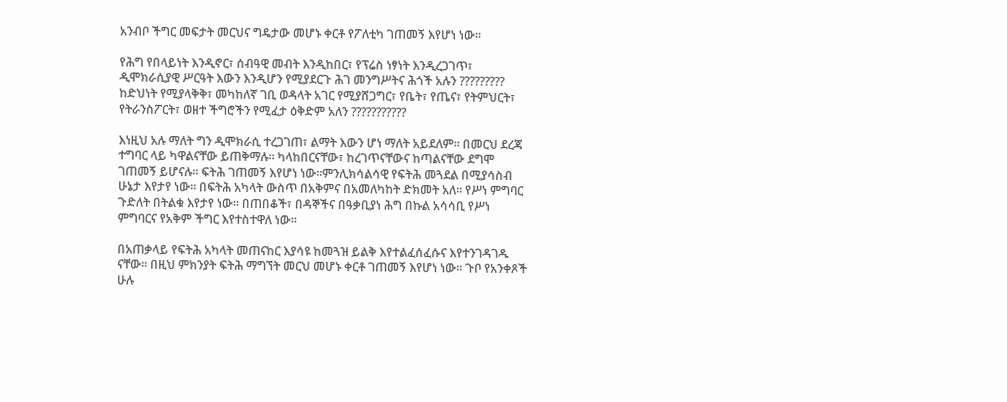አንብቦ ችግር መፍታት መርህና ግዴታው መሆኑ ቀርቶ የፖለቲካ ገጠመኝ እየሆነ ነው፡፡

የሕግ የበላይነት እንዲኖር፣ ሰብዓዊ መብት እንዲከበር፣ የፕሬስ ነፃነት እንዲረጋገጥ፣ ዲሞክራሲያዊ ሥርዓት እውን እንዲሆን የሚያደርጉ ሕገ መንግሥትና ሕጎች አሉን ????????? ከድህነት የሚያላቅቅ፣ መካከለኛ ገቢ ወዳላት አገር የሚያሸጋግር፣ የቤት፣ የጤና፣ የትምህርት፣ የትራንስፖርት፣ ወዘተ ችግሮችን የሚፈታ ዕቅድም አለን ???????????

እነዚህ አሉ ማለት ግን ዲሞክራሲ ተረጋገጠ፣ ልማት እውን ሆነ ማለት አይደለም፡፡ በመርህ ደረጃ ተግባር ላይ ካዋልናቸው ይጠቅማሉ፡፡ ካላከበርናቸው፣ ከረገጥናቸውና ከጣልናቸው ደግሞ ገጠመኝ ይሆናሉ፡፡ ፍትሕ ገጠመኝ እየሆነ ነው፡፡ምንሊክሳልሳዊ የፍትሕ መጓደል በሚያሳስብ ሁኔታ እየታየ ነው፡፡ በፍትሕ አካላት ውስጥ በአቅምና በአመለካከት ድክመት አለ፡፡ የሥነ ምግባር ጉድለት በትልቁ እየታየ ነው፡፡ በጠበቆች፣ በዳኞችና በዓቃቢያነ ሕግ በኩል አሳሳቢ የሥነ ምግባርና የአቅም ችግር እየተስተዋለ ነው፡፡

በአጠቃላይ የፍትሕ አካላት መጠናከር እያሳዩ ከመጓዝ ይልቅ እየተልፈሰፈሱና እየተንገዳገዱ ናቸው፡፡ በዚህ ምክንያት ፍትሕ ማግኘት መርህ መሆኑ ቀርቶ ገጠመኝ እየሆነ ነው፡፡ ጉቦ የአንቀጾች ሁሉ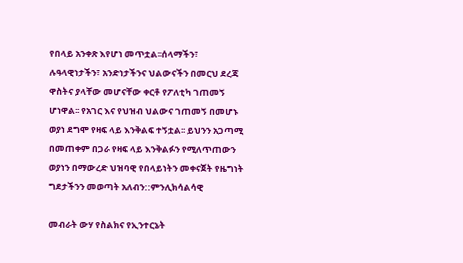የበላይ አንቀጽ እየሆነ መጥቷል፡፡ሰላማችን፣ ሉዓላዊነታችን፣ አንድነታችንና ህልውናችን በመርህ ደረጃ ዋስትና ያላቸው መሆናቸው ቀርቶ የፖለቲካ ገጠመኝ ሆነዋል፡፡ የአገር እና የህዝብ ህልውና ገጠመኝ በመሆኑ ወያነ ደግሞ የዛፍ ላይ እንቅልፍ ተኝቷል፡፡ ይህንን አጋጣሚ በመጠቀም በጋራ የዛፍ ላይ እንቅልፉን የሚለጥጠውን ወያነን በማውረድ ህዝባዊ የበላይነትን መቀናጀት የዜግነት ግደታችንን መወጣት አለብን::ምንሊክሳልሳዊ

መብራት ውሃ የስልክና የኢንተርኔት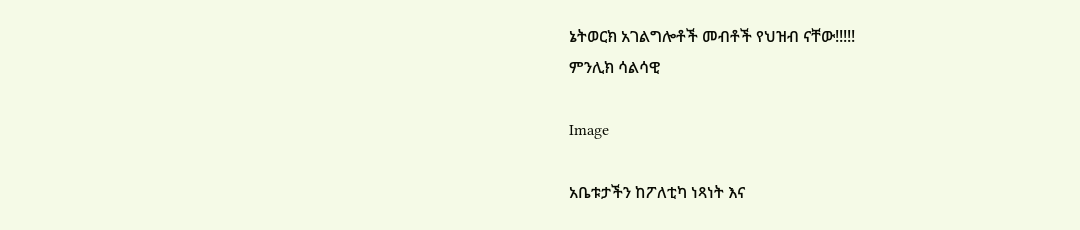ኔትወርክ አገልግሎቶች መብቶች የህዝብ ናቸው!!!!!
ምንሊክ ሳልሳዊ

Image

አቤቱታችን ከፖለቲካ ነጻነት እና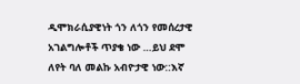ዲሞክራሲያዊነት ጎን ለጎን የመሰረታዊ አገልግሎቶች ጥያቄ ነው …ይህ ደሞ ለየት ባለ መልኩ አብዮታዊ ነው::እኛ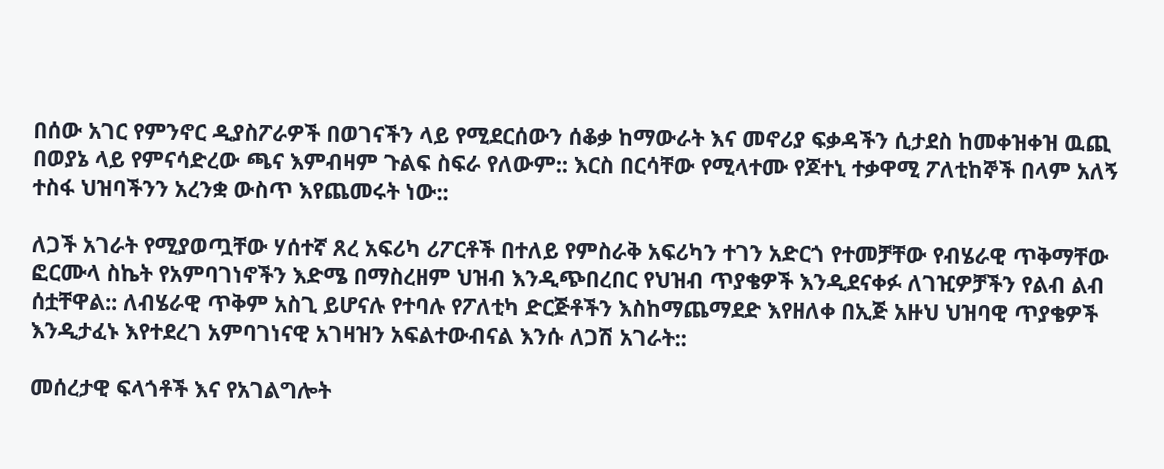በሰው አገር የምንኖር ዲያስፖራዎች በወገናችን ላይ የሚደርሰውን ሰቆቃ ከማውራት እና መኖሪያ ፍቃዳችን ሲታደስ ከመቀዝቀዝ ዉጪ በወያኔ ላይ የምናሳድረው ጫና እምብዛም ጉልፍ ስፍራ የለውም:: እርስ በርሳቸው የሚላተሙ የጆተኒ ተቃዋሚ ፖለቲከኞች በላም አለኝ ተስፋ ህዝባችንን አረንቋ ውስጥ እየጨመሩት ነው::

ለጋች አገራት የሚያወጧቸው ሃሰተኛ ጸረ አፍሪካ ሪፖርቶች በተለይ የምስራቅ አፍሪካን ተገን አድርጎ የተመቻቸው የብሄራዊ ጥቅማቸው ፎርሙላ ስኬት የአምባገነኖችን እድሜ በማስረዘም ህዝብ እንዲጭበረበር የህዝብ ጥያቄዎች እንዲደናቀፉ ለገዢዎቻችን የልብ ልብ ሰቷቸዋል:: ለብሄራዊ ጥቅም አስጊ ይሆናሉ የተባሉ የፖለቲካ ድርጅቶችን እስከማጨማደድ እየዘለቀ በኢጅ አዙህ ህዝባዊ ጥያቄዎች እንዲታፈኑ እየተደረገ አምባገነናዊ አገዛዝን አፍልተውብናል እንሱ ለጋሽ አገራት::

መሰረታዊ ፍላጎቶች እና የአገልግሎት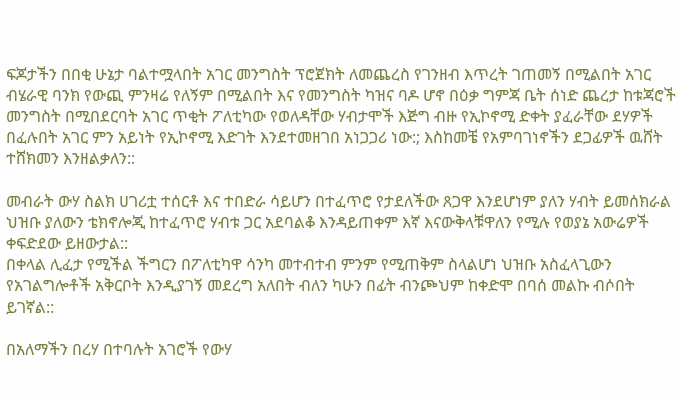ፍጆታችን በበቂ ሁኔታ ባልተሟላበት አገር መንግስት ፕሮጀክት ለመጨረስ የገንዘብ እጥረት ገጠመኝ በሚልበት አገር ብሄራዊ ባንክ የውጪ ምንዛሬ የለኝም በሚልበት እና የመንግስት ካዝና ባዶ ሆኖ በዕቃ ግምጃ ቤት ሰነድ ጨረታ ከቱጃሮች መንግስት በሚበደርባት አገር ጥቂት ፖለቲካው የወለዳቸው ሃብታሞች እጅግ ብዙ የኢኮኖሚ ድቀት ያፈራቸው ደሃዎች በፈሉበት አገር ምን አይነት የኢኮኖሚ እድገት እንደተመዘገበ አነጋጋሪ ነው:; እስከመቼ የአምባገነኖችን ደጋፊዎች ዉሸት ተሸክመን እንዘልቃለን::

መብራት ውሃ ስልክ ሀገሪቷ ተሰርቶ እና ተበድራ ሳይሆን በተፈጥሮ የታደለችው ጸጋዋ እንደሆነም ያለን ሃብት ይመሰክራል ህዝቡ ያለውን ቴክኖሎጂ ከተፈጥሮ ሃብቱ ጋር አደባልቆ እንዳይጠቀም እኛ እናውቅላቹዋለን የሚሉ የወያኔ አውሬዎች ቀፍድደው ይዘውታል::
በቀላል ሊፈታ የሚችል ችግርን በፖለቲካዋ ሳንካ መተብተብ ምንም የሚጠቅም ስላልሆነ ህዝቡ አስፈላጊውን የአገልግሎቶች አቅርቦት እንዲያገኝ መደረግ አለበት ብለን ካሁን በፊት ብንጮህም ከቀድሞ በባሰ መልኩ ብሶበት ይገኛል::

በአለማችን በረሃ በተባሉት አገሮች የውሃ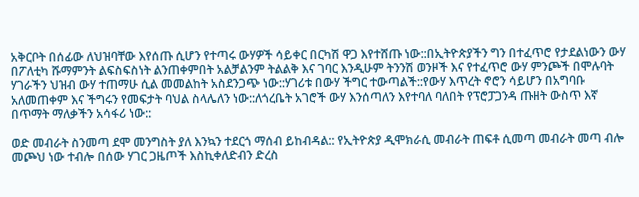አቅርቦት በሰፊው ለህዝባቸው እየሰጡ ሲሆን የተጣሩ ውሃዎች ሳይቀር በርካሽ ዋጋ እየተሸጡ ነው::በኢትዮጵያችን ግን በተፈጥሮ የታደልነውን ውሃ በፖለቲካ ሹማምንት ልፍስፍስነት ልንጠቀምበት አልቻልንም ትልልቅ እና ገባር እንዲሁም ትንንሽ ወንዞች እና የተፈጥሮ ውሃ ምንጮች በሞሉባት ሃገራችን ህዝብ ውሃ ተጠማሁ ሲል መመልከት አስደንጋጭ ነው::ሃገሪቱ በውሃ ችግር ተውጣልች::የውሃ እጥረት ኖሮን ሳይሆን በአግባቡ አለመጠቀም እና ችግሩን የመፍታት ባህል ስላሌለን ነው::ለጎረቤት አገሮች ውሃ እንሰጣለን እየተባለ ባለበት የፕሮፓጋንዳ ጡዘት ውስጥ እኛ በጥማት ማለቃችን አሳፋሪ ነው::

ወድ መብራት ስንመጣ ደሞ መንግስት ያለ እንኳን ተደርጎ ማሰብ ይከብዳል:: የኢትዮጵያ ዲሞክራሲ መብራት ጠፍቶ ሲመጣ መብራት መጣ ብሎ መጮህ ነው ተብሎ በሰው ሃገር ጋዜጦች እስኪቀለድብን ድረስ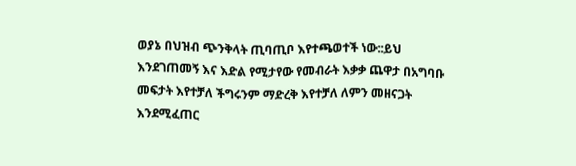ወያኔ በህዝብ ጭንቅላት ጢባጢቦ እየተጫወተች ነው::ይህ እንደገጠመኝ እና እድል የሚታየው የመብራት እቃቃ ጨዋታ በአግባቡ መፍታት እየተቻለ ችግሩንም ማድረቅ እየተቻለ ለምን መዘናጋት እንደሚፈጠር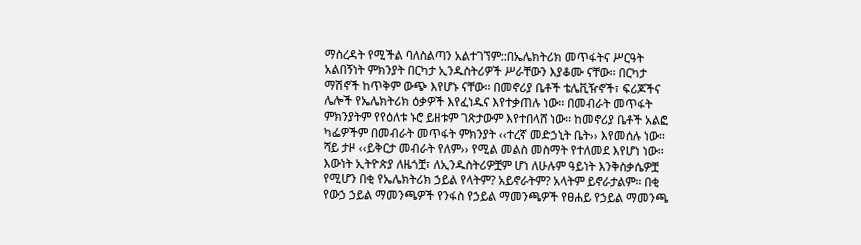ማስረዳት የሚችል ባለስልጣን አልተገኘም::በኤሌክትሪክ መጥፋትና ሥርዓት አልበኝነት ምክንያት በርካታ ኢንዱስትሪዎች ሥራቸውን እያቆሙ ናቸው፡፡ በርካታ ማሽኖች ከጥቅም ውጭ እየሆኑ ናቸው፡፡ በመኖሪያ ቤቶች ቴሌቪዥኖች፣ ፍሪጆችና ሌሎች የኤሌክትሪክ ዕቃዎች እየፈነዱና እየተቃጠሉ ነው፡፡ በመብራት መጥፋት ምክንያትም የየዕለቱ ኑሮ ይዘቱም ገጽታውም እየተበላሸ ነው፡፡ ከመኖሪያ ቤቶች አልፎ ካፌዎችም በመብራት መጥፋት ምክንያት ‹‹ተረኛ መድኃኒት ቤት›› እየመሰሉ ነው፡፡ ሻይ ታዞ ‹‹ይቅርታ መብራት የለም›› የሚል መልስ መስማት የተለመደ እየሆነ ነው፡፡ እውነት ኢትዮጵያ ለዜጎቿ፣ ለኢንዱስትሪዎቿም ሆነ ለሁሉም ዓይነት እንቅስቃሴዎቿ የሚሆን በቂ የኤሌክትሪክ ኃይል የላትም? አይኖራትም? አላትም ይኖራታልም፡፡ በቂ የውኃ ኃይል ማመንጫዎች የንፋስ የኃይል ማመንጫዎች የፀሐይ የኃይል ማመንጫ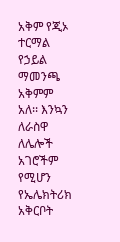አቅም የጂኦ ተርማል የኃይል ማመንጫ አቅምም አለ፡፡ እንኳን ለራስዋ ለሌሎች አገሮችም የሚሆን የኤሌክትሪክ አቅርቦት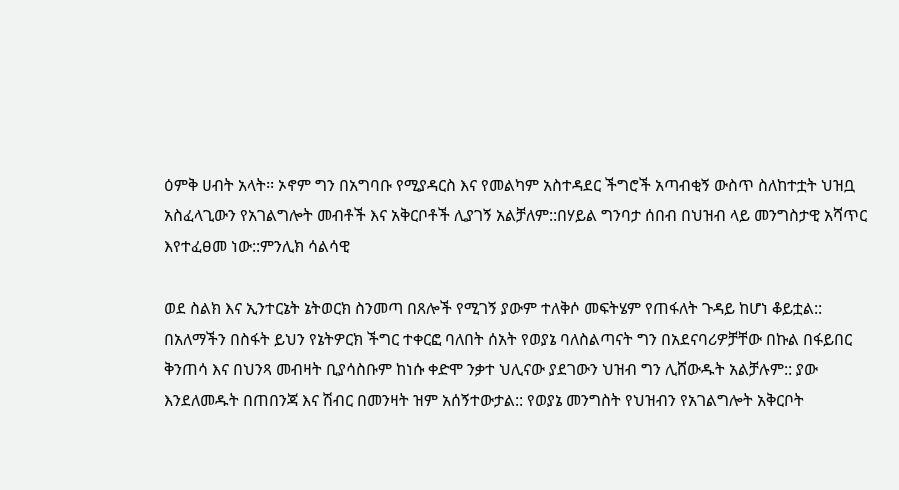ዕምቅ ሀብት አላት፡፡ ኦኖም ግን በአግባቡ የሚያዳርስ እና የመልካም አስተዳደር ችግሮች አጣብቂኝ ውስጥ ስለከተቷት ህዝቧ አስፈላጊውን የአገልግሎት መብቶች እና አቅርቦቶች ሊያገኝ አልቻለም::በሃይል ግንባታ ሰበብ በህዝብ ላይ መንግስታዊ አሻጥር እየተፈፀመ ነው::ምንሊክ ሳልሳዊ

ወደ ስልክ እና ኢንተርኔት ኔትወርክ ስንመጣ በጸሎች የሚገኝ ያውም ተለቅሶ መፍትሄም የጠፋለት ጉዳይ ከሆነ ቆይቷል:: በአለማችን በስፋት ይህን የኔትዎርክ ችግር ተቀርፎ ባለበት ሰአት የወያኔ ባለስልጣናት ግን በአደናባሪዎቻቸው በኩል በፋይበር ቅንጠሳ እና በህንጻ መብዛት ቢያሳስቡም ከነሱ ቀድሞ ንቃተ ህሊናው ያደገውን ህዝብ ግን ሊሸውዱት አልቻሉም:: ያው እንደለመዱት በጠበንጃ እና ሽብር በመንዛት ዝም አሰኝተውታል:: የወያኔ መንግስት የህዝብን የአገልግሎት አቅርቦት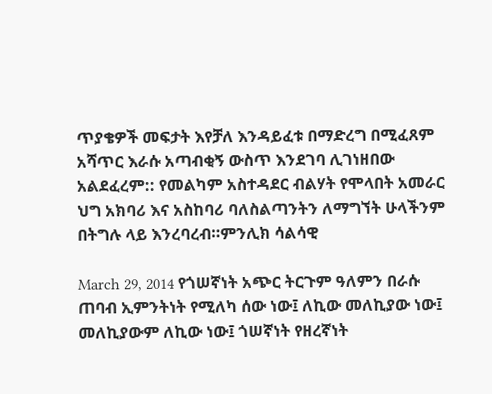ጥያቄዎች መፍታት እየቻለ እንዳይፈቱ በማድረግ በሚፈጸም አሻጥር እራሱ አጣብቂኝ ውስጥ እንደገባ ሊገነዘበው አልደፈረም:: የመልካም አስተዳደር ብልሃት የሞላበት አመራር ህግ አክባሪ እና አስከባሪ ባለስልጣንትን ለማግኘት ሁላችንም በትግሉ ላይ እንረባረብ።ምንሊክ ሳልሳዊ

March 29, 2014 የጎሠኛነት አጭር ትርጉም ዓለምን በራሱ ጠባብ ኢምንትነት የሚለካ ሰው ነው፤ ለኪው መለኪያው ነው፤ መለኪያውም ለኪው ነው፤ ጎሠኛነት የዘረኛነት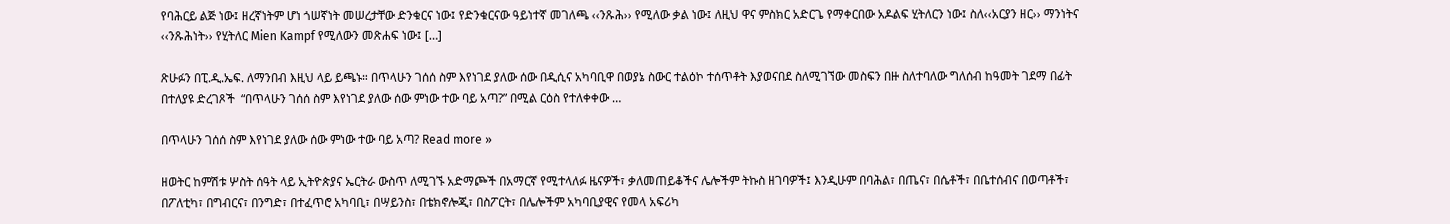የባሕርይ ልጅ ነው፤ ዘረኛነትም ሆነ ጎሠኛነት መሠረታቸው ድንቁርና ነው፤ የድንቁርናው ዓይነተኛ መገለጫ ‹‹ንጹሕ›› የሚለው ቃል ነው፤ ለዚህ ዋና ምስክር አድርጌ የማቀርበው አዶልፍ ሂትለርን ነው፤ ስለ‹‹አርያን ዘር›› ማንነትና ‹‹ንጹሕነት›› የሂትለር Mien Kampf የሚለውን መጽሐፍ ነው፤ […]

ጽሁፉን በፒ.ዲ.ኤፍ. ለማንበብ እዚህ ላይ ይጫኑ። በጥላሁን ገሰሰ ስም እየነገደ ያለው ሰው በዲሲና አካባቢዋ በወያኔ ስውር ተልዕኮ ተሰጥቶት እያወናበደ ስለሚገኘው መስፍን በዙ ስለተባለው ግለሰብ ከዓመት ገደማ በፊት በተለያዩ ድረገጾች  “በጥላሁን ገሰሰ ስም እየነገደ ያለው ሰው ምነው ተው ባይ አጣ?” በሚል ርዕስ የተለቀቀው …

በጥላሁን ገሰሰ ስም እየነገደ ያለው ሰው ምነው ተው ባይ አጣ? Read more »

ዘወትር ከምሽቱ ሦስት ሰዓት ላይ ኢትዮጵያና ኤርትራ ውስጥ ለሚገኙ አድማጮች በአማርኛ የሚተላለፉ ዜናዎች፣ ቃለመጠይቆችና ሌሎችም ትኩስ ዘገባዎች፤ እንዲሁም በባሕል፣ በጤና፣ በሴቶች፣ በቤተሰብና በወጣቶች፣ በፖለቲካ፣ በግብርና፣ በንግድ፣ በተፈጥሮ አካባቢ፣ በሣይንስ፣ በቴክኖሎጂ፣ በስፖርት፣ በሌሎችም አካባቢያዊና የመላ አፍሪካ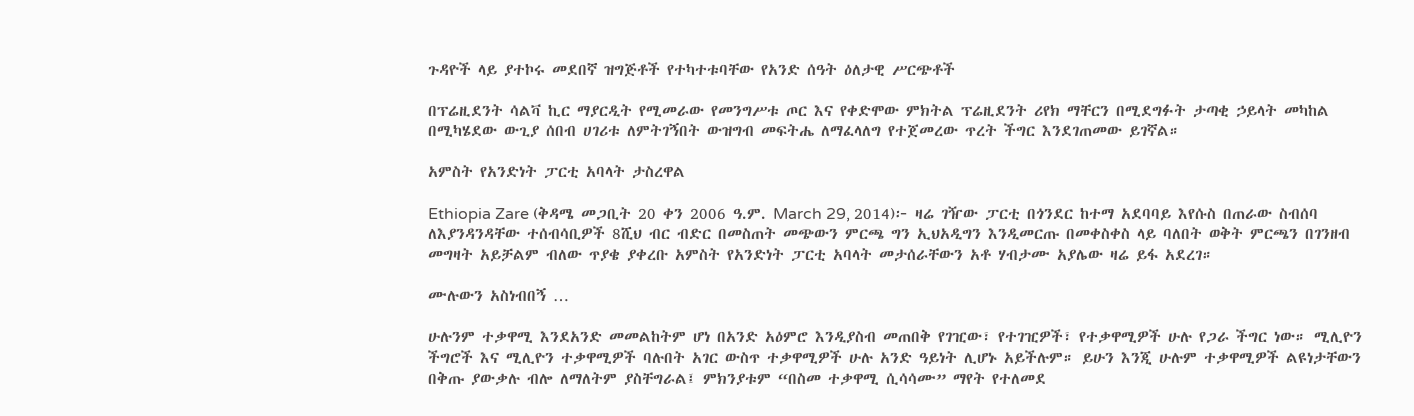ጉዳዮች ላይ ያተኮሩ መደበኛ ዝግጅቶች የተካተቱባቸው የአንድ ሰዓት ዕለታዊ ሥርጭቶች

በፕሬዚደንት ሳልቫ ኪር ማያርዲት የሚመራው የመንግሥቱ ጦር እና የቀድሞው ምክትል ፕሬዚደንት ሪየክ ማቸርን በሚደግፉት ታጣቂ ኃይላት መካከል በሚካሄደው ውጊያ ሰበብ ሀገሪቱ ለምትገኝበት ውዝግብ መፍትሔ ለማፈላለግ የተጀመረው ጥረት ችግር እንደገጠመው ይገኛል።

አምስት የአንድነት ፓርቲ አባላት ታስረዋል

Ethiopia Zare (ቅዳሜ መጋቢት 20 ቀን 2006 ዓ.ም. March 29, 2014)፦ ዛሬ ገዥው ፓርቲ በጎንደር ከተማ አደባባይ እየሱስ በጠራው ስብሰባ ለእያንዳንዳቸው ተሰብሳቢዎች 8ሺህ ብር ብድር በመስጠት መጭውን ምርጫ ግን ኢህአዲግን እንዲመርጡ በመቀስቀስ ላይ ባለበት ወቅት ምርጫን በገንዘብ መግዛት አይቻልም ብለው ጥያቄ ያቀረቡ አምስት የአንድነት ፓርቲ አባላት መታሰራቸውን አቶ ሃብታሙ አያሌው ዛሬ ይፋ አደረገ።

ሙሉውን አስነብበኝ …

ሁሉንም ተቃዋሚ እንደአንድ መመልከትም ሆነ በአንድ አዕምሮ እንዲያስብ መጠበቅ የገዢው፣ የተገዢዎች፣ የተቃዋሚዎች ሁሉ የጋራ ችግር ነው። ሚሊዮን ችግሮች እና ሚሊዮን ተቃዋሚዎች ባሉበት አገር ውስጥ ተቃዋሚዎች ሁሉ አንድ ዓይነት ሊሆኑ አይችሉም። ይሁን እንጂ ሁሉም ተቃዋሚዎች ልዩነታቸውን በቅጡ ያውቃሉ ብሎ ለማለትም ያስቸግራል፤ ምክንያቱም “በስመ ተቃዋሚ ሲሳሳሙ” ማየት የተለመደ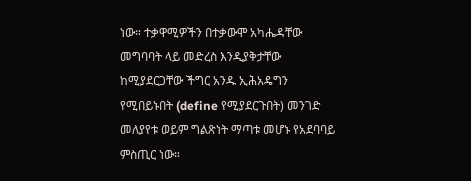ነው። ተቃዋሚዎችን በተቃውሞ አካሔዳቸው መግባባት ላይ መድረስ እንዲያቅታቸው ከሚያደርጋቸው ችግር አንዱ ኢሕአዴግን የሚበይኑበት (define የሚያደርጉበት) መንገድ መለያየቱ ወይም ግልጽነት ማጣቱ መሆኑ የአደባባይ ምስጢር ነው።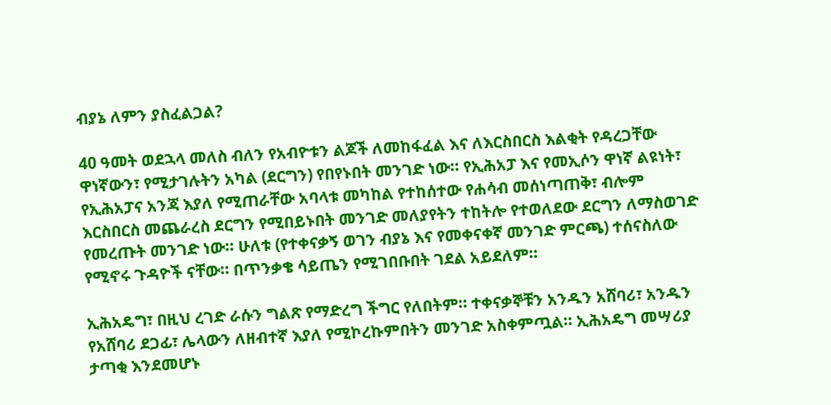ብያኔ ለምን ያስፈልጋል?

40 ዓመት ወደኋላ መለስ ብለን የአብዮቱን ልጆች ለመከፋፈል እና ለእርስበርስ እልቂት የዳረጋቸው ዋነኛውን፣ የሚታገሉትን አካል (ደርግን) የበየኑበት መንገድ ነው። የኢሕአፓ እና የመኢሶን ዋነኛ ልዩነት፣ የኢሕአፓና አንጃ እያለ የሚጠራቸው አባላቱ መካከል የተከሰተው የሐሳብ መሰነጣጠቅ፣ ብሎም እርስበርስ መጨራረስ ደርግን የሚበይኑበት መንገድ መለያየትን ተከትሎ የተወለደው ደርግን ለማስወገድ የመረጡት መንገድ ነው። ሁለቱ (የተቀናቃኝ ወገን ብያኔ እና የመቀናቀኛ መንገድ ምርጫ) ተሰናስለው የሚኖሩ ጉዳዮች ናቸው። በጥንቃቄ ሳይጤን የሚገበቡበት ገደል አይደለም።

ኢሕአዴግ፣ በዚህ ረገድ ራሱን ግልጽ የማድረግ ችግር የለበትም። ተቀናቃኞቹን አንዱን አሸባሪ፣ አንዱን የአሸባሪ ደጋፊ፣ ሌላውን ለዘብተኛ እያለ የሚኮረኩምበትን መንገድ አስቀምጧል። ኢሕአዴግ መሣሪያ ታጣቂ እንደመሆኑ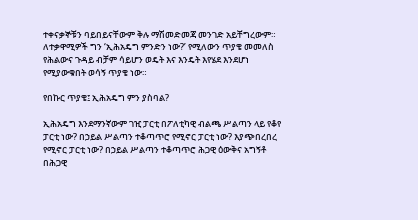ተቀናቃኞቹን ባይበይናቸውም ቅሉ ማሽመድመጃ መንገድ አይቸግረውም። ለተቃዋሚዎች ግን ‘ኢሕአዴግ ምንድን ነው?’ የሚለውን ጥያቄ መመለስ የሕልውና ጉዳይ ብቻም ሳይሆን ወዴት እና እንዴት እየሄደ እንደሆነ የሚያውቁበት ወሳኝ ጥያቄ ነው።

የበኩር ጥያቄ፤ ኢሕአዴግ ምን ያስባል?

ኢሕአዴግ እንደማንኛውም ገዢ ፓርቲ በፖለቲካዊ ብልጫ ሥልጣን ላይ የቆየ ፓርቲ ነው? በኃይል ሥልጣን ተቆጣጥሮ የሚኖር ፓርቲ ነው? እያጭበረበረ የሚኖር ፓርቲ ነው? በኃይል ሥልጣን ተቆጣጥሮ ሕጋዊ ዕውቅና አግኝቶ በሕጋዊ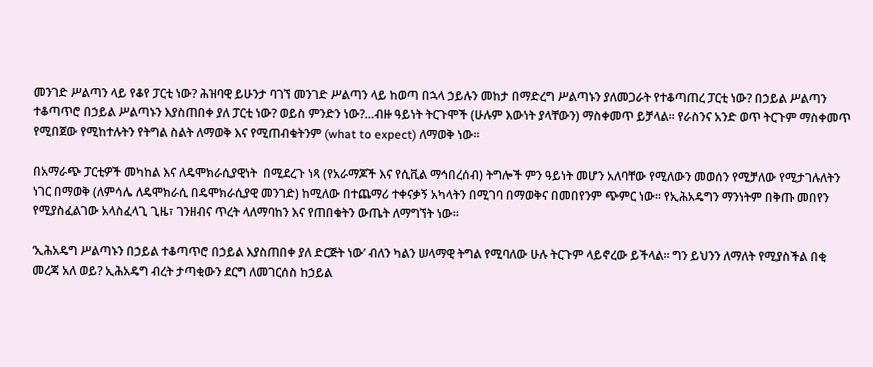መንገድ ሥልጣን ላይ የቆየ ፓርቲ ነው? ሕዝባዊ ይሁንታ ባገኘ መንገድ ሥልጣን ላይ ከወጣ በኋላ ኃይሉን መከታ በማድረግ ሥልጣኑን ያለመጋራት የተቆጣጠረ ፓርቲ ነው? በኃይል ሥልጣን ተቆጣጥሮ በኃይል ሥልጣኑን እያስጠበቀ ያለ ፓርቲ ነው? ወይስ ምንድን ነው?…ብዙ ዓይነት ትርጉሞች (ሁሉም እውነት ያላቸውን) ማስቀመጥ ይቻላል። የራስንና አንድ ወጥ ትርጉም ማስቀመጥ የሚበጀው የሚከተሉትን የትግል ስልት ለማወቅ እና የሚጠብቁትንም (what to expect) ለማወቅ ነው።

በአማራጭ ፓርቲዎች መካከል እና ለዴሞክራሲያዊነት  በሚደረጉ ነጻ (የአራማጆች እና የሲቪል ማኅበረሰብ) ትግሎች ምን ዓይነት መሆን አለባቸው የሚለውን መወሰን የሚቻለው የሚታገሉለትን ነገር በማወቅ (ለምሳሌ ለዴሞክራሲ በዴሞክራሲያዊ መንገድ) ከሚለው በተጨማሪ ተቀናቃኝ አካላትን በሚገባ በማወቅና በመበየንም ጭምር ነው። የኢሕአዴግን ማንነትም በቅጡ መበየን የሚያስፈልገው አላስፈላጊ ጊዜ፣ ገንዘብና ጥረት ላለማባከን እና የጠበቁትን ውጤት ለማግኘት ነው።

‘ኢሕአዴግ ሥልጣኑን በኃይል ተቆጣጥሮ በኃይል እያስጠበቀ ያለ ድርጅት ነው’ ብለን ካልን ሠላማዊ ትግል የሚባለው ሁሉ ትርጉም ላይኖረው ይችላል። ግን ይህንን ለማለት የሚያስችል በቂ መረጃ አለ ወይ? ኢሕአዴግ ብረት ታጣቂውን ደርግ ለመገርሰስ ከኃይል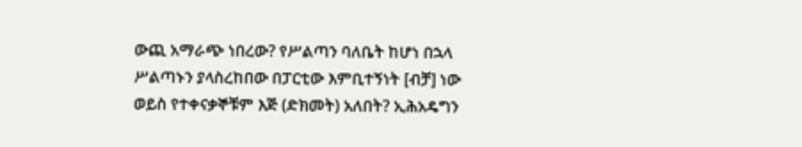ውጪ አማራጭ ነበረው? የሥልጣን ባለቤት ከሆነ በኋላ ሥልጣኑን ያላስረከበው በፓርቲው እምቢተኝነት [ብቻ] ነው ወይስ የተቀናቃኞቹም እጅ (ድክመት) አለበት? ኢሕአዴግን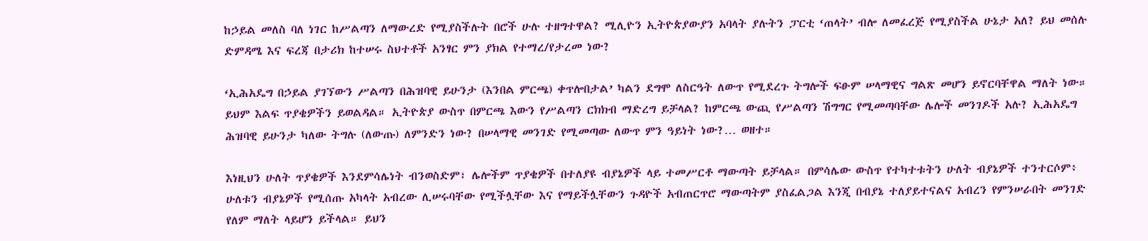ከኃይል መለስ ባለ ነገር ከሥልጣን ለማውረድ የሚያስችሉት በሮች ሁሉ ተዘግተዋል? ሚሊዮን ኢትዮጵያውያን አባላት ያሉትን ፓርቲ ‘ጠላት’ ብሎ ለመፈረጅ የሚያስችል ሁኔታ አለ? ይህ መሰሉ ድምዳሜ እና ፍረጃ በታሪክ ከተሠሩ ስህተቶች አንፃር ምን ያክል የተማረ/የታረመ ነው?

‘ኢሕአዴግ በኃይል ያገኘውን ሥልጣን በሕዝባዊ ይሁንታ (እንበል ምርጫ) ቀጥሎበታል’ ካልን ደግሞ ለስርዓት ለውጥ የሚደረጉ ትግሎች ፍፁም ሠላማዊና ግልጽ መሆን ይኖርባቸዋል ማለት ነው። ይህም እልፍ ጥያቄዎችን ይወልዳል። ኢትዮጵያ ውስጥ በምርጫ እውን የሥልጣን ርክክብ ማድረግ ይቻላል? ከምርጫ ውጪ የሥልጣን ሽግግር የሚመጣባቸው ሌሎች መንገዶች አሉ? ኢሕአዴግ ሕዝባዊ ይሁንታ ካለው ትግሉ (ለውጡ) ለምንድን ነው? በሠላማዊ መንገድ የሚመጣው ለውጥ ምን ዓይነት ነው?… ወዘተ።

እነዚህን ሁለት ጥያቄዎች እንደምሳሌነት ብንወስድም፣ ሌሎችም ጥያቄዎች በተለያዩ ብያኔዎች ላይ ተመሥርቶ ማውጣት ይቻላል። በምሳሌው ውስጥ የተካተቱትን ሁለት ብያኔዎች ተንተርሶም፥ ሁለቱን ብያኔዎች የሚሰጡ አካላት አብረው ሊሠሩባቸው የሚችሏቸው እና የማይችሏቸውን ጉዳዮች አብጠርጥሮ ማውጣትም ያስፈልጋል እንጂ በብያኔ ተለያይተናልና አብረን የምንሠራበት መንገድ የለም ማለት ላይሆን ይችላል። ይህን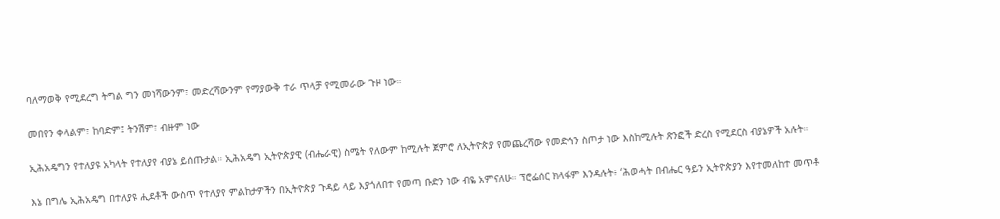ባለማወቅ የሚደረግ ትግል ግን መነሻውንም፣ መድረሻውንም የማያውቅ ተራ ጥላቻ የሚመራው ጉዞ ነው።

መበየን ቀላልም፣ ከባድም፤ ትንሽም፣ ብዙም ነው

ኢሕአዴግን የተለያዩ አካላት የተለያየ ብያኔ ይሰጡታል። ኢሕአዴግ ኢትዮጵያዊ (ብሔራዊ) ስሜት የለውም ከሚሉት ጀምሮ ለኢትዮጵያ የመጨረሻው የመድኅን ስጦታ ነው እስከሚሉት ጽንፎች ድረስ የሚደርስ ብያኔዎች አሉት።

እኔ በግሌ ኢሕአዴግ በተለያዩ ሒደቶች ውስጥ የተለያየ ምልከታዎችን በኢትዮጵያ ጉዳይ ላይ እያጎለበተ የመጣ ቡድን ነው ብዬ አምናለሁ። ፕሮፌሰር ክላፋም እንዳሉት፥ ‘ሕወሓት በብሔር ዓይን ኢትዮጵያን እየተመለከተ መጥቶ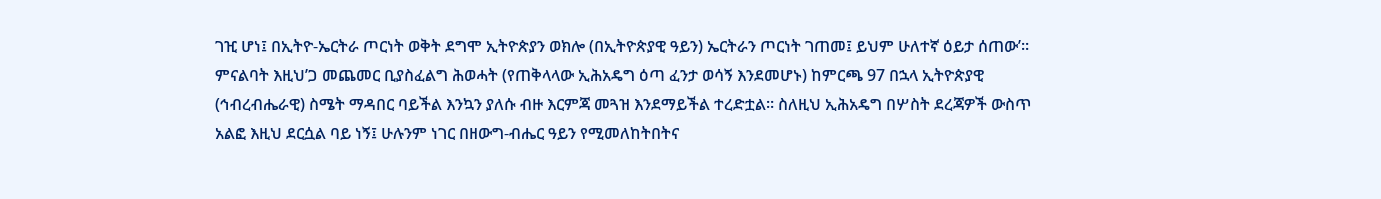ገዢ ሆነ፤ በኢትዮ-ኤርትራ ጦርነት ወቅት ደግሞ ኢትዮጵያን ወክሎ (በኢትዮጵያዊ ዓይን) ኤርትራን ጦርነት ገጠመ፤ ይህም ሁለተኛ ዕይታ ሰጠው’። ምናልባት እዚህ’ጋ መጨመር ቢያስፈልግ ሕወሓት (የጠቅላላው ኢሕአዴግ ዕጣ ፈንታ ወሳኝ እንደመሆኑ) ከምርጫ 97 በኋላ ኢትዮጵያዊ (ኅብረብሔራዊ) ስሜት ማዳበር ባይችል እንኳን ያለሱ ብዙ እርምጃ መጓዝ እንደማይችል ተረድቷል። ስለዚህ ኢሕአዴግ በሦስት ደረጃዎች ውስጥ አልፎ እዚህ ደርሷል ባይ ነኝ፤ ሁሉንም ነገር በዘውግ-ብሔር ዓይን የሚመለከትበትና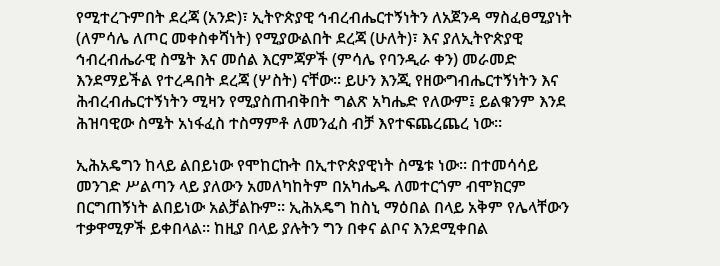የሚተረጉምበት ደረጃ (አንድ)፣ ኢትዮጵያዊ ኅብረብሔርተኝነትን ለአጀንዳ ማስፈፀሚያነት (ለምሳሌ ለጦር መቀስቀሻነት) የሚያውልበት ደረጃ (ሁለት)፣ እና ያለኢትዮጵያዊ ኅብረብሔራዊ ስሜት እና መሰል እርምጃዎች (ምሳሌ የባንዲራ ቀን) መራመድ እንደማይችል የተረዳበት ደረጃ (ሦስት) ናቸው። ይሁን እንጂ የዘውግብሔርተኝነትን እና ሕብረብሔርተኝነትን ሚዛን የሚያስጠብቅበት ግልጽ አካሔድ የለውም፤ ይልቁንም እንደ ሕዝባዊው ስሜት አነፋፈስ ተስማምቶ ለመንፈስ ብቻ እየተፍጨረጨረ ነው።

ኢሕአዴግን ከላይ ልበይነው የሞከርኩት በኢተዮጵያዊነት ስሜቱ ነው። በተመሳሳይ መንገድ ሥልጣን ላይ ያለውን አመለካከትም በአካሔዱ ለመተርጎም ብሞክርም በርግጠኝነት ልበይነው አልቻልኩም። ኢሕአዴግ ከስኒ ማዕበል በላይ አቅም የሌላቸውን ተቃዋሚዎች ይቀበላል። ከዚያ በላይ ያሉትን ግን በቀና ልቦና እንደሚቀበል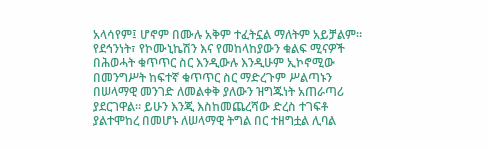አላሳየም፤ ሆኖም በሙሉ አቅም ተፈትኗል ማለትም አይቻልም። የደኅንነት፣ የኮሙኒኬሽን እና የመከላከያውን ቁልፍ ሚናዎች በሕወሓት ቁጥጥር ስር እንዲውሉ እንዲሁም ኢኮኖሚው በመንግሥት ከፍተኛ ቁጥጥር ስር ማድረጉም ሥልጣኑን በሠላማዊ መንገድ ለመልቀቅ ያለውን ዝግጁነት አጠራጣሪ ያደርገዋል። ይሁን እንጂ እስከመጨረሻው ድረስ ተገፍቶ ያልተሞከረ በመሆኑ ለሠላማዊ ትግል በር ተዘግቷል ሊባል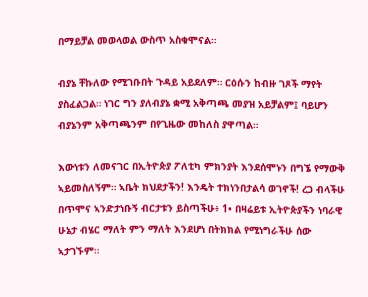በማይቻል መወላወል ውስጥ አስቁሞናል።

ብያኔ ቸኩለው የሚገቡበት ጉዳይ አይደለም። ርዕሱን ከብዙ ገጾች ማየት ያስፈልጋል። ነገር ግን ያለብያኔ ቋሚ አቅጣጫ መያዝ አይቻልም፤ ባይሆን ብያኔንም አቅጣጫንም በየጊዜው መከለስ ያዋጣል።

እውነቱን ለመናገር በኢትዮጵያ ፖለቲካ ምክንያት እንደሰሞኑን በግኜ የማውቅ ኣይመስለኝም። ኣቤት ክህደታችን! እንዴት ተክነንበታልሳ ወገኖች! ረጋ ብላችሁ በጥሞና ኣንድታነቡኝ ብርታቱን ይስጣችሁ፥ 1• በዛሬይቱ ኢትዮጵያችን ነባራዊ ሁኔታ ብሄር ማለት ምን ማለት እንደሆነ በትክክል የሚነግራችሁ ሰው ኣታገኙም።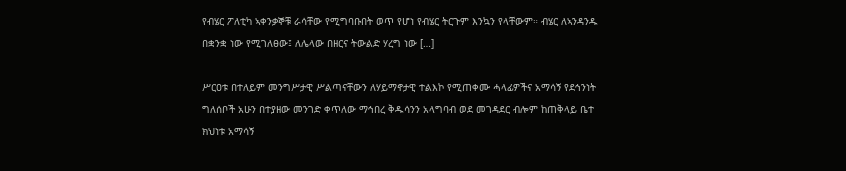የብሄር ፖለቲካ ኣቀንቃኞቹ ራሳቸው የሚግባቡበት ወጥ የሆነ የብሄር ትርጉም እንኳን የላቸውም። ብሄር ለኣንዳንዱ በቋንቋ ነው የሚገለፀው፤ ለሌላው በዘርና ትውልድ ሃረግ ነው […]

ሥርዐቱ በተለይም መንግሥታዊ ሥልጣናቸውን ለሃይማኖታዊ ተልእኮ የሚጠቀሙ ሓላፊዎችና አማሳኝ የደኅንነት ግለሰቦች አሁን በተያዘው መንገድ ቀጥለው ማኅበረ ቅዱሳንን አላግባብ ወደ መገዳደር ብሎም ከጠቅላይ ቤተ ክህነቱ አማሳኝ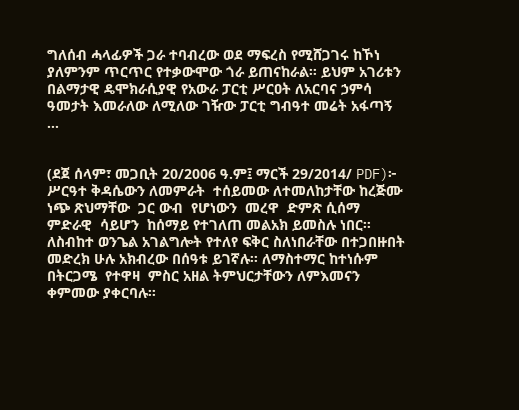ግለሰብ ሓላፊዎች ጋራ ተባብረው ወደ ማፍረስ የሚሸጋገሩ ከኾነ ያለምንም ጥርጥር የተቃውሞው ጎራ ይጠናከራል፡፡ ይህም አገሪቱን በልማታዊ ዴሞክራሲያዊ የአውራ ፓርቲ ሥርዐት ለአርባና ኃምሳ ዓመታት እመራለው ለሚለው ገዥው ፓርቲ ግብዓተ መሬት አፋጣኝ …


(ደጀ ሰላም፣ መጋቢት 20/2006 ዓ.ም፤ ማርች 29/2014/ PDF)፦ ሥርዓተ ቅዳሴውን ለመምራት  ተሰይመው ለተመለከታቸው ከረጅሙ ነጭ ጽህማቸው  ጋር ውብ  የሆነውን  መረዋ  ድምጽ ሲሰማ ምድራዊ  ሳይሆን  ከሰማይ የተገለጠ መልአክ ይመስሉ ነበር፡፡ ለስብከተ ወንጌል አገልግሎት የተለየ ፍቅር ስለነበራቸው በተጋበዙበት መድረክ ሁሉ አክብረው በሰዓቱ ይገኛሉ፡፡ ለማስተማር ከተነሱም በትርጋሜ  የተዋዛ  ምስር አዘል ትምህርታቸውን ለምእመናን ቀምመው ያቀርባሉ፡፡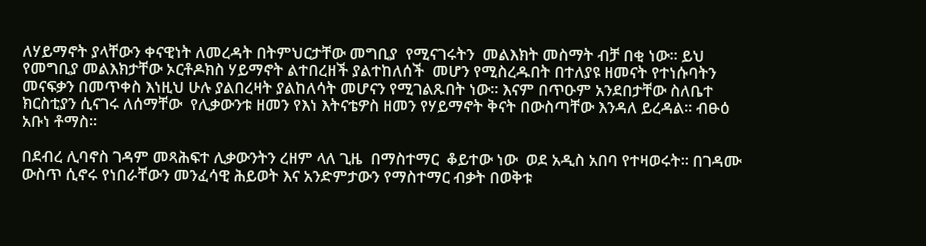ለሃይማኖት ያላቸውን ቀናዊነት ለመረዳት በትምህርታቸው መግቢያ  የሚናገሩትን  መልእክት መስማት ብቻ በቂ ነው፡፡ ይህ የመግቢያ መልእክታቸው ኦርቶዶክስ ሃይማኖት ልተበረዘች ያልተከለሰች  መሆን የሚስረዱበት በተለያዩ ዘመናት የተነሱባትን መናፍቃን በመጥቀስ እነዚህ ሁሉ ያልበረዛት ያልከለሳት መሆናን የሚገልጹበት ነው፡፡ እናም በጥዑም አንደበታቸው ስለቤተ ክርስቲያን ሲናገሩ ለሰማቸው  የሊቃውንቱ ዘመን የእነ እትናቴዎስ ዘመን የሃይማኖት ቅናት በውስጣቸው እንዳለ ይረዳል፡፡ ብፁዕ አቡነ ቶማስ፡፡

በደብረ ሊባኖስ ገዳም መጻሕፍተ ሊቃውንትን ረዘም ላለ ጊዜ  በማስተማር  ቆይተው ነው  ወደ አዲስ አበባ የተዛወሩት፡፡ በገዳሙ ውስጥ ሲኖሩ የነበራቸውን መንፈሳዊ ሕይወት እና አንድምታውን የማስተማር ብቃት በወቅቱ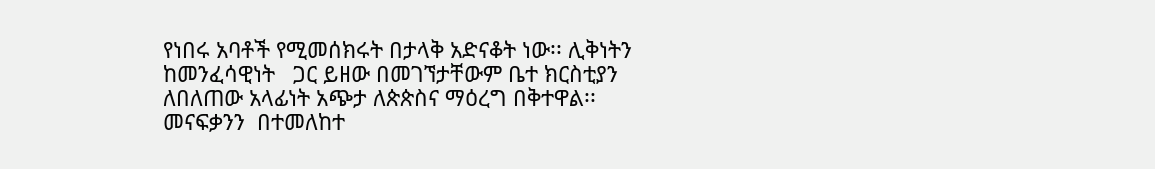የነበሩ አባቶች የሚመሰክሩት በታላቅ አድናቆት ነው፡፡ ሊቅነትን  ከመንፈሳዊነት   ጋር ይዘው በመገኘታቸውም ቤተ ክርስቲያን ለበለጠው አላፊነት አጭታ ለጵጵስና ማዕረግ በቅተዋል፡፡ መናፍቃንን  በተመለከተ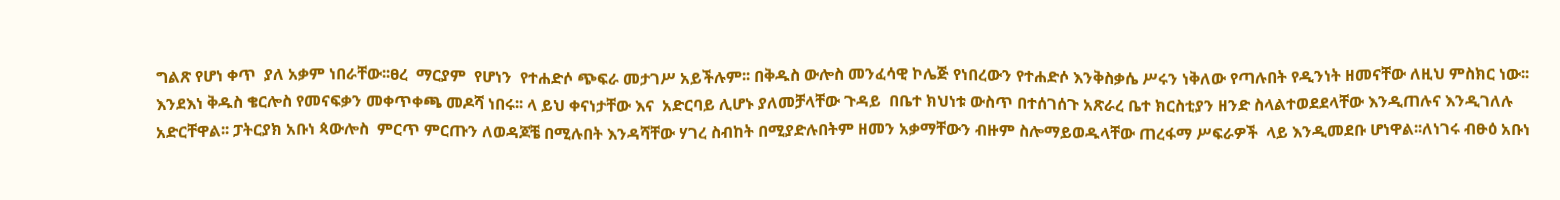ግልጽ የሆነ ቀጥ  ያለ አቃም ነበራቸው፡፡ፀረ  ማርያም  የሆነን  የተሐድሶ ጭፍራ መታገሥ አይችሉም፡፡ በቅዱስ ውሎስ መንፈሳዊ ኮሌጅ የነበረውን የተሐድሶ እንቅስቃሴ ሥሩን ነቅለው የጣሉበት የዲንነት ዘመናቸው ለዚህ ምስክር ነው፡፡ እንደእነ ቅዱስ ቄርሎስ የመናፍቃን መቀጥቀጫ መዶሻ ነበሩ፡፡ ላ ይህ ቀናነታቸው እና  አድርባይ ሊሆኑ ያለመቻላቸው ጉዳይ  በቤተ ክህነቱ ውስጥ በተሰገሰጉ አጽራረ ቤተ ክርስቲያን ዘንድ ስላልተወደደላቸው እንዲጠሉና እንዲገለሉ አድርቸዋል፡፡ ፓትርያክ አቡነ ጳውሎስ  ምርጥ ምርጡን ለወዳጆቼ በሚሉበት እንዳሻቸው ሃገረ ስብከት በሚያድሉበትም ዘመን አቃማቸውን ብዙም ስሎማይወዱላቸው ጠረፋማ ሥፍራዎች  ላይ እንዲመደቡ ሆነዋል፡፡ለነገሩ ብፁዕ አቡነ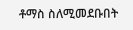ቶማስ ስለሚመደቡበት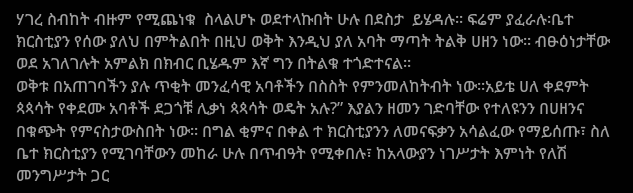ሃገረ ስብከት ብዙም የሚጨነቁ  ስላልሆኑ ወደተላኩበት ሁሉ በደስታ  ይሄዳሉ፡፡ ፍሬም ያፈራሉ፡ቤተ ክርስቲያን የሰው ያለህ በምትልበት በዚህ ወቅት እንዲህ ያለ አባት ማጣት ትልቅ ሀዘን ነው፡፡ ብፁዕነታቸው ወደ አገለገሉት አምልክ በክብር ቢሄዱም እኛ ግን በትልቁ ተጎድተናል፡፡
ወቅቱ በአጠገባችን ያሉ ጥቂት መንፈሳዊ አባቶችን በስስት የምንመለከትብት ነው፡፡አይቴ ሀለ ቀደምት ጳጳሳት የቀደሙ አባቶች ደጋጎቹ ሊቃነ ጳጳሳት ወዴት አሉ?” እያልን ዘመን ገድባቸው የተለዩንን በሀዘንና በቁጭት የምናስታውስበት ነው፡፡ በግል ቂምና በቀል ተ ክርስቲያንን ለመናፍቃን አሳልፈው የማይሰጡ፣ ስለ ቤተ ክርስቲያን የሚገባቸውን መከራ ሁሉ በጥብዓት የሚቀበሉ፣ ከአላውያን ነገሥታት እምነት የለሽ መንግሥታት ጋር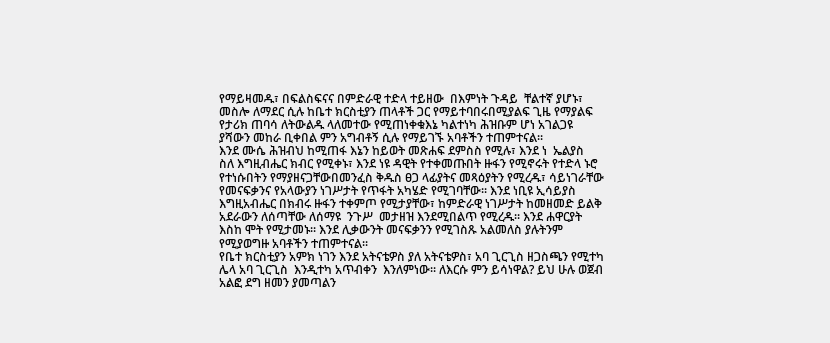የማይዛመዱ፣ በፍልስፍናና በምድራዊ ተድላ ተይዘው  በእምነት ጉዳይ  ቸልተኛ ያሆኑ፣ መስሎ ለማደር ሲሉ ከቤተ ክርስቲያን ጠላቶች ጋር የማይተባበሩበሚያልፍ ጊዜ የማያልፍ የታሪክ ጠባሳ ለትውልዱ ላለመተው የሚጠነቀቁእኔ ካልተነካ ሕዝቡም ሆነ አገልጋዩ ያሻውን መከራ ቢቀበል ምን አግብቶኝ ሲሉ የማይገኙ አባቶችን ተጠምተናል፡፡
እንደ ሙሴ ሕዝብህ ከሚጠፋ እኔን ከይወት መጽሐፍ ደምስስ የሚሉ፣ እንደ ነ  ኤልያስ  ስለ እግዚብሔር ክብር የሚቀኑ፣ እንደ ነዩ ዳዊት የተቀመጡበት ዙፋን የሚኖሩት የተድላ ኑሮ የተነሱበትን የማያዘናጋቸውበመንፈስ ቅዱስ ፀጋ ላፊያትና መጻዕያትን የሚረዱ፣ ሳይነገራቸው የመናፍቃንና የአላውያን ነገሥታት የጥፋት አካሄድ የሚገባቸው፡፡ እንደ ነቢዩ ኢሳይያስ እግዚአብሔር በክብሩ ዙፋን ተቀምጦ የሚታያቸው፣ ከምድራዊ ነገሥታት ከመዘመድ ይልቅ አደራውን ለሰጣቸው ለሰማዩ  ንጉሥ  መታዘዝ እንደሚበልጥ የሚረዱ፡፡ እንደ ሐዋርያት እስከ ሞት የሚታመኑ፡፡ እንደ ሊቃውንት መናፍቃንን የሚገስጹ አልመለስ ያሉትንም የሚያወግዙ አባቶችን ተጠምተናል፡፡
የቤተ ክርስቲያን አምክ ነገን እንደ አትናቴዎስ ያለ አትናቴዎስ፣ አባ ጊርጊስ ዘጋስጫን የሚተካ ሌላ አባ ጊርጊስ  እንዲተካ አጥብቀን  እንለምነው፡፡ ለእርሱ ምን ይሳነዋል? ይህ ሁሉ ወጀብ አልፎ ደግ ዘመን ያመጣልን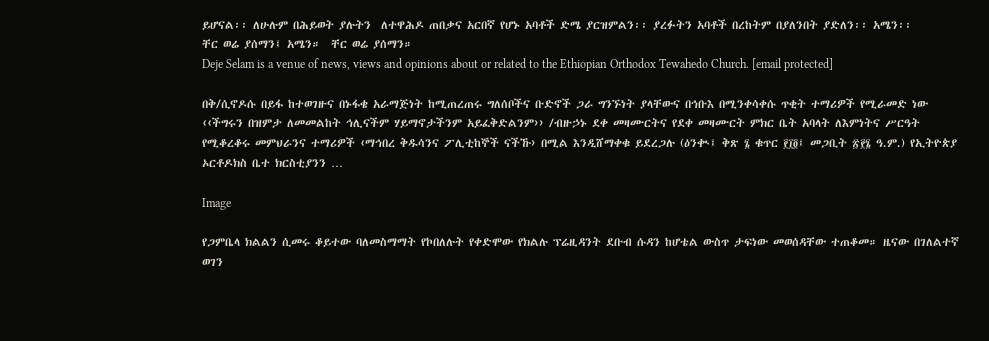ይሆናል፡፡ ለሁሉም በሕይወት ያሉትን  ለተዋሕዶ ጠበቃና አርበኛ የሆኑ አባቶች ድሜ ያርዝምልን፡፡ ያረፉትን አባቶች በረከትም በያለንበት ያድለን፡፡ አሜን፡፡                                                                                                                        ቸር ወሬ ያሰማን፤ አሜን።  ቸር ወሬ ያሰማን።
Deje Selam is a venue of news, views and opinions about or related to the Ethiopian Orthodox Tewahedo Church. [email protected]

በቅ/ሲኖዶሱ በይፋ ከተወገዙና በኑፋቄ አራማጅነት ከሚጠረጠሩ ግለሰቦችና ቡድኖች ጋራ ግንኙነት ያላቸውና በኅቡእ በሚንቀሳቀሱ ጥቂት ተማሪዎች የሚራመድ ነው ‹‹ችግሩን በዝምታ ለመመልከት ኅሊናችም ሃይማኖታችንም አይፈቅድልንም›› /ብዙኃኑ ደቀ መዛሙርትና የደቀ መዛሙርት ምክር ቤት አባላት ለእምነትና ሥርዓት የሚቆረቆሩ መምህራንና ተማሪዎች ‹ማኅበረ ቅዱሳንና ፖሊቲከኞች ናችኹ› በሚል እንዲሸማቀቁ ይደረጋሉ (ዕንቊ፤ ቅጽ ፮ ቁጥር ፻፲፬፤ መጋቢት ፳፻፮ ዓ.ም.) የኢትዮጵያ ኦርቶዶክስ ቤተ ክርስቲያንን …

Image

የጋምቤላ ክልልን ሲመሩ ቆይተው ባለመስማማት የኮበለሉት የቀድሞው የክልሉ ፕሬዚዳንት ደቡብ ሱዳን ከሆቴል ውስጥ ታፍነው መወሰዳቸው ተጠቆመ። ዜናው በገለልተኛ ወገን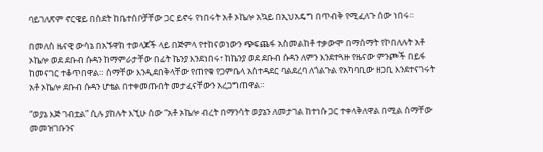ባይገለጽም ኖርዌይ በስደት ከቤተሰቦቻቸው ጋር ይኖሩ የነበሩት አቶ ኦኬሎ አኳይ በኢህአዴግ በጥብቅ የሚፈለጉ ሰው ነበሩ።

በመለስ ዜናዊ ውሳኔ በአኙዋክ ተወላጆች ላይ በጅምላ የተከናወነውን ጭፍጨፋ አስመልከቶ ተቃውሞ በማሰማት የኮበለሉት አቶ ኦኬሎ ወደ ደቡብ ሱዳን ከማምራታቸው በፊት ኬንያ እንደነበሩ፣ ከኬንያ ወደ ደቡብ ሱዳን ለምን እንደተጓዙ የዜናው ምንጮች በይፋ ከመናገር ተቆጥበዋል። ስማቸው እንዲደበቅላቸው የጠየቁ የጋምቤላ አስተዳደር ባልደረባ ለጎልጉል የአካባቢው ዘጋቢ እንደተናገሩት አቶ ኦኬሎ ደቡብ ሱዳን ሆቴል በተቀመጡበት መታፈናቸውን አረጋግጠዋል።

“ወያኔ እጅ ገብቷል” ሲሉ ያከሉት እኚሁ ሰው “አቶ ኦኬሎ ብረት በማንሳት ወያኔን ለመታገል ከተነሱ ጋር ተቀላቅለዋል በሚል ስማቸው መመዝገቡንና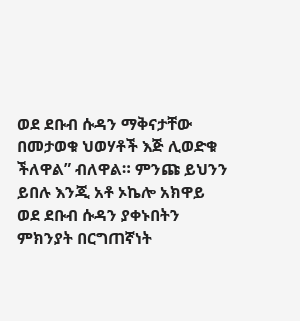ወደ ደቡብ ሱዳን ማቅናታቸው በመታወቁ ህወሃቶች እጅ ሊወድቁ ችለዋል” ብለዋል። ምንጩ ይህንን ይበሉ እንጂ አቶ ኦኬሎ አክዋይ ወደ ደቡብ ሱዳን ያቀኑበትን ምክንያት በርግጠኛነት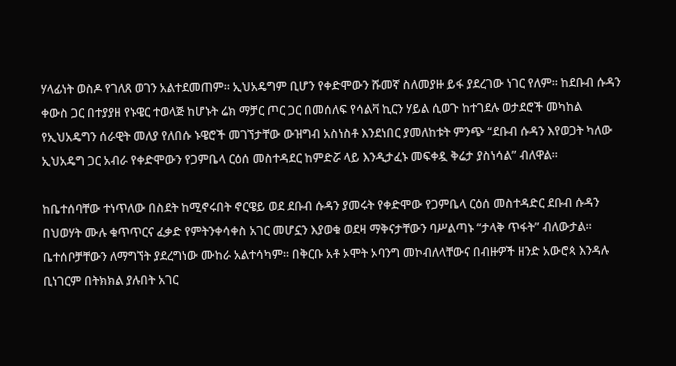ሃላፊነት ወስዶ የገለጸ ወገን አልተደመጠም። ኢህአዴግም ቢሆን የቀድሞውን ሹመኛ ስለመያዙ ይፋ ያደረገው ነገር የለም። ከደቡብ ሱዳን ቀውስ ጋር በተያያዘ የኑዌር ተወላጅ ከሆኑት ሬክ ማቻር ጦር ጋር በመሰለፍ የሳልቫ ኪርን ሃይል ሲወጉ ከተገደሉ ወታደሮች መካከል የኢህአዴግን ሰራዊት መለያ የለበሱ ኑዌሮች መገኘታቸው ውዝግብ አስነስቶ እንደነበር ያመለከቱት ምንጭ “ደቡብ ሱዳን እየወጋት ካለው ኢህአዴግ ጋር አብራ የቀድሞውን የጋምቤላ ርዕሰ መስተዳደር ከምድሯ ላይ እንዲታፈኑ መፍቀዷ ቅሬታ ያስነሳል” ብለዋል።

ከቤተሰባቸው ተነጥለው በስደት ከሚኖሩበት ኖርዌይ ወደ ደቡብ ሱዳን ያመሩት የቀድሞው የጋምቤላ ርዕሰ መስተዳድር ደቡብ ሱዳን በህወሃት ሙሉ ቁጥጥርና ፈቃድ የምትንቀሳቀስ አገር መሆኗን እያወቁ ወደዛ ማቅናታቸውን ባሥልጣኑ “ታላቅ ጥፋት” ብለውታል። ቤተሰቦቻቸውን ለማግኘት ያደረግነው ሙከራ አልተሳካም። በቅርቡ አቶ ኦሞት ኦባንግ መኮብለላቸውና በብዙዎች ዘንድ አውሮጳ እንዳሉ ቢነገርም በትክክል ያሉበት አገር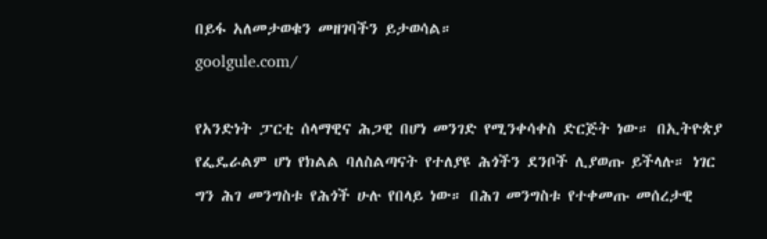በይፋ አለመታወቁን መዘገባችን ይታወሳል።
goolgule.com/

የአንድነት ፓርቲ ሰላማዊና ሕጋዊ በሆነ መንገድ የሚንቀሳቀስ ድርጅት ነው። በኢትዮጵያ የፌዴራልም ሆነ የክልል ባለስልጣናት የተለያዩ ሕጎችን ደንቦች ሊያወጡ ይችላሉ። ነገር ግን ሕገ መንግስቱ የሕጎች ሁሉ የበላይ ነው። በሕገ መንግስቱ የተቀመጡ መሰረታዊ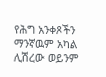የሕግ አንቀጾችን ማንኛዉም አካል ሊሽረው ወይንም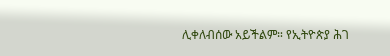ሊቀለብሰው አይችልም። የኢትዮጵያ ሕገ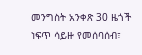መንግስት አንቀጽ 30 ዜጎች ነፍጥ ሳይዙ የመሰባሰብ፣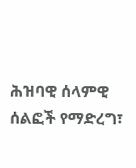ሕዝባዊ ሰላምዊ ሰልፎች የማድረግ፣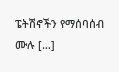ፔትሽኖችን የማሰባሰብ ሙሉ […]